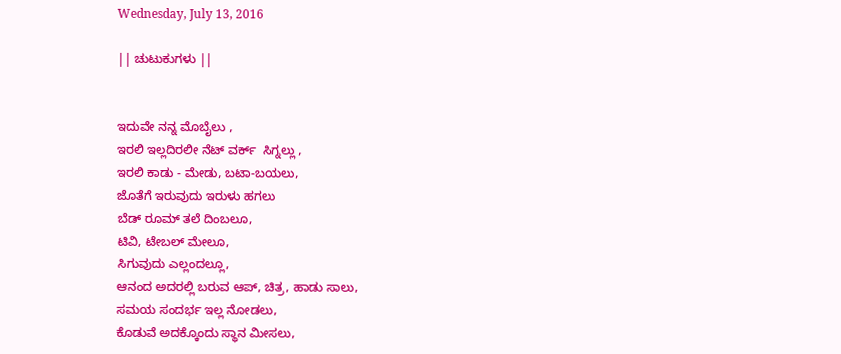Wednesday, July 13, 2016

|| ಚುಟುಕುಗಳು ||


ಇದುವೇ ನನ್ನ ಮೊಬೈಲು ,
ಇರಲಿ ಇಲ್ಲದಿರಲೀ ನೆಟ್ ವರ್ಕ್  ಸಿಗ್ನಲ್ಲು ,
ಇರಲಿ ಕಾಡು - ಮೇಡು, ಬಟಾ-ಬಯಲು,
ಜೊತೆಗೆ ಇರುವುದು ಇರುಳು ಹಗಲು
ಬೆಡ್ ರೂಮ್ ತಲೆ ದಿಂಬಲೂ,
ಟಿವಿ, ಟೇಬಲ್ ಮೇಲೂ,
ಸಿಗುವುದು ಎಲ್ಲಂದಲ್ಲೂ,
ಆನಂದ ಅದರಲ್ಲಿ ಬರುವ ಆಪ್, ಚಿತ್ರ, ಹಾಡು ಸಾಲು,
ಸಮಯ ಸಂದರ್ಭ ಇಲ್ಲ ನೋಡಲು,
ಕೊಡುವೆ ಅದಕ್ಕೊಂದು ಸ್ಥಾನ ಮೀಸಲು,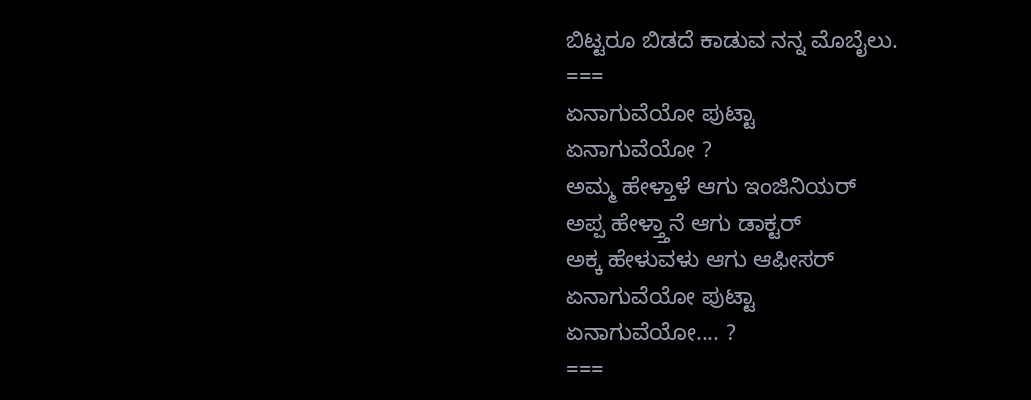ಬಿಟ್ಟರೂ ಬಿಡದೆ ಕಾಡುವ ನನ್ನ ಮೊಬೈಲು.
===
ಏನಾಗುವೆಯೋ ಪುಟ್ಟಾ
ಏನಾಗುವೆಯೋ ?
ಅಮ್ಮ ಹೇಳ್ತಾಳೆ ಆಗು ಇಂಜಿನಿಯರ್
ಅಪ್ಪ ಹೇಳ್ತ್ತಾನೆ ಆಗು ಡಾಕ್ಟರ್
ಅಕ್ಕ ಹೇಳುವಳು ಆಗು ಆಫೀಸರ್
ಏನಾಗುವೆಯೋ ಪುಟ್ಟಾ
ಏನಾಗುವೆಯೋ.... ?
===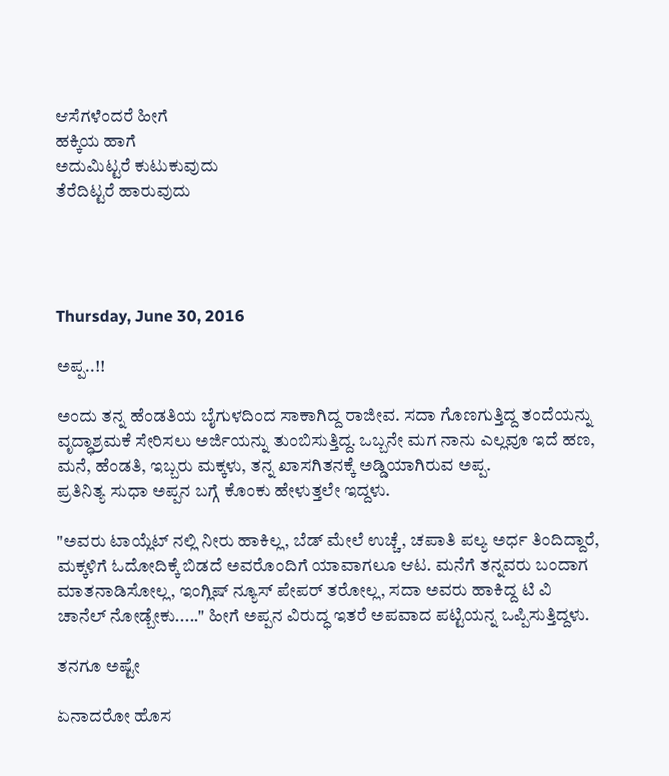ಆಸೆಗಳೆಂದರೆ ಹೀಗೆ
ಹಕ್ಕಿಯ ಹಾಗೆ
ಅದುಮಿಟ್ಟರೆ ಕುಟುಕುವುದು
ತೆರೆದಿಟ್ಟರೆ ಹಾರುವುದು




Thursday, June 30, 2016

ಅಪ್ಪ..!!

ಅಂದು ತನ್ನ ಹೆಂಡತಿಯ ಬೈಗುಳದಿಂದ ಸಾಕಾಗಿದ್ದ ರಾಜೀವ. ಸದಾ ಗೊಣಗುತ್ತಿದ್ದ ತಂದೆಯನ್ನು ವೃದ್ಧಾಶ್ರಮಕೆ ಸೇರಿಸಲು ಅರ್ಜಿಯನ್ನು ತುಂಬಿಸುತ್ತಿದ್ದ. ಒಬ್ಬನೇ ಮಗ ನಾನು ಎಲ್ಲವೂ ಇದೆ ಹಣ, ಮನೆ, ಹೆಂಡತಿ, ಇಬ್ಬರು ಮಕ್ಕಳು, ತನ್ನ ಖಾಸಗಿತನಕ್ಕೆ ಅಡ್ಡಿಯಾಗಿರುವ ಅಪ್ಪ.
ಪ್ರತಿನಿತ್ಯ ಸುಧಾ ಅಪ್ಪನ ಬಗ್ಗೆ ಕೊಂಕು ಹೇಳುತ್ತಲೇ ಇದ್ದಳು.

"ಅವರು ಟಾಯ್ಲೆಟ್ ನಲ್ಲಿ ನೀರು ಹಾಕಿಲ್ಲ, ಬೆಡ್ ಮೇಲೆ ಉಚ್ಚೆ, ಚಪಾತಿ ಪಲ್ಯ ಅರ್ಧ ತಿಂದಿದ್ದಾರೆ, ಮಕ್ಕಳಿಗೆ ಓದೋದಿಕ್ಕೆ ಬಿಡದೆ ಅವರೊಂದಿಗೆ ಯಾವಾಗಲೂ ಆಟ. ಮನೆಗೆ ತನ್ನವರು ಬಂದಾಗ ಮಾತನಾಡಿಸೋಲ್ಲ, ಇಂಗ್ಲಿಷ್ ನ್ಯೂಸ್ ಪೇಪರ್ ತರೋಲ್ಲ, ಸದಾ ಅವರು ಹಾಕಿದ್ದ ಟಿ ವಿ ಚಾನೆಲ್ ನೋಡ್ಬೇಕು....." ಹೀಗೆ ಅಪ್ಪನ ವಿರುದ್ಧ ಇತರೆ ಅಪವಾದ ಪಟ್ಟಿಯನ್ನ ಒಪ್ಪಿಸುತ್ತಿದ್ದಳು.

ತನಗೂ ಅಷ್ಟೇ

ಏನಾದರೋ ಹೊಸ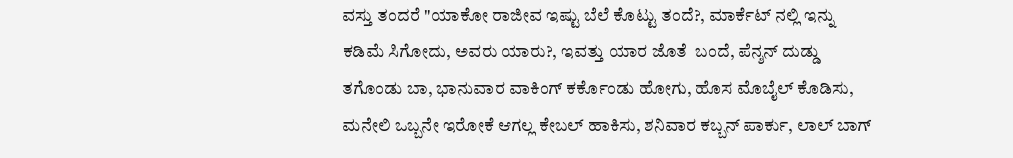ವಸ್ತು ತಂದರೆ "ಯಾಕೋ ರಾಜೀವ ಇಷ್ಟು ಬೆಲೆ ಕೊಟ್ಟು ತಂದೆ?, ಮಾರ್ಕೆಟ್ ನಲ್ಲಿ ಇನ್ನು ಕಡಿಮೆ ಸಿಗೋದು, ಅವರು ಯಾರು?, ಇವತ್ತು ಯಾರ ಜೊತೆ  ಬಂದೆ, ಪೆನ್ಶನ್ ದುಡ್ಡು ತಗೊಂಡು ಬಾ, ಭಾನುವಾರ ವಾಕಿಂಗ್ ಕರ್ಕೊಂಡು ಹೋಗು, ಹೊಸ ಮೊಬೈಲ್ ಕೊಡಿಸು, ಮನೇಲಿ ಒಬ್ಬನೇ ಇರೋಕೆ ಆಗಲ್ಲ ಕೇಬಲ್ ಹಾಕಿಸು, ಶನಿವಾರ ಕಬ್ಬನ್ ಪಾರ್ಕು, ಲಾಲ್ ಬಾಗ್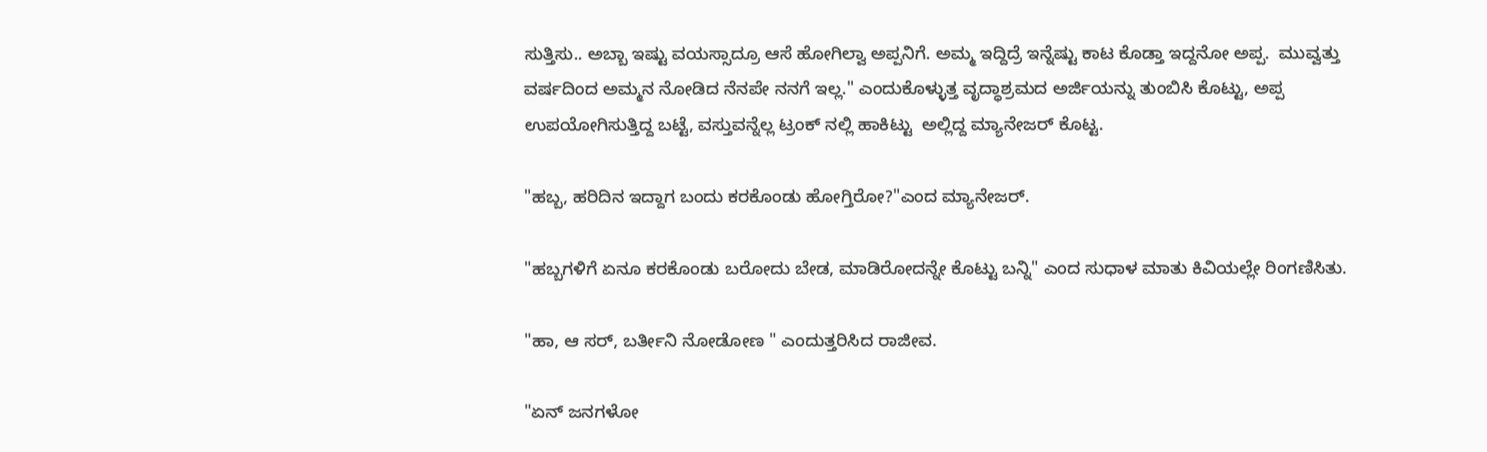ಸುತ್ತಿಸು.. ಅಬ್ಬಾ ಇಷ್ಟು ವಯಸ್ಸಾದ್ರೂ ಆಸೆ ಹೋಗಿಲ್ವಾ ಅಪ್ಪನಿಗೆ. ಅಮ್ಮ ಇದ್ದಿದ್ರೆ ಇನ್ನೆಷ್ಟು ಕಾಟ ಕೊಡ್ತಾ ಇದ್ದನೋ ಅಪ್ಪ.  ಮುವ್ವತ್ತು ವರ್ಷದಿಂದ ಅಮ್ಮನ ನೋಡಿದ ನೆನಪೇ ನನಗೆ ಇಲ್ಲ." ಎಂದುಕೊಳ್ಳುತ್ತ ವೃದ್ಧಾಶ್ರಮದ ಅರ್ಜಿಯನ್ನು ತುಂಬಿಸಿ ಕೊಟ್ಟು, ಅಪ್ಪ ಉಪಯೋಗಿಸುತ್ತಿದ್ದ ಬಟ್ಟೆ, ವಸ್ತುವನ್ನೆಲ್ಲ ಟ್ರಂಕ್ ನಲ್ಲಿ ಹಾಕಿಟ್ಟು  ಅಲ್ಲಿದ್ದ ಮ್ಯಾನೇಜರ್ ಕೊಟ್ಟ.

"ಹಬ್ಬ, ಹರಿದಿನ ಇದ್ದಾಗ ಬಂದು ಕರಕೊಂಡು ಹೋಗ್ತಿರೋ?"ಎಂದ ಮ್ಯಾನೇಜರ್.

"ಹಬ್ಬಗಳಿಗೆ ಏನೂ ಕರಕೊಂಡು ಬರೋದು ಬೇಡ, ಮಾಡಿರೋದನ್ನೇ ಕೊಟ್ಟು ಬನ್ನಿ" ಎಂದ ಸುಧಾಳ ಮಾತು ಕಿವಿಯಲ್ಲೇ ರಿಂಗಣಿಸಿತು.

"ಹಾ, ಆ ಸರ್, ಬರ್ತೀನಿ ನೋಡೋಣ " ಎಂದುತ್ತರಿಸಿದ ರಾಜೀವ.

"ಏನ್ ಜನಗಳೋ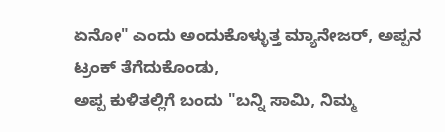ಏನೋ" ಎಂದು ಅಂದುಕೊಳ್ಳುತ್ತ ಮ್ಯಾನೇಜರ್, ಅಪ್ಪನ ಟ್ರಂಕ್ ತೆಗೆದುಕೊಂಡು,
ಅಪ್ಪ ಕುಳಿತಲ್ಲಿಗೆ ಬಂದು "ಬನ್ನಿ ಸಾಮಿ, ನಿಮ್ಮ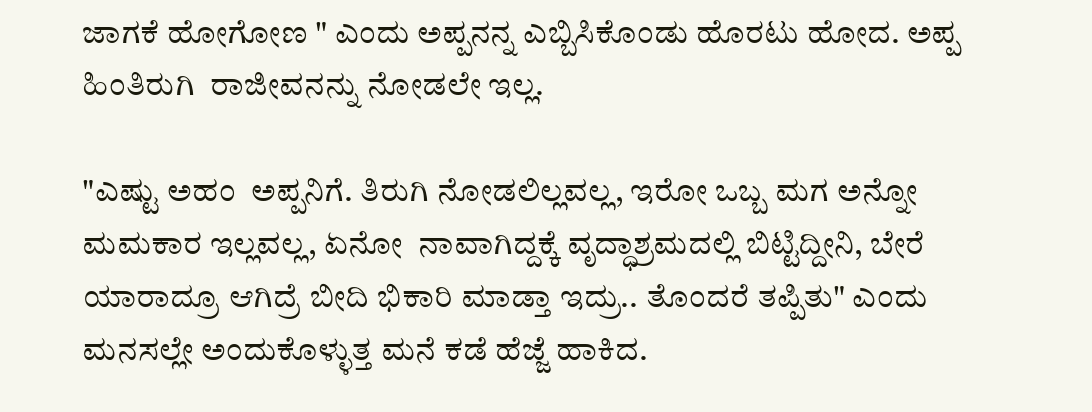ಜಾಗಕೆ ಹೋಗೋಣ " ಎಂದು ಅಪ್ಪನನ್ನ ಎಬ್ಬಿಸಿಕೊಂಡು ಹೊರಟು ಹೋದ. ಅಪ್ಪ ಹಿಂತಿರುಗಿ  ರಾಜೀವನನ್ನು ನೋಡಲೇ ಇಲ್ಲ.

"ಎಷ್ಟು ಅಹಂ  ಅಪ್ಪನಿಗೆ. ತಿರುಗಿ ನೋಡಲಿಲ್ಲವಲ್ಲ, ಇರೋ ಒಬ್ಬ ಮಗ ಅನ್ನೋ ಮಮಕಾರ ಇಲ್ಲವಲ್ಲ, ಏನೋ  ನಾವಾಗಿದ್ದಕ್ಕೆ ವೃದ್ಧಾಶ್ರಮದಲ್ಲಿ ಬಿಟ್ಟಿದ್ದೀನಿ, ಬೇರೆ ಯಾರಾದ್ರೂ ಆಗಿದ್ರೆ ಬೀದಿ ಭಿಕಾರಿ ಮಾಡ್ತಾ ಇದ್ರು.. ತೊಂದರೆ ತಪ್ಪಿತು" ಎಂದು ಮನಸಲ್ಲೇ ಅಂದುಕೊಳ್ಳುತ್ತ ಮನೆ ಕಡೆ ಹೆಜ್ಜೆ ಹಾಕಿದ.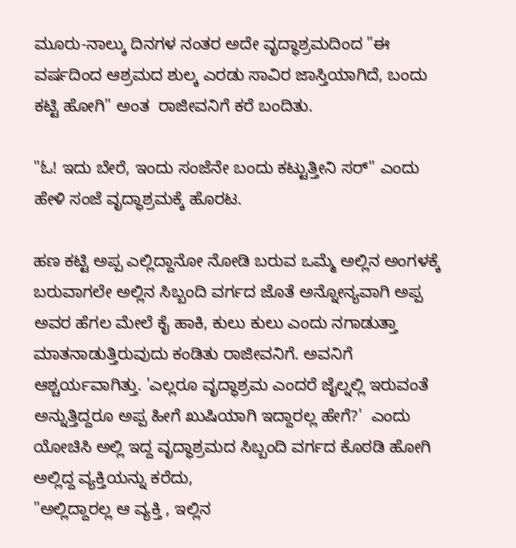ಮೂರು-ನಾಲ್ಕು ದಿನಗಳ ನಂತರ ಅದೇ ವೃದ್ಧಾಶ್ರಮದಿಂದ "ಈ ವರ್ಷದಿಂದ ಆಶ್ರಮದ ಶುಲ್ಕ ಎರಡು ಸಾವಿರ ಜಾಸ್ತಿಯಾಗಿದೆ, ಬಂದು ಕಟ್ಟಿ ಹೋಗಿ" ಅಂತ  ರಾಜೀವನಿಗೆ ಕರೆ ಬಂದಿತು.

"ಓ! ಇದು ಬೇರೆ, ಇಂದು ಸಂಜೆನೇ ಬಂದು ಕಟ್ಟುತ್ತೀನಿ ಸರ್" ಎಂದು ಹೇಳಿ ಸಂಜೆ ವೃದ್ಧಾಶ್ರಮಕ್ಕೆ ಹೊರಟ.

ಹಣ ಕಟ್ಟಿ ಅಪ್ಪ ಎಲ್ಲಿದ್ದಾನೋ ನೋಡಿ ಬರುವ ಒಮ್ಮೆ ಅಲ್ಲಿನ ಅಂಗಳಕ್ಕೆ ಬರುವಾಗಲೇ ಅಲ್ಲಿನ ಸಿಬ್ಬಂದಿ ವರ್ಗದ ಜೊತೆ ಅನ್ನೋನ್ಯವಾಗಿ ಅಪ್ಪ ಅವರ ಹೆಗಲ ಮೇಲೆ ಕೈ ಹಾಕಿ, ಕುಲು ಕುಲು ಎಂದು ನಗಾಡುತ್ತಾ ಮಾತನಾಡುತ್ತಿರುವುದು ಕಂಡಿತು ರಾಜೀವನಿಗೆ. ಅವನಿಗೆ ಆಶ್ಚರ್ಯವಾಗಿತ್ತು. 'ಎಲ್ಲರೂ ವೃದ್ಧಾಶ್ರಮ ಎಂದರೆ ಜೈಲ್ನಲ್ಲಿ ಇರುವಂತೆ ಅನ್ನುತ್ತಿದ್ದರೂ ಅಪ್ಪ ಹೀಗೆ ಖುಷಿಯಾಗಿ ಇದ್ದಾರಲ್ಲ ಹೇಗೆ?'  ಎಂದು ಯೋಚಿಸಿ ಅಲ್ಲಿ ಇದ್ದ ವೃದ್ಧಾಶ್ರಮದ ಸಿಬ್ಬಂದಿ ವರ್ಗದ ಕೊಠಡಿ ಹೋಗಿ ಅಲ್ಲಿದ್ದ ವ್ಯಕ್ತಿಯನ್ನು ಕರೆದು,
"ಅಲ್ಲಿದ್ದಾರಲ್ಲ ಆ ವ್ಯಕ್ತಿ , ಇಲ್ಲಿನ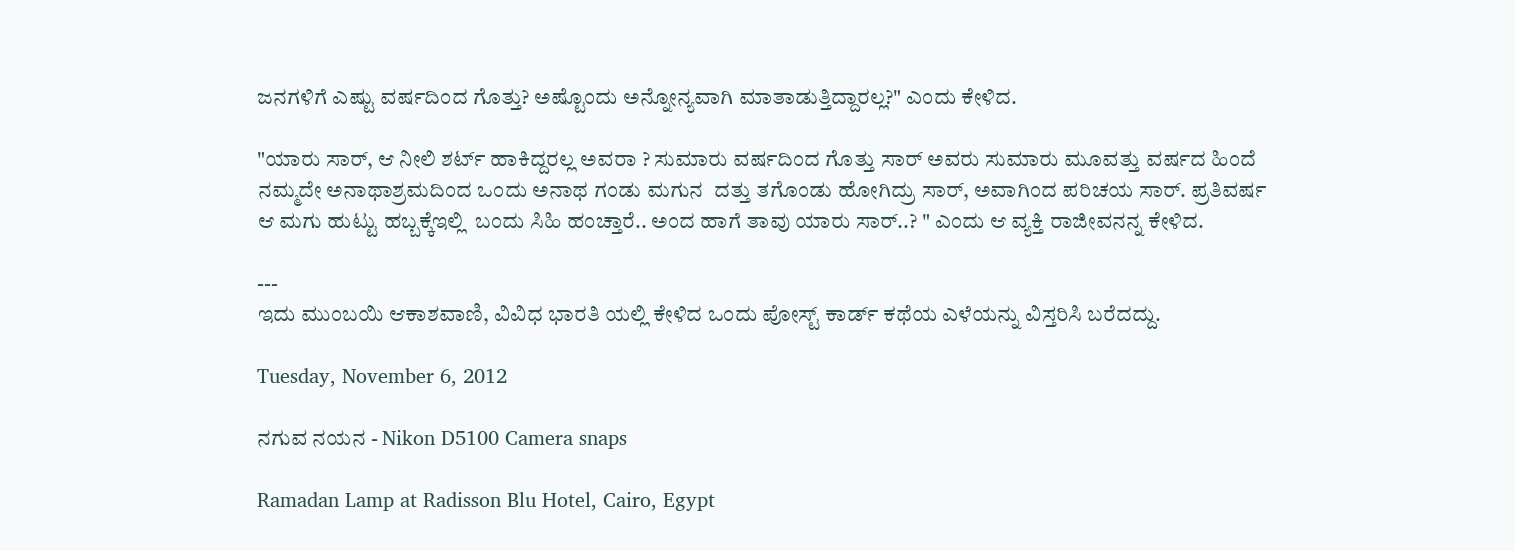ಜನಗಳಿಗೆ ಎಷ್ಟು ವರ್ಷದಿಂದ ಗೊತ್ತು? ಅಷ್ಟೊಂದು ಅನ್ನೋನ್ಯವಾಗಿ ಮಾತಾಡುತ್ತಿದ್ದಾರಲ್ಲ?" ಎಂದು ಕೇಳಿದ.

"ಯಾರು ಸಾರ್, ಆ ನೀಲಿ ಶರ್ಟ್ ಹಾಕಿದ್ದರಲ್ಲ ಅವರಾ ? ಸುಮಾರು ವರ್ಷದಿಂದ ಗೊತ್ತು ಸಾರ್ ಅವರು ಸುಮಾರು ಮೂವತ್ತು ವರ್ಷದ ಹಿಂದೆ ನಮ್ಮದೇ ಅನಾಥಾಶ್ರಮದಿಂದ ಒಂದು ಅನಾಥ ಗಂಡು ಮಗುನ  ದತ್ತು ತಗೊಂಡು ಹೋಗಿದ್ರು ಸಾರ್, ಅವಾಗಿಂದ ಪರಿಚಯ ಸಾರ್. ಪ್ರತಿವರ್ಷ ಆ ಮಗು ಹುಟ್ಟು ಹಬ್ಬಕ್ಕೆಇಲ್ಲಿ  ಬಂದು ಸಿಹಿ ಹಂಚ್ತಾರೆ.. ಅಂದ ಹಾಗೆ ತಾವು ಯಾರು ಸಾರ್..? " ಎಂದು ಆ ವ್ಯಕ್ತಿ ರಾಜೀವನನ್ನ ಕೇಳಿದ.

---
ಇದು ಮುಂಬಯಿ ಆಕಾಶವಾಣಿ, ವಿವಿಧ ಭಾರತಿ ಯಲ್ಲಿ ಕೇಳಿದ ಒಂದು ಪೋಸ್ಟ್ ಕಾರ್ಡ್ ಕಥೆಯ ಎಳೆಯನ್ನು ವಿಸ್ತರಿಸಿ ಬರೆದದ್ದು.

Tuesday, November 6, 2012

ನಗುವ ನಯನ - Nikon D5100 Camera snaps

Ramadan Lamp at Radisson Blu Hotel, Cairo, Egypt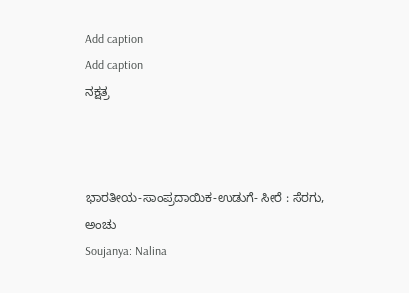Add caption
Add caption
ನಕ್ಷತ್ರ



ಭಾರತೀಯ-ಸಾಂಪ್ರದಾಯಿಕ-ಉಡುಗೆ- ಸೀರೆ : ಸೆರಗು, ಅಂಚು
Soujanya: Nalina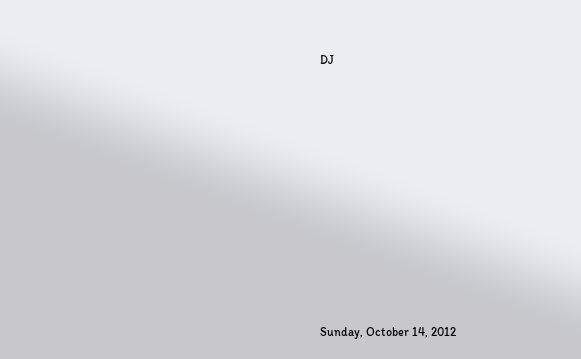DJ










Sunday, October 14, 2012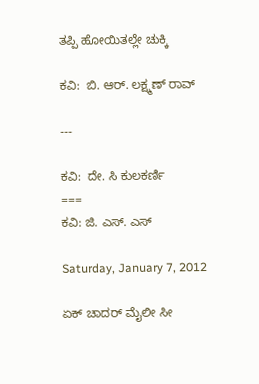ತಪ್ಪಿ ಹೋಯಿತಲ್ಲೇ ಚುಕ್ಕಿ

ಕವಿ:  ಬಿ. ಆರ್. ಲಕ್ಷ್ಮಣ್ ರಾವ್

---

ಕವಿ:  ದೇ. ಸಿ ಕುಲಕರ್ಣಿ
===
ಕವಿ: ಜಿ. ಎಸ್. ಎಸ್

Saturday, January 7, 2012

ಏಕ್ ಚಾದರ್ ಮೈಲೀ ಸೀ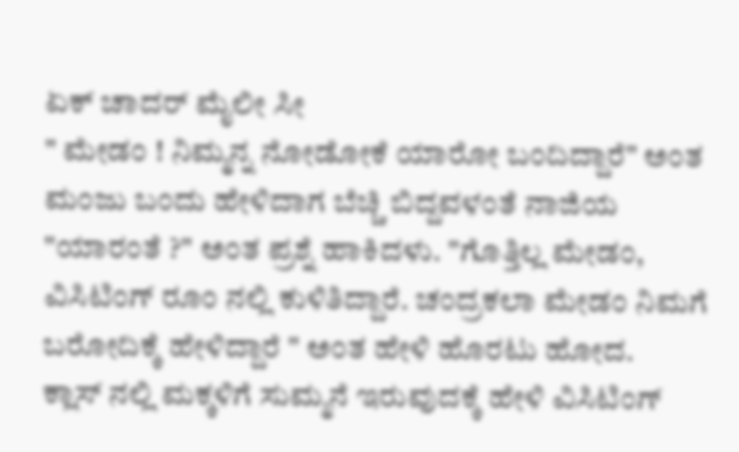ಏಕ್ ಚಾದರ್ ಮೈಲೀ ಸೀ
" ಮೇಡಂ ! ನಿಮ್ಮನ್ನ ನೋಡೋಕೆ ಯಾರೋ ಬಂದಿದ್ದಾರೆ" ಅಂತ ಮಂಜು ಬಂದು ಹೇಳಿದಾಗ ಬೆಚ್ಚಿ ಬಿದ್ದವಳಂತೆ ನಾಜಿಯ
"ಯಾರಂತೆ ?" ಅಂತ ಪ್ರಶ್ನೆ ಹಾಕಿದಳು. "ಗೊತ್ತಿಲ್ಲ ಮೇಡಂ, ವಿಸಿಟಿಂಗ್ ರೂಂ ನಲ್ಲಿ ಕುಳಿತಿದ್ದಾರೆ. ಚಂದ್ರಕಲಾ ಮೇಡಂ ನಿಮಗೆ ಬರೋದಿಕ್ಕೆ ಹೇಳಿದ್ದಾರೆ " ಅಂತ ಹೇಳಿ ಹೊರಟು ಹೋದ.
ಕ್ಲಾಸ್ ನಲ್ಲಿ ಮಕ್ಕಳಿಗೆ ಸುಮ್ಮನೆ ಇರುವುದಕ್ಕೆ ಹೇಳಿ ವಿಸಿಟಿಂಗ್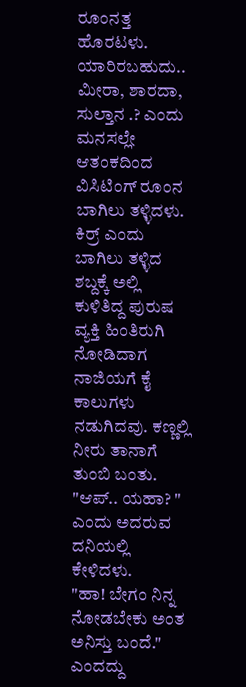ರೂಂನತ್ತ  ಹೊರಟಳು. ಯಾರಿರಬಹುದು.. ಮೀರಾ, ಶಾರದಾ, ಸುಲ್ತಾನ .? ಎಂದು ಮನಸಲ್ಲೇ ಆತಂಕದಿಂದ  ವಿಸಿಟಿಂಗ್ ರೂಂನ ಬಾಗಿಲು ತಳ್ಳಿದಳು. ಕಿರ್ರ್ ಎಂದು ಬಾಗಿಲು ತಳ್ಳಿದ ಶಬ್ದಕ್ಕೆ ಅಲ್ಲಿ ಕುಳಿತಿದ್ದ ಪುರುಷ ವ್ಯಕ್ತಿ ಹಿಂತಿರುಗಿ ನೋಡಿದಾಗ ನಾಜಿಯಗೆ ಕೈ ಕಾಲುಗಳು ನಡುಗಿದವು. ಕಣ್ಣಲ್ಲಿ ನೀರು ತಾನಾಗೆ ತುಂಬಿ ಬಂತು. "ಆಪ್.. ಯಹಾ? " ಎಂದು ಅದರುವ ದನಿಯಲ್ಲಿ ಕೇಳಿದಳು.
"ಹಾ! ಬೇಗಂ ನಿನ್ನ ನೋಡಬೇಕು ಅಂತ ಅನಿಸ್ತು ಬಂದೆ." ಎಂದದ್ದು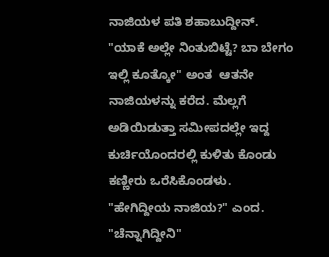ನಾಜಿಯಳ ಪತಿ ಶಹಾಬುದ್ದೀನ್.
"ಯಾಕೆ ಅಲ್ಲೇ ನಿಂತುಬಿಟ್ಟೆ? ಬಾ ಬೇಗಂ ಇಲ್ಲಿ ಕೂತ್ಕೋ" ಅಂತ  ಆತನೇ ನಾಜಿಯಳನ್ನು ಕರೆದ. ಮೆಲ್ಲಗೆ ಅಡಿಯಿಡುತ್ತಾ ಸಮೀಪದಲ್ಲೇ ಇದ್ದ ಕುರ್ಚಿಯೊಂದರಲ್ಲಿ ಕುಳಿತು ಕೊಂಡು ಕಣ್ಣೀರು ಒರೆಸಿಕೊಂಡಳು.
"ಹೇಗಿದ್ದೀಯ ನಾಜಿಯ?" ಎಂದ.
"ಚೆನ್ನಾಗಿದ್ದೀನಿ"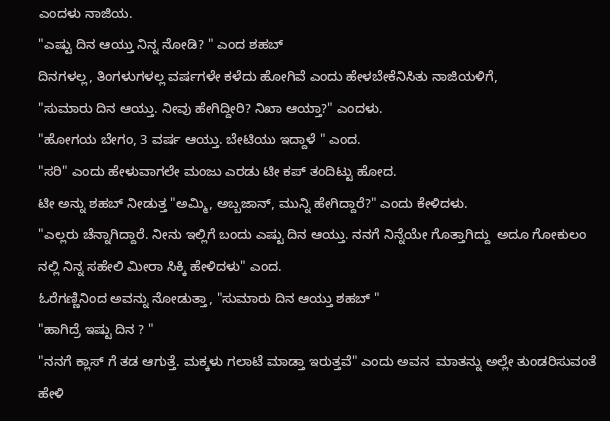ಎಂದಳು ನಾಜಿಯ.
"ಎಷ್ಟು ದಿನ ಆಯ್ತು ನಿನ್ನ ನೋಡಿ? " ಎಂದ ಶಹಬ್
ದಿನಗಳಲ್ಲ, ತಿಂಗಳುಗಳಲ್ಲ ವರ್ಷಗಳೇ ಕಳೆದು ಹೋಗಿವೆ ಎಂದು ಹೇಳಬೇಕೆನಿಸಿತು ನಾಜಿಯಳಿಗೆ,
"ಸುಮಾರು ದಿನ ಆಯ್ತು. ನೀವು ಹೇಗಿದ್ದೀರಿ? ನಿಖಾ ಆಯ್ತಾ?" ಎಂದಳು.
"ಹೋಗಯ ಬೇಗಂ, 3 ವರ್ಷ ಆಯ್ತು. ಬೇಟಿಯು ಇದ್ದಾಳೆ " ಎಂದ.
"ಸರಿ" ಎಂದು ಹೇಳುವಾಗಲೇ ಮಂಜು ಎರಡು ಟೀ ಕಪ್ ತಂದಿಟ್ಟು ಹೋದ.
ಟೀ ಅನ್ನು ಶಹಬ್ ನೀಡುತ್ತ "ಅಮ್ಮಿ, ಅಬ್ಬಜಾನ್, ಮುನ್ನಿ ಹೇಗಿದ್ದಾರೆ?" ಎಂದು ಕೇಳಿದಳು.
"ಎಲ್ಲರು ಚೆನ್ನಾಗಿದ್ದಾರೆ. ನೀನು ಇಲ್ಲಿಗೆ ಬಂದು ಎಷ್ಟು ದಿನ ಆಯ್ತು. ನನಗೆ ನಿನ್ನೆಯೇ ಗೊತ್ತಾಗಿದ್ದು  ಅದೂ ಗೋಕುಲಂ ನಲ್ಲಿ ನಿನ್ನ ಸಹೇಲಿ ಮೀರಾ ಸಿಕ್ಕಿ ಹೇಳಿದಳು" ಎಂದ.
ಓರೆಗಣ್ಣಿನಿಂದ ಅವನ್ನು ನೋಡುತ್ತಾ, "ಸುಮಾರು ದಿನ ಆಯ್ತು ಶಹಬ್ "
"ಹಾಗಿದ್ರೆ ಇಷ್ಟು ದಿನ ? "
"ನನಗೆ ಕ್ಲಾಸ್ ಗೆ ತಡ ಆಗುತ್ತೆ. ಮಕ್ಕಳು ಗಲಾಟೆ ಮಾಡ್ತಾ ಇರುತ್ತವೆ" ಎಂದು ಅವನ  ಮಾತನ್ನು ಅಲ್ಲೇ ತುಂಡರಿಸುವಂತೆ  ಹೇಳಿ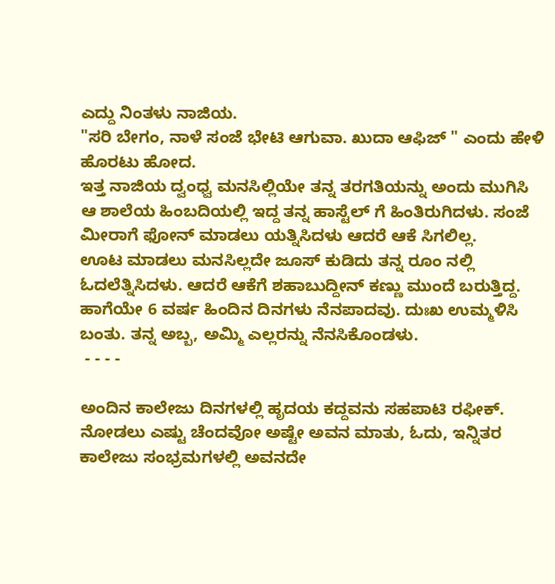ಎದ್ದು ನಿಂತಳು ನಾಜಿಯ.
"ಸರಿ ಬೇಗಂ, ನಾಳೆ ಸಂಜೆ ಭೇಟಿ ಆಗುವಾ. ಖುದಾ ಆಫಿಜ್ " ಎಂದು ಹೇಳಿ ಹೊರಟು ಹೋದ.
ಇತ್ತ ನಾಜಿಯ ದ್ವಂಧ್ವ ಮನಸಿಲ್ಲಿಯೇ ತನ್ನ ತರಗತಿಯನ್ನು ಅಂದು ಮುಗಿಸಿ ಆ ಶಾಲೆಯ ಹಿಂಬದಿಯಲ್ಲಿ ಇದ್ದ ತನ್ನ ಹಾಸ್ಟೆಲ್ ಗೆ ಹಿಂತಿರುಗಿದಳು. ಸಂಜೆ ಮೀರಾಗೆ ಫೋನ್ ಮಾಡಲು ಯತ್ನಿಸಿದಳು ಆದರೆ ಆಕೆ ಸಿಗಲಿಲ್ಲ.
ಊಟ ಮಾಡಲು ಮನಸಿಲ್ಲದೇ ಜೂಸ್ ಕುಡಿದು ತನ್ನ ರೂಂ ನಲ್ಲಿ ಓದಲೆತ್ನಿಸಿದಳು. ಆದರೆ ಆಕೆಗೆ ಶಹಾಬುದ್ದೀನ್ ಕಣ್ಣು ಮುಂದೆ ಬರುತ್ತಿದ್ದ. ಹಾಗೆಯೇ 6 ವರ್ಷ ಹಿಂದಿನ ದಿನಗಳು ನೆನಪಾದವು. ದುಃಖ ಉಮ್ಮಳಿಸಿ ಬಂತು. ತನ್ನ ಅಬ್ಬ, ಅಮ್ಮಿ ಎಲ್ಲರನ್ನು ನೆನಸಿಕೊಂಡಳು.
 - - - -

ಅಂದಿನ ಕಾಲೇಜು ದಿನಗಳಲ್ಲಿ ಹೃದಯ ಕದ್ದವನು ಸಹಪಾಟಿ ರಫೀಕ್. ನೋಡಲು ಎಷ್ಟು ಚೆಂದವೋ ಅಷ್ಟೇ ಅವನ ಮಾತು, ಓದು, ಇನ್ನಿತರ ಕಾಲೇಜು ಸಂಭ್ರಮಗಳಲ್ಲಿ ಅವನದೇ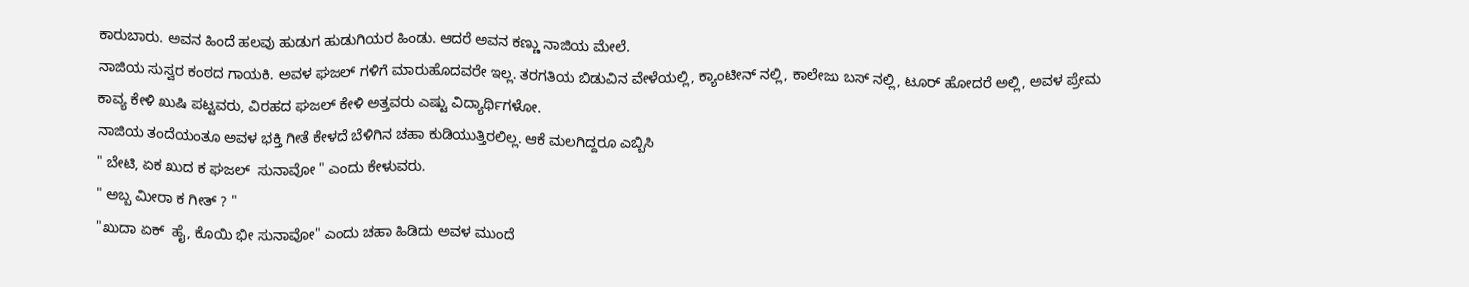ಕಾರುಬಾರು. ಅವನ ಹಿಂದೆ ಹಲವು ಹುಡುಗ ಹುಡುಗಿಯರ ಹಿಂಡು. ಆದರೆ ಅವನ ಕಣ್ಣು ನಾಜಿಯ ಮೇಲೆ.
ನಾಜಿಯ ಸುಸ್ವರ ಕಂಠದ ಗಾಯಕಿ. ಅವಳ ಘಜಲ್ ಗಳಿಗೆ ಮಾರುಹೊದವರೇ ಇಲ್ಲ. ತರಗತಿಯ ಬಿಡುವಿನ ವೇಳೆಯಲ್ಲಿ, ಕ್ಯಾಂಟೀನ್ ನಲ್ಲಿ, ಕಾಲೇಜು ಬಸ್ ನಲ್ಲಿ, ಟೂರ್ ಹೋದರೆ ಅಲ್ಲಿ, ಅವಳ ಪ್ರೇಮ ಕಾವ್ಯ ಕೇಳಿ ಖುಷಿ ಪಟ್ಟವರು, ವಿರಹದ ಘಜಲ್ ಕೇಳಿ ಅತ್ತವರು ಎಷ್ಟು ವಿದ್ಯಾರ್ಥಿಗಳೋ.
ನಾಜಿಯ ತಂದೆಯಂತೂ ಅವಳ ಭಕ್ತಿ ಗೀತೆ ಕೇಳದೆ ಬೆಳಿಗಿನ ಚಹಾ ಕುಡಿಯುತ್ತಿರಲಿಲ್ಲ. ಆಕೆ ಮಲಗಿದ್ದರೂ ಎಬ್ಬಿಸಿ
" ಬೇಟಿ, ಏಕ ಖುದ ಕ ಘಜಲ್  ಸುನಾವೋ " ಎಂದು ಕೇಳುವರು.
" ಅಬ್ಬ ಮೀರಾ ಕ ಗೀತ್ ? "
"ಖುದಾ ಏಕ್  ಹೈ, ಕೊಯಿ ಭೀ ಸುನಾವೋ" ಎಂದು ಚಹಾ ಹಿಡಿದು ಅವಳ ಮುಂದೆ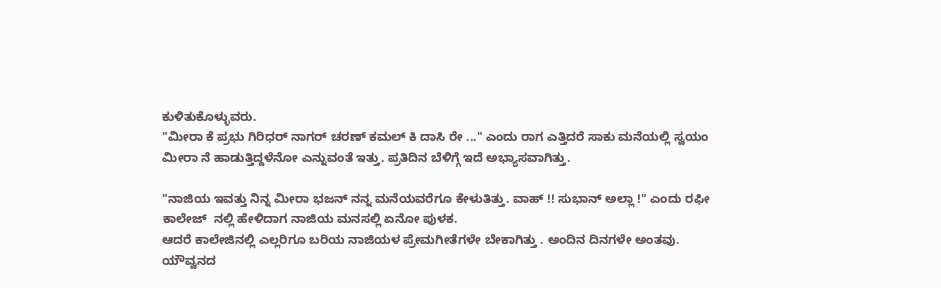ಕುಳಿತುಕೊಳ್ಳುವರು.
"ಮೀರಾ ಕೆ ಪ್ರಭು ಗಿರಿಧರ್ ನಾಗರ್ ಚರಣ್ ಕಮಲ್ ಕಿ ದಾಸಿ ರೇ ..." ಎಂದು ರಾಗ ಎತ್ತಿದರೆ ಸಾಕು ಮನೆಯಲ್ಲಿ ಸ್ವಯಂ ಮೀರಾ ನೆ ಹಾಡುತ್ತಿದ್ದಳೆನೋ ಎನ್ನುವಂತೆ ಇತ್ತು. ಪ್ರತಿದಿನ ಬೆಳಿಗ್ಗೆ ಇದೆ ಅಭ್ಯಾಸವಾಗಿತ್ತು.

"ನಾಜಿಯ ಇವತ್ತು ನಿನ್ನ ಮೀರಾ ಭಜನ್ ನನ್ನ ಮನೆಯವರೆಗೂ ಕೇಳುತಿತ್ತು. ವಾಹ್ !! ಸುಭಾನ್ ಅಲ್ಲಾ !" ಎಂದು ರಫೀ ಕಾಲೇಜ್  ನಲ್ಲಿ ಹೇಳಿದಾಗ ನಾಜಿಯ ಮನಸಲ್ಲಿ ಏನೋ ಪುಳಕ.
ಆದರೆ ಕಾಲೇಜಿನಲ್ಲಿ ಎಲ್ಲರಿಗೂ ಬರಿಯ ನಾಜಿಯಳ ಪ್ರೇಮಗೀತೆಗಳೇ ಬೇಕಾಗಿತ್ತು . ಅಂದಿನ ದಿನಗಳೇ ಅಂತವು. ಯೌವ್ವನದ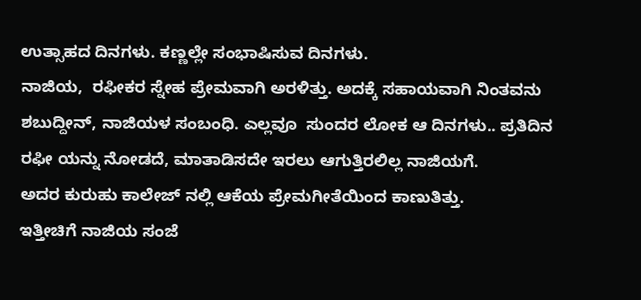ಉತ್ಸಾಹದ ದಿನಗಳು. ಕಣ್ಣಲ್ಲೇ ಸಂಭಾಷಿಸುವ ದಿನಗಳು.
ನಾಜಿಯ,  ರಫೀಕರ ಸ್ನೇಹ ಪ್ರೇಮವಾಗಿ ಅರಳಿತ್ತು. ಅದಕ್ಕೆ ಸಹಾಯವಾಗಿ ನಿಂತವನು ಶಬುದ್ದೀನ್, ನಾಜಿಯಳ ಸಂಬಂಧಿ. ಎಲ್ಲವೂ  ಸುಂದರ ಲೋಕ ಆ ದಿನಗಳು.. ಪ್ರತಿದಿನ ರಫೀ ಯನ್ನು ನೋಡದೆ, ಮಾತಾಡಿಸದೇ ಇರಲು ಆಗುತ್ತಿರಲಿಲ್ಲ ನಾಜಿಯಗೆ.
ಅದರ ಕುರುಹು ಕಾಲೇಜ್ ನಲ್ಲಿ ಆಕೆಯ ಪ್ರೇಮಗೀತೆಯಿಂದ ಕಾಣುತಿತ್ತು.
ಇತ್ತೀಚಿಗೆ ನಾಜಿಯ ಸಂಜೆ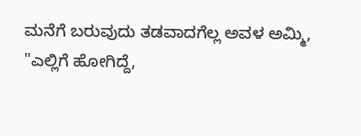ಮನೆಗೆ ಬರುವುದು ತಡವಾದಗೆಲ್ಲ ಅವಳ ಅಮ್ಮಿ,
"ಎಲ್ಲಿಗೆ ಹೋಗಿದ್ದೆ,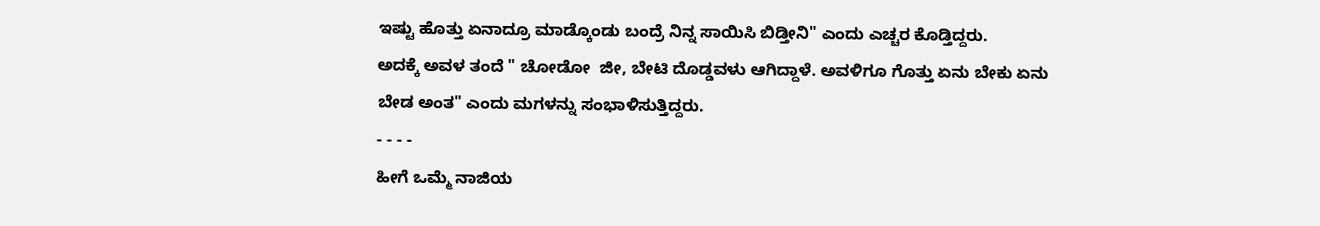ಇಷ್ಟು ಹೊತ್ತು ಏನಾದ್ರೂ ಮಾಡ್ಕೊಂಡು ಬಂದ್ರೆ ನಿನ್ನ ಸಾಯಿಸಿ ಬಿಡ್ತೀನಿ" ಎಂದು ಎಚ್ಚರ ಕೊಡ್ತಿದ್ದರು.
ಅದಕ್ಕೆ ಅವಳ ತಂದೆ " ಚೋಡೋ  ಜೀ, ಬೇಟಿ ದೊಡ್ಡವಳು ಆಗಿದ್ದಾಳೆ. ಅವಳಿಗೂ ಗೊತ್ತು ಏನು ಬೇಕು ಏನು ಬೇಡ ಅಂತ" ಎಂದು ಮಗಳನ್ನು ಸಂಭಾಳಿಸುತ್ತಿದ್ದರು.
- - - -
ಹೀಗೆ ಒಮ್ಮೆ ನಾಜಿಯ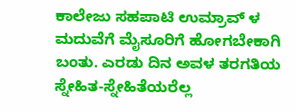ಕಾಲೇಜು ಸಹಪಾಟಿ ಉಮ್ರಾವ್ ಳ  ಮದುವೆಗೆ ಮೈಸೂರಿಗೆ ಹೋಗಬೇಕಾಗಿ ಬಂತು. ಎರಡು ದಿನ ಅವಳ ತರಗತಿಯ ಸ್ನೇಹಿತ-ಸ್ನೇಹಿತೆಯರೆಲ್ಲ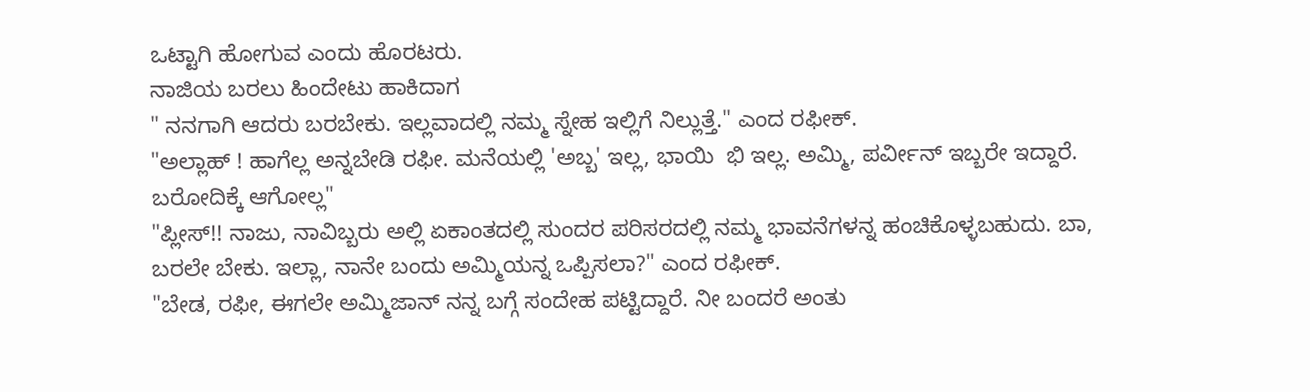ಒಟ್ಟಾಗಿ ಹೋಗುವ ಎಂದು ಹೊರಟರು.
ನಾಜಿಯ ಬರಲು ಹಿಂದೇಟು ಹಾಕಿದಾಗ
" ನನಗಾಗಿ ಆದರು ಬರಬೇಕು. ಇಲ್ಲವಾದಲ್ಲಿ ನಮ್ಮ ಸ್ನೇಹ ಇಲ್ಲಿಗೆ ನಿಲ್ಲುತ್ತೆ." ಎಂದ ರಫೀಕ್.
"ಅಲ್ಲಾಹ್ ! ಹಾಗೆಲ್ಲ ಅನ್ನಬೇಡಿ ರಫೀ. ಮನೆಯಲ್ಲಿ 'ಅಬ್ಬ' ಇಲ್ಲ, ಭಾಯಿ  ಭಿ ಇಲ್ಲ. ಅಮ್ಮಿ, ಪರ್ವೀನ್ ಇಬ್ಬರೇ ಇದ್ದಾರೆ. ಬರೋದಿಕ್ಕೆ ಆಗೋಲ್ಲ"
"ಪ್ಲೀಸ್!! ನಾಜು, ನಾವಿಬ್ಬರು ಅಲ್ಲಿ ಏಕಾಂತದಲ್ಲಿ ಸುಂದರ ಪರಿಸರದಲ್ಲಿ ನಮ್ಮ ಭಾವನೆಗಳನ್ನ ಹಂಚಿಕೊಳ್ಳಬಹುದು. ಬಾ, ಬರಲೇ ಬೇಕು. ಇಲ್ಲಾ, ನಾನೇ ಬಂದು ಅಮ್ಮಿಯನ್ನ ಒಪ್ಪಿಸಲಾ?" ಎಂದ ರಫೀಕ್.
"ಬೇಡ, ರಫೀ, ಈಗಲೇ ಅಮ್ಮಿಜಾನ್ ನನ್ನ ಬಗ್ಗೆ ಸಂದೇಹ ಪಟ್ಟಿದ್ದಾರೆ. ನೀ ಬಂದರೆ ಅಂತು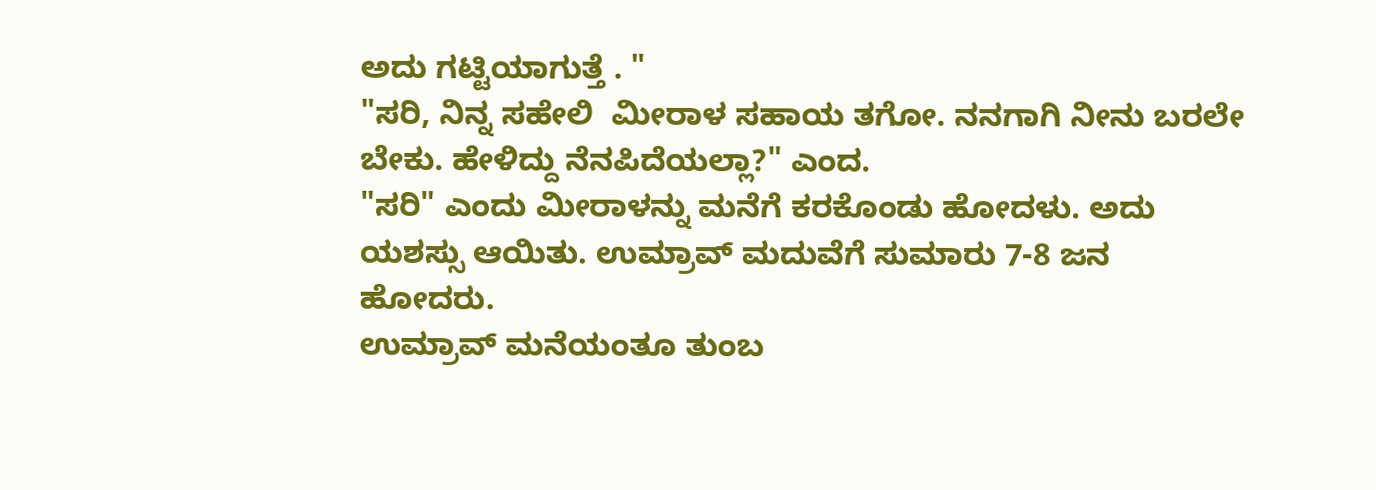ಅದು ಗಟ್ಟಿಯಾಗುತ್ತೆ . "
"ಸರಿ, ನಿನ್ನ ಸಹೇಲಿ  ಮೀರಾಳ ಸಹಾಯ ತಗೋ. ನನಗಾಗಿ ನೀನು ಬರಲೇ ಬೇಕು. ಹೇಳಿದ್ದು ನೆನಪಿದೆಯಲ್ಲಾ?" ಎಂದ.
"ಸರಿ" ಎಂದು ಮೀರಾಳನ್ನು ಮನೆಗೆ ಕರಕೊಂಡು ಹೋದಳು. ಅದು ಯಶಸ್ಸು ಆಯಿತು. ಉಮ್ರಾವ್ ಮದುವೆಗೆ ಸುಮಾರು 7-8 ಜನ ಹೋದರು.
ಉಮ್ರಾವ್ ಮನೆಯಂತೂ ತುಂಬ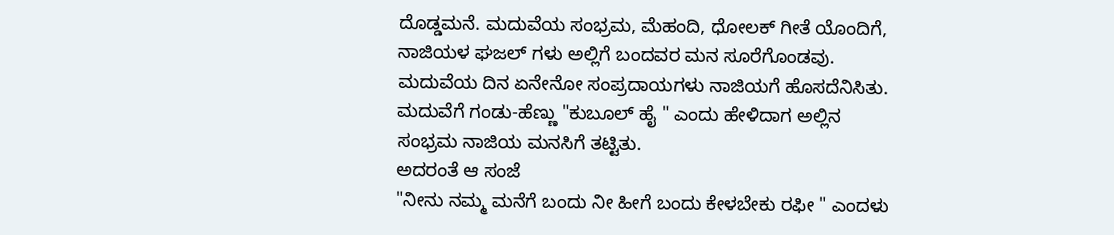ದೊಡ್ಡಮನೆ. ಮದುವೆಯ ಸಂಭ್ರಮ, ಮೆಹಂದಿ, ಧೋಲಕ್ ಗೀತೆ ಯೊಂದಿಗೆ, ನಾಜಿಯಳ ಘಜಲ್ ಗಳು ಅಲ್ಲಿಗೆ ಬಂದವರ ಮನ ಸೂರೆಗೊಂಡವು. ಮದುವೆಯ ದಿನ ಏನೇನೋ ಸಂಪ್ರದಾಯಗಳು ನಾಜಿಯಗೆ ಹೊಸದೆನಿಸಿತು.
ಮದುವೆಗೆ ಗಂಡು-ಹೆಣ್ಣು "ಕುಬೂಲ್ ಹೈ " ಎಂದು ಹೇಳಿದಾಗ ಅಲ್ಲಿನ ಸಂಭ್ರಮ ನಾಜಿಯ ಮನಸಿಗೆ ತಟ್ಟಿತು.
ಅದರಂತೆ ಆ ಸಂಜೆ
"ನೀನು ನಮ್ಮ ಮನೆಗೆ ಬಂದು ನೀ ಹೀಗೆ ಬಂದು ಕೇಳಬೇಕು ರಫೀ " ಎಂದಳು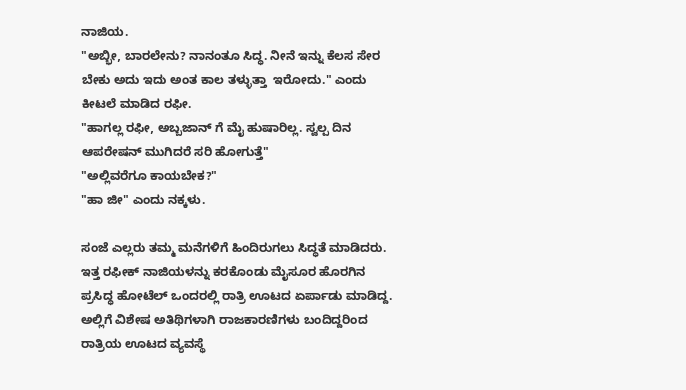ನಾಜಿಯ.
"ಅಬ್ಭೀ, ಬಾರಲೇನು? ನಾನಂತೂ ಸಿದ್ಧ. ನೀನೆ ಇನ್ನು ಕೆಲಸ ಸೇರ ಬೇಕು ಅದು ಇದು ಅಂತ ಕಾಲ ತಳ್ಳುತ್ತಾ  ಇರೋದು." ಎಂದು ಕೀಟಲೆ ಮಾಡಿದ ರಫೀ.
"ಹಾಗಲ್ಲ ರಫೀ, ಅಬ್ಬಜಾನ್ ಗೆ ಮೈ ಹುಷಾರಿಲ್ಲ. ಸ್ವಲ್ಪ ದಿನ ಆಪರೇಷನ್ ಮುಗಿದರೆ ಸರಿ ಹೋಗುತ್ತೆ"
"ಅಲ್ಲಿವರೆಗೂ ಕಾಯಬೇಕ?"
"ಹಾ ಜೀ" ಎಂದು ನಕ್ಕಳು.

ಸಂಜೆ ಎಲ್ಲರು ತಮ್ಮ ಮನೆಗಳಿಗೆ ಹಿಂದಿರುಗಲು ಸಿದ್ಧತೆ ಮಾಡಿದರು. ಇತ್ತ ರಫೀಕ್ ನಾಜಿಯಳನ್ನು ಕರಕೊಂಡು ಮೈಸೂರ ಹೊರಗಿನ ಪ್ರಸಿದ್ಧ ಹೋಟೆಲ್ ಒಂದರಲ್ಲಿ ರಾತ್ರಿ ಊಟದ ಏರ್ಪಾಡು ಮಾಡಿದ್ದ. ಅಲ್ಲಿಗೆ ವಿಶೇಷ ಅತಿಥಿಗಳಾಗಿ ರಾಜಕಾರಣಿಗಳು ಬಂದಿದ್ದರಿಂದ ರಾತ್ರಿಯ ಊಟದ ವ್ಯವಸ್ಥೆ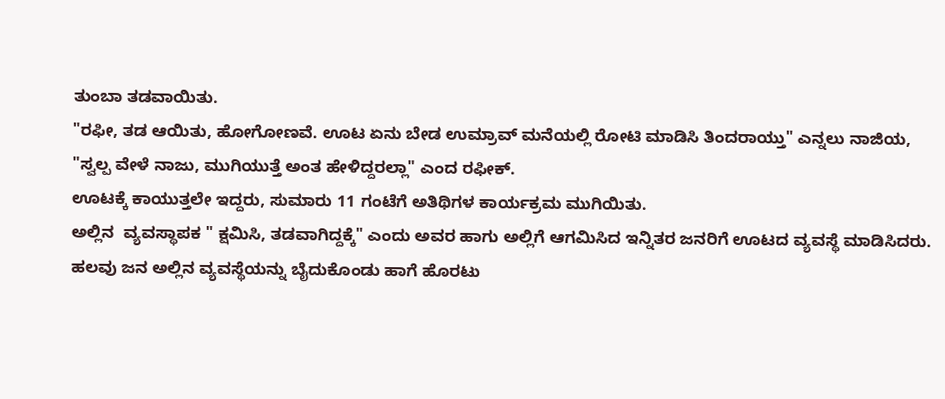ತುಂಬಾ ತಡವಾಯಿತು.
"ರಫೀ, ತಡ ಆಯಿತು, ಹೋಗೋಣವೆ. ಊಟ ಏನು ಬೇಡ ಉಮ್ರಾವ್ ಮನೆಯಲ್ಲಿ ರೋಟಿ ಮಾಡಿಸಿ ತಿಂದರಾಯ್ತು" ಎನ್ನಲು ನಾಜಿಯ,
"ಸ್ವಲ್ಪ ವೇಳೆ ನಾಜು, ಮುಗಿಯುತ್ತೆ ಅಂತ ಹೇಳಿದ್ದರಲ್ಲಾ" ಎಂದ ರಫೀಕ್.
ಊಟಕ್ಕೆ ಕಾಯುತ್ತಲೇ ಇದ್ದರು, ಸುಮಾರು 11 ಗಂಟೆಗೆ ಅತಿಥಿಗಳ ಕಾರ್ಯಕ್ರಮ ಮುಗಿಯಿತು.
ಅಲ್ಲಿನ  ವ್ಯವಸ್ಥಾಪಕ " ಕ್ಷಮಿಸಿ, ತಡವಾಗಿದ್ದಕ್ಕೆ" ಎಂದು ಅವರ ಹಾಗು ಅಲ್ಲಿಗೆ ಆಗಮಿಸಿದ ಇನ್ನಿತರ ಜನರಿಗೆ ಊಟದ ವ್ಯವಸ್ಥೆ ಮಾಡಿಸಿದರು.
ಹಲವು ಜನ ಅಲ್ಲಿನ ವ್ಯವಸ್ಥೆಯನ್ನು ಬೈದುಕೊಂಡು ಹಾಗೆ ಹೊರಟು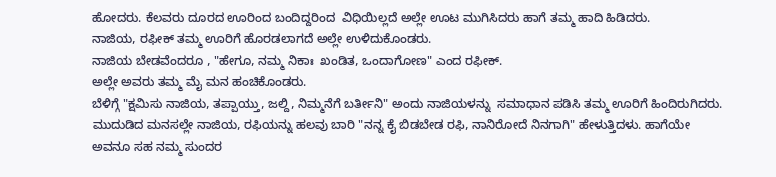ಹೋದರು. ಕೆಲವರು ದೂರದ ಊರಿಂದ ಬಂದಿದ್ದರಿಂದ  ವಿಧಿಯಿಲ್ಲದೆ ಅಲ್ಲೇ ಊಟ ಮುಗಿಸಿದರು ಹಾಗೆ ತಮ್ಮ ಹಾದಿ ಹಿಡಿದರು.
ನಾಜಿಯ, ರಫೀಕ್ ತಮ್ಮ ಊರಿಗೆ ಹೊರಡಲಾಗದೆ ಅಲ್ಲೇ ಉಳಿದುಕೊಂಡರು.
ನಾಜಿಯ ಬೇಡವೆಂದರೂ , "ಹೇಗೂ, ನಮ್ಮ ನಿಕಾಃ  ಖಂಡಿತ, ಒಂದಾಗೋಣ" ಎಂದ ರಫೀಕ್.
ಅಲ್ಲೇ ಅವರು ತಮ್ಮ ಮೈ ಮನ ಹಂಚಿಕೊಂಡರು.
ಬೆಳಿಗ್ಗೆ "ಕ್ಷಮಿಸು ನಾಜಿಯ, ತಪ್ಪಾಯ್ತು, ಜಲ್ದಿ, ನಿಮ್ಮನೆಗೆ ಬರ್ತೀನಿ" ಅಂದು ನಾಜಿಯಳನ್ನು  ಸಮಾಧಾನ ಪಡಿಸಿ ತಮ್ಮ ಊರಿಗೆ ಹಿಂದಿರುಗಿದರು. ಮುದುಡಿದ ಮನಸಲ್ಲೇ ನಾಜಿಯ, ರಫಿಯನ್ನು ಹಲವು ಬಾರಿ "ನನ್ನ ಕೈ ಬಿಡಬೇಡ ರಫಿ, ನಾನಿರೋದೆ ನಿನಗಾಗಿ" ಹೇಳುತ್ತಿದಳು. ಹಾಗೆಯೇ ಅವನೂ ಸಹ ನಮ್ಮ ಸುಂದರ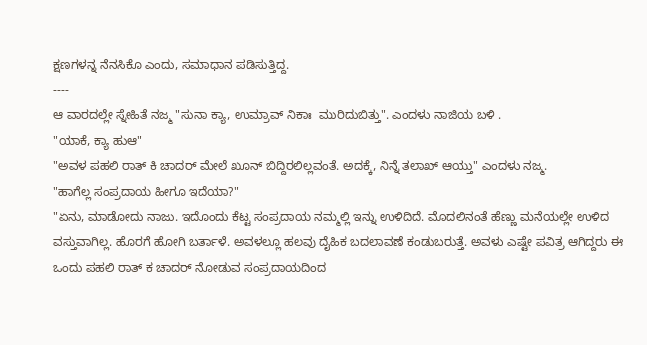ಕ್ಷಣಗಳನ್ನ ನೆನಸಿಕೊ ಎಂದು, ಸಮಾಧಾನ ಪಡಿಸುತ್ತಿದ್ದ.
----
ಆ ವಾರದಲ್ಲೇ ಸ್ನೇಹಿತೆ ನಜ್ಮ "ಸುನಾ ಕ್ಯಾ, ಉಮ್ರಾವ್ ನಿಕಾಃ  ಮುರಿದುಬಿತ್ತು". ಎಂದಳು ನಾಜಿಯ ಬಳಿ .
"ಯಾಕೆ, ಕ್ಯಾ ಹುಆ"
"ಅವಳ ಪಹಲಿ ರಾತ್ ಕಿ ಚಾದರ್ ಮೇಲೆ ಖೂನ್ ಬಿದ್ದಿರಲಿಲ್ಲವಂತೆ. ಅದಕ್ಕೆ, ನಿನ್ನೆ ತಲಾಖ್ ಆಯ್ತು" ಎಂದಳು ನಜ್ಮ.
"ಹಾಗೆಲ್ಲ ಸಂಪ್ರದಾಯ ಹೀಗೂ ಇದೆಯಾ?"
"ಏನು, ಮಾಡೋದು ನಾಜು. ಇದೊಂದು ಕೆಟ್ಟ ಸಂಪ್ರದಾಯ ನಮ್ಮಲ್ಲಿ ಇನ್ನು ಉಳಿದಿದೆ. ಮೊದಲಿನಂತೆ ಹೆಣ್ಣು ಮನೆಯಲ್ಲೇ ಉಳಿದ ವಸ್ತುವಾಗಿಲ್ಲ. ಹೊರಗೆ ಹೋಗಿ ಬರ್ತಾಳೆ. ಅವಳಲ್ಲೂ ಹಲವು ದೈಹಿಕ ಬದಲಾವಣೆ ಕಂಡುಬರುತ್ತೆ. ಅವಳು ಎಷ್ಟೇ ಪವಿತ್ರ ಆಗಿದ್ದರು ಈ ಒಂದು ಪಹಲಿ ರಾತ್ ಕ ಚಾದರ್ ನೋಡುವ ಸಂಪ್ರದಾಯದಿಂದ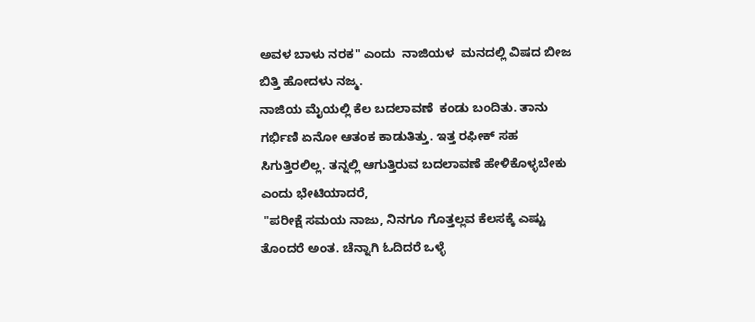ಅವಳ ಬಾಳು ನರಕ" ಎಂದು  ನಾಜಿಯಳ  ಮನದಲ್ಲಿ ವಿಷದ ಬೀಜ ಬಿತ್ತಿ ಹೋದಳು ನಜ್ಮ.
ನಾಜಿಯ ಮೈಯಲ್ಲಿ ಕೆಲ ಬದಲಾವಣೆ  ಕಂಡು ಬಂದಿತು. ತಾನು ಗರ್ಭಿಣಿ ಏನೋ ಆತಂಕ ಕಾಡುತಿತ್ತು. ಇತ್ತ ರಫೀಕ್ ಸಹ ಸಿಗುತ್ತಿರಲಿಲ್ಲ. ತನ್ನಲ್ಲಿ ಆಗುತ್ತಿರುವ ಬದಲಾವಣೆ ಹೇಳಿಕೊಳ್ಳಬೇಕು ಎಂದು ಭೇಟಿಯಾದರೆ,
 "ಪರೀಕ್ಷೆ ಸಮಯ ನಾಜು, ನಿನಗೂ ಗೊತ್ತಲ್ಲವ ಕೆಲಸಕ್ಕೆ ಎಷ್ಟು ತೊಂದರೆ ಅಂತ. ಚೆನ್ನಾಗಿ ಓದಿದರೆ ಒಳ್ಳೆ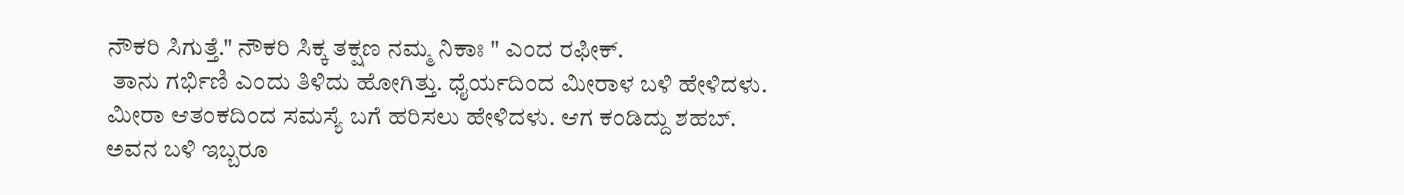ನೌಕರಿ ಸಿಗುತ್ತೆ." ನೌಕರಿ ಸಿಕ್ಕ ತಕ್ಷಣ ನಮ್ಮ ನಿಕಾಃ " ಎಂದ ರಫೀಕ್.
 ತಾನು ಗರ್ಭಿಣಿ ಎಂದು ತಿಳಿದು ಹೋಗಿತ್ತು. ಧೈರ್ಯದಿಂದ ಮೀರಾಳ ಬಳಿ ಹೇಳಿದಳು. ಮೀರಾ ಆತಂಕದಿಂದ ಸಮಸ್ಯೆ ಬಗೆ ಹರಿಸಲು ಹೇಳಿದಳು. ಆಗ ಕಂಡಿದ್ದು ಶಹಬ್. ಅವನ ಬಳಿ ಇಬ್ಬರೂ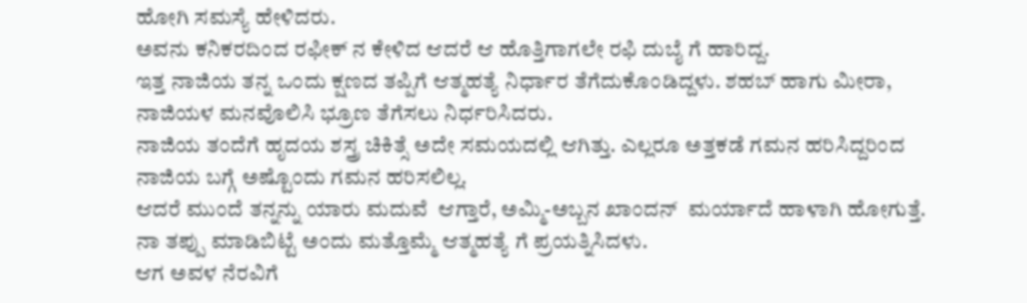ಹೋಗಿ ಸಮಸ್ಯೆ ಹೇಳಿದರು.
ಅವನು ಕನಿಕರದಿಂದ ರಫೀಕ್ ನ ಕೇಳಿದ ಆದರೆ ಆ ಹೊತ್ತಿಗಾಗಲೇ ರಫಿ ದುಬೈ ಗೆ ಹಾರಿದ್ದ.
ಇತ್ತ ನಾಜಿಯ ತನ್ನ ಒಂದು ಕ್ಷಣದ ತಪ್ಪಿಗೆ ಆತ್ಮಹತ್ಯೆ ನಿರ್ಧಾರ ತೆಗೆದುಕೊಂಡಿದ್ದಳು. ಶಹಬ್ ಹಾಗು ಮೀರಾ,  ನಾಜಿಯಳ ಮನವೊಲಿಸಿ ಭ್ರೂಣ ತೆಗೆಸಲು ನಿರ್ಧರಿಸಿದರು.
ನಾಜಿಯ ತಂದೆಗೆ ಹೃದಯ ಶಸ್ತ್ರ ಚಿಕಿತ್ಸೆ ಅದೇ ಸಮಯದಲ್ಲಿ ಆಗಿತ್ತು. ಎಲ್ಲರೂ ಅತ್ತಕಡೆ ಗಮನ ಹರಿಸಿದ್ದರಿಂದ ನಾಜಿಯ ಬಗ್ಗೆ ಅಷ್ಟೊಂದು ಗಮನ ಹರಿಸಲಿಲ್ಲ.
ಆದರೆ ಮುಂದೆ ತನ್ನನ್ನು ಯಾರು ಮದುವೆ  ಆಗ್ತಾರೆ, ಅಮ್ಮಿ-ಅಬ್ಬನ ಖಾಂದನ್  ಮರ್ಯಾದೆ ಹಾಳಾಗಿ ಹೋಗುತ್ತೆ.
ನಾ ತಪ್ಪು ಮಾಡಿಬಿಟ್ಟೆ ಅಂದು ಮತ್ತೊಮ್ಮೆ ಆತ್ಮಹತ್ಯೆ ಗೆ ಪ್ರಯತ್ನಿಸಿದಳು.
ಆಗ ಅವಳ ನೆರವಿಗೆ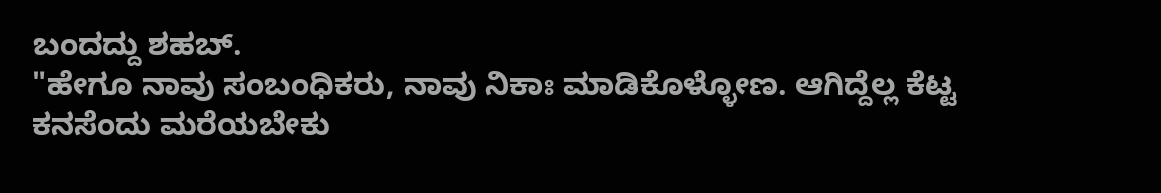ಬಂದದ್ದು ಶಹಬ್.
"ಹೇಗೂ ನಾವು ಸಂಬಂಧಿಕರು, ನಾವು ನಿಕಾಃ ಮಾಡಿಕೊಳ್ಳೋಣ. ಆಗಿದ್ದೆಲ್ಲ ಕೆಟ್ಟ ಕನಸೆಂದು ಮರೆಯಬೇಕು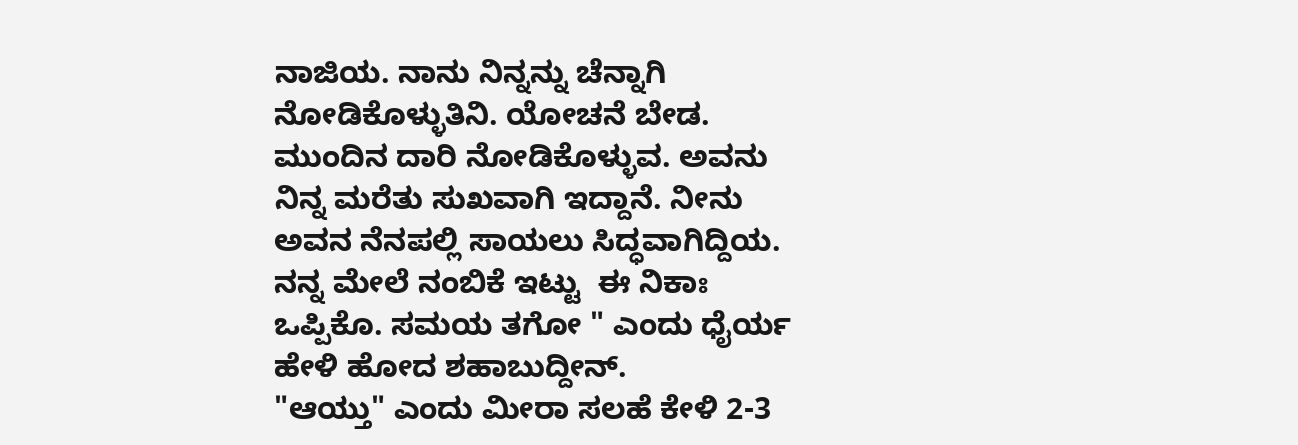ನಾಜಿಯ. ನಾನು ನಿನ್ನನ್ನು ಚೆನ್ನಾಗಿ ನೋಡಿಕೊಳ್ಳುತಿನಿ. ಯೋಚನೆ ಬೇಡ. ಮುಂದಿನ ದಾರಿ ನೋಡಿಕೊಳ್ಳುವ. ಅವನು ನಿನ್ನ ಮರೆತು ಸುಖವಾಗಿ ಇದ್ದಾನೆ. ನೀನು ಅವನ ನೆನಪಲ್ಲಿ ಸಾಯಲು ಸಿದ್ಧವಾಗಿದ್ದಿಯ. ನನ್ನ ಮೇಲೆ ನಂಬಿಕೆ ಇಟ್ಟು  ಈ ನಿಕಾಃ  ಒಪ್ಪಿಕೊ. ಸಮಯ ತಗೋ " ಎಂದು ಧೈರ್ಯ ಹೇಳಿ ಹೋದ ಶಹಾಬುದ್ದೀನ್.
"ಆಯ್ತು" ಎಂದು ಮೀರಾ ಸಲಹೆ ಕೇಳಿ 2-3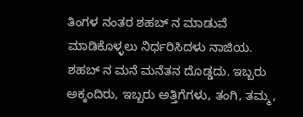ತಿಂಗಳ ನಂತರ ಶಹಬ್ ನ ಮಾಡುವೆ ಮಾಡಿಕೊಳ್ಳಲು ನಿರ್ಧರಿಸಿದಳು ನಾಜಿಯ.
ಶಹಬ್ ನ ಮನೆ ಮನೆತನ ದೊಡ್ಡದು. ಇಬ್ಬರು ಅಕ್ಕಂದಿರು, ಇಬ್ಬರು ಅತ್ತಿಗೆಗಳು, ತಂಗಿ, ತಮ್ಮ,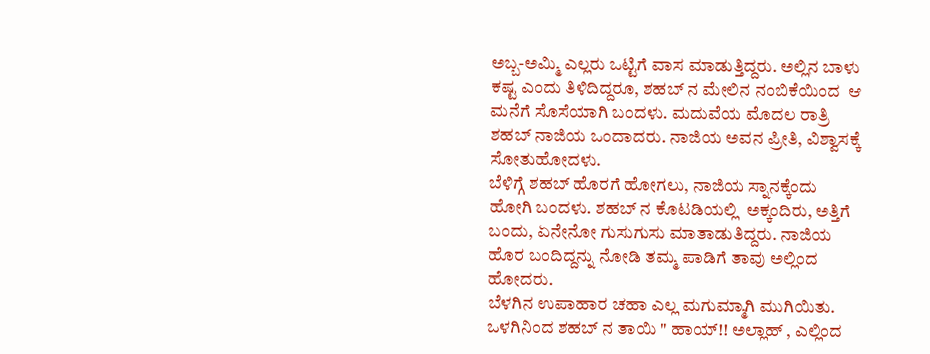ಅಬ್ಬ-ಅಮ್ಮಿ ಎಲ್ಲರು ಒಟ್ಟಿಗೆ ವಾಸ ಮಾಡುತ್ತಿದ್ದರು. ಅಲ್ಲಿನ ಬಾಳು ಕಷ್ಟ ಎಂದು ತಿಳಿದಿದ್ದರೂ, ಶಹಬ್ ನ ಮೇಲಿನ ನಂಬಿಕೆಯಿಂದ  ಆ ಮನೆಗೆ ಸೊಸೆಯಾಗಿ ಬಂದಳು. ಮದುವೆಯ ಮೊದಲ ರಾತ್ರಿ ಶಹಬ್ ನಾಜಿಯ ಒಂದಾದರು. ನಾಜಿಯ ಅವನ ಪ್ರೀತಿ, ವಿಶ್ವಾಸಕ್ಕೆ ಸೋತುಹೋದಳು.
ಬೆಳಿಗ್ಗೆ ಶಹಬ್ ಹೊರಗೆ ಹೋಗಲು, ನಾಜಿಯ ಸ್ನಾನಕ್ಕೆಂದು ಹೋಗಿ ಬಂದಳು. ಶಹಬ್ ನ ಕೊಟಡಿಯಲ್ಲಿ  ಅಕ್ಕಂದಿರು, ಅತ್ತಿಗೆ ಬಂದು, ಏನೇನೋ ಗುಸುಗುಸು ಮಾತಾಡುತಿದ್ದರು. ನಾಜಿಯ ಹೊರ ಬಂದಿದ್ದನ್ನು ನೋಡಿ ತಮ್ಮ ಪಾಡಿಗೆ ತಾವು ಅಲ್ಲಿಂದ  ಹೋದರು.
ಬೆಳಗಿನ ಉಪಾಹಾರ ಚಹಾ ಎಲ್ಲ ಮಗುಮ್ಮಾಗಿ ಮುಗಿಯಿತು.
ಒಳಗಿನಿಂದ ಶಹಬ್ ನ ತಾಯಿ " ಹಾಯ್!! ಅಲ್ಲಾಹ್ , ಎಲ್ಲಿಂದ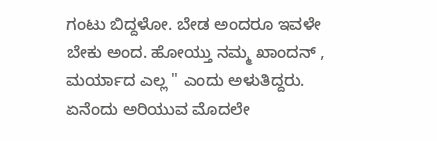ಗಂಟು ಬಿದ್ದಳೋ. ಬೇಡ ಅಂದರೂ ಇವಳೇ ಬೇಕು ಅಂದ. ಹೋಯ್ತು ನಮ್ಮ ಖಾಂದನ್ , ಮರ್ಯಾದ ಎಲ್ಲ " ಎಂದು ಅಳುತಿದ್ದರು.
ಏನೆಂದು ಅರಿಯುವ ಮೊದಲೇ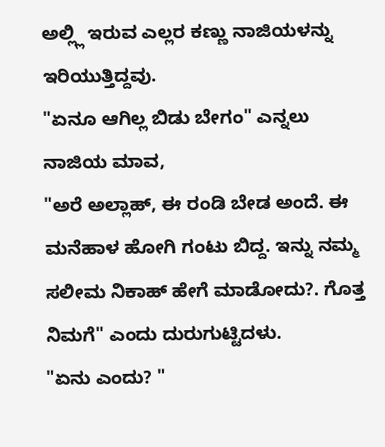ಅಲ್ಲ್ಲಿ ಇರುವ ಎಲ್ಲರ ಕಣ್ಣು ನಾಜಿಯಳನ್ನು ಇರಿಯುತ್ತಿದ್ದವು.
"ಏನೂ ಆಗಿಲ್ಲ ಬಿಡು ಬೇಗಂ" ಎನ್ನಲು ನಾಜಿಯ ಮಾವ,
"ಅರೆ ಅಲ್ಲಾಹ್, ಈ ರಂಡಿ ಬೇಡ ಅಂದೆ. ಈ ಮನೆಹಾಳ ಹೋಗಿ ಗಂಟು ಬಿದ್ದ. ಇನ್ನು ನಮ್ಮ ಸಲೀಮ ನಿಕಾಹ್ ಹೇಗೆ ಮಾಡೋದು?. ಗೊತ್ತ ನಿಮಗೆ" ಎಂದು ದುರುಗುಟ್ಟಿದಳು.
"ಏನು ಎಂದು? "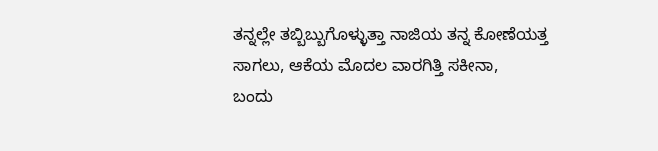ತನ್ನಲ್ಲೇ ತಬ್ಬಿಬ್ಬುಗೊಳ್ಳುತ್ತಾ ನಾಜಿಯ ತನ್ನ ಕೋಣೆಯತ್ತ ಸಾಗಲು, ಆಕೆಯ ಮೊದಲ ವಾರಗಿತ್ತಿ ಸಕೀನಾ,
ಬಂದು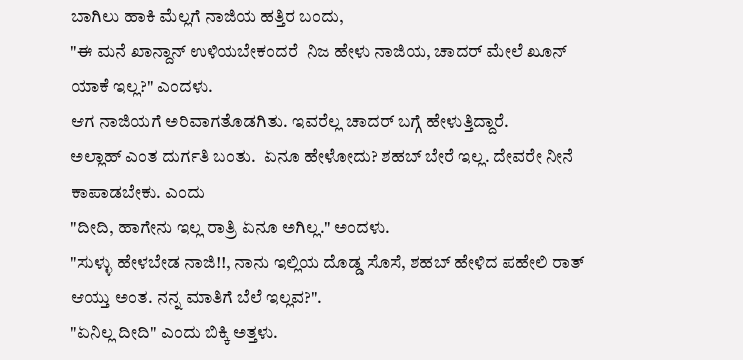ಬಾಗಿಲು ಹಾಕಿ ಮೆಲ್ಲಗೆ ನಾಜಿಯ ಹತ್ತಿರ ಬಂದು,
"ಈ ಮನೆ ಖಾನ್ದಾನ್ ಉಳಿಯಬೇಕಂದರೆ  ನಿಜ ಹೇಳು ನಾಜಿಯ, ಚಾದರ್ ಮೇಲೆ ಖೂನ್ ಯಾಕೆ ಇಲ್ಲ?" ಎಂದಳು.
ಆಗ ನಾಜಿಯಗೆ ಅರಿವಾಗತೊಡಗಿತು. ಇವರೆಲ್ಲ ಚಾದರ್ ಬಗ್ಗೆ ಹೇಳುತ್ತಿದ್ದಾರೆ.
ಅಲ್ಲಾಹ್ ಎಂತ ದುರ್ಗತಿ ಬಂತು.  ಏನೂ ಹೇಳೋದು? ಶಹಬ್ ಬೇರೆ ಇಲ್ಲ. ದೇವರೇ ನೀನೆ ಕಾಪಾಡಬೇಕು. ಎಂದು
"ದೀದಿ, ಹಾಗೇನು ಇಲ್ಲ ರಾತ್ರಿ ಏನೂ ಅಗಿಲ್ಲ." ಅಂದಳು.
"ಸುಳ್ಳು ಹೇಳಬೇಡ ನಾಜಿ!!, ನಾನು ಇಲ್ಲಿಯ ದೊಡ್ಡ ಸೊಸೆ, ಶಹಬ್ ಹೇಳಿದ ಪಹೇಲಿ ರಾತ್ ಆಯ್ತು ಅಂತ. ನನ್ನ ಮಾತಿಗೆ ಬೆಲೆ ಇಲ್ಲವ?".
"ಏನಿಲ್ಲ ದೀದಿ" ಎಂದು ಬಿಕ್ಕಿ ಅತ್ತಳು.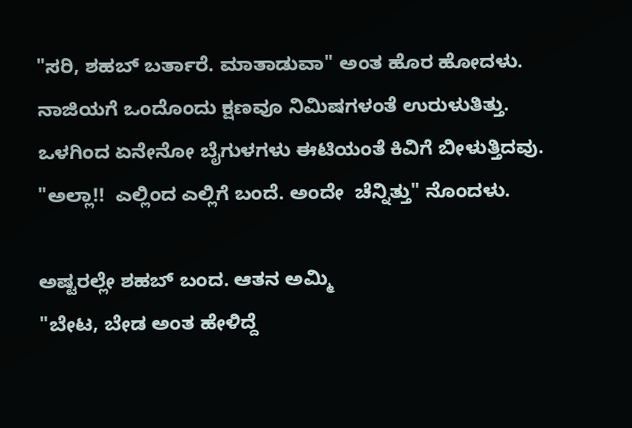"ಸರಿ, ಶಹಬ್ ಬರ್ತಾರೆ. ಮಾತಾಡುವಾ" ಅಂತ ಹೊರ ಹೋದಳು.
ನಾಜಿಯಗೆ ಒಂದೊಂದು ಕ್ಷಣವೂ ನಿಮಿಷಗಳಂತೆ ಉರುಳುತಿತ್ತು. ಒಳಗಿಂದ ಏನೇನೋ ಬೈಗುಳಗಳು ಈಟಿಯಂತೆ ಕಿವಿಗೆ ಬೀಳುತ್ತಿದವು. "ಅಲ್ಲಾ!!  ಎಲ್ಲಿಂದ ಎಲ್ಲಿಗೆ ಬಂದೆ. ಅಂದೇ  ಚೆನ್ನಿತ್ತು" ನೊಂದಳು.

ಅಷ್ಟರಲ್ಲೇ ಶಹಬ್ ಬಂದ. ಆತನ ಅಮ್ಮಿ
"ಬೇಟ, ಬೇಡ ಅಂತ ಹೇಳಿದ್ದೆ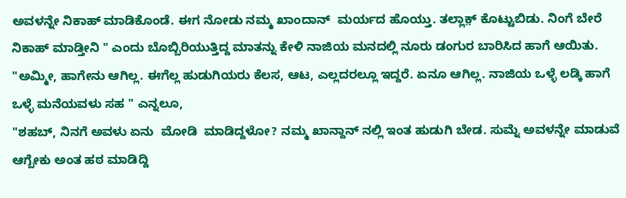ಅವಳನ್ನೇ ನಿಕಾಹ್ ಮಾಡಿಕೊಂಡೆ. ಈಗ ನೋಡು ನಮ್ಮ ಖಾಂದಾನ್  ಮರ್ಯದ ಹೊಯ್ತು. ತಲ್ಲಾಕ಼್ ಕೊಟ್ಟುಬಿಡು. ನಿಂಗೆ ಬೇರೆ ನಿಕಾಹ್ ಮಾಡ್ತೀನಿ " ಎಂದು ಬೊಬ್ಬಿರಿಯುತ್ತಿದ್ದ ಮಾತನ್ನು ಕೇಳಿ ನಾಜಿಯ ಮನದಲ್ಲಿ ನೂರು ಡಂಗುರ ಬಾರಿಸಿದ ಹಾಗೆ ಆಯಿತು.
"ಅಮ್ಮೀ, ಹಾಗೇನು ಆಗಿಲ್ಲ. ಈಗೆಲ್ಲ ಹುಡುಗಿಯರು ಕೆಲಸ, ಆಟ, ಎಲ್ಲದರಲ್ಲೂ ಇದ್ದರೆ. ಏನೂ ಆಗಿಲ್ಲ. ನಾಜಿಯ ಒಳ್ಳೆ ಲಡ್ಕಿ ಹಾಗೆ ಒಳ್ಳೆ ಮನೆಯವಳು ಸಹ " ಎನ್ನಲೂ,
"ಶಹಬ್, ನಿನಗೆ ಅವಳು ಏನು  ಮೋಡಿ  ಮಾಡಿದ್ದಳೋ? ನಮ್ಮ ಖಾನ್ದಾನ್ ನಲ್ಲಿ ಇಂತ ಹುಡುಗಿ ಬೇಡ. ಸುಮ್ನೆ ಅವಳನ್ನೇ ಮಾಡುವೆ ಆಗ್ಬೇಕು ಅಂತ ಹಠ ಮಾಡಿದ್ದಿ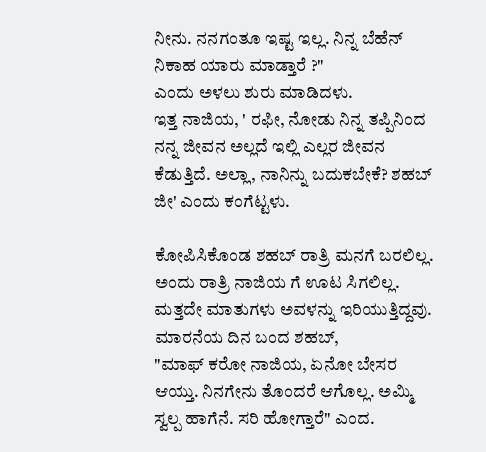ನೀನು. ನನಗಂತೂ ಇಷ್ಟ ಇಲ್ಲ. ನಿನ್ನ ಬೆಹೆನ್ ನಿಕಾಹ ಯಾರು ಮಾಡ್ತಾರೆ ?"
ಎಂದು ಅಳಲು ಶುರು ಮಾಡಿದಳು.
ಇತ್ತ ನಾಜಿಯ, ' ರಫೀ, ನೋಡು ನಿನ್ನ ತಪ್ಪಿನಿಂದ ನನ್ನ ಜೀವನ ಅಲ್ಲದೆ ಇಲ್ಲಿ ಎಲ್ಲರ ಜೀವನ ಕೆಡುತ್ತಿದೆ. ಅಲ್ಲಾ, ನಾನಿನ್ನು ಬದುಕಬೇಕೆ? ಶಹಬ್ ಜೀ' ಎಂದು ಕಂಗೆಟ್ಟಳು.

ಕೋಪಿಸಿಕೊಂಡ ಶಹಬ್ ರಾತ್ರಿ ಮನಗೆ ಬರಲಿಲ್ಲ.  ಅಂದು ರಾತ್ರಿ ನಾಜಿಯ ಗೆ ಊಟ ಸಿಗಲಿಲ್ಲ. ಮತ್ತದೇ ಮಾತುಗಳು ಅವಳನ್ನು ಇರಿಯುತ್ತಿದ್ದವು. ಮಾರನೆಯ ದಿನ ಬಂದ ಶಹಬ್,
"ಮಾಫ್ ಕರೋ ನಾಜಿಯ, ಏನೋ ಬೇಸರ ಆಯ್ತು. ನಿನಗೇನು ತೊಂದರೆ ಆಗೊಲ್ಲ. ಅಮ್ಮಿ ಸ್ವಲ್ಪ ಹಾಗೆನೆ. ಸರಿ ಹೋಗ್ತಾರೆ" ಎಂದ.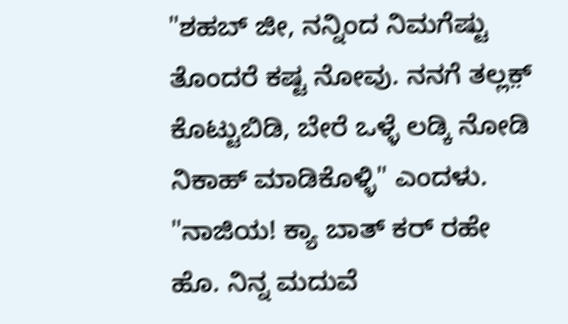"ಶಹಬ್ ಜೀ, ನನ್ನಿಂದ ನಿಮಗೆಷ್ಟು ತೊಂದರೆ ಕಷ್ಟ ನೋವು. ನನಗೆ ತಲ್ಲಕ಼್ ಕೊಟ್ಟುಬಿಡಿ, ಬೇರೆ ಒಳ್ಳೆ ಲಡ್ಕಿ ನೋಡಿ ನಿಕಾಹ್ ಮಾಡಿಕೊಳ್ಳಿ" ಎಂದಳು.
"ನಾಜಿಯ! ಕ್ಯಾ ಬಾತ್ ಕರ್ ರಹೇ ಹೊ. ನಿನ್ನ ಮದುವೆ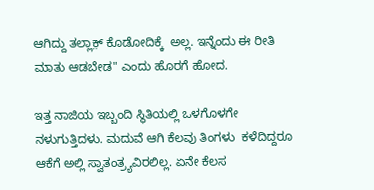ಆಗಿದ್ದು ತಲ್ಲಾಕ಼್ ಕೊಡೋದಿಕ್ಕೆ  ಅಲ್ಲ. ಇನ್ನೆಂದು ಈ ರೀತಿ ಮಾತು ಆಡಬೇಡ" ಎಂದು ಹೊರಗೆ ಹೋದ.

ಇತ್ತ ನಾಜಿಯ ಇಬ್ಬಂದಿ ಸ್ಥಿತಿಯಲ್ಲಿ ಒಳಗೊಳಗೇ ನಳುಗುತ್ತಿದಳು. ಮದುವೆ ಆಗಿ ಕೆಲವು ತಿಂಗಳು  ಕಳೆದಿದ್ದರೂ ಆಕೆಗೆ ಅಲ್ಲಿ ಸ್ವಾತಂತ್ರ್ಯವಿರಲಿಲ್ಲ. ಏನೇ ಕೆಲಸ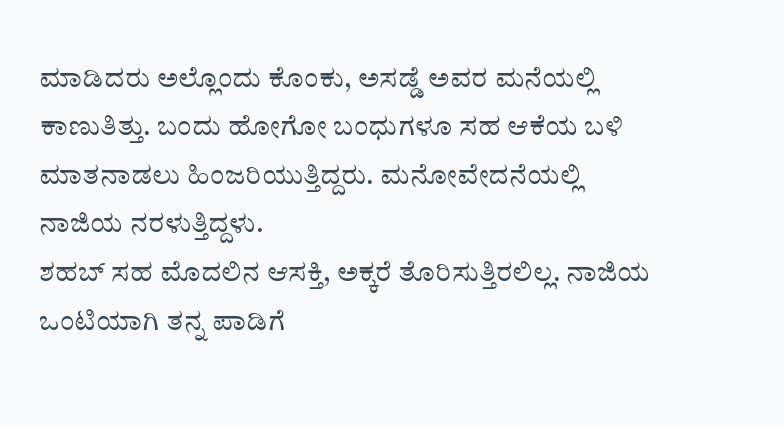ಮಾಡಿದರು ಅಲ್ಲೊಂದು ಕೊಂಕು, ಅಸಡ್ಡೆ ಅವರ ಮನೆಯಲ್ಲಿ ಕಾಣುತಿತ್ತು. ಬಂದು ಹೋಗೋ ಬಂಧುಗಳೂ ಸಹ ಆಕೆಯ ಬಳಿ ಮಾತನಾಡಲು ಹಿಂಜರಿಯುತ್ತಿದ್ದರು. ಮನೋವೇದನೆಯಲ್ಲಿ ನಾಜಿಯ ನರಳುತ್ತಿದ್ದಳು.
ಶಹಬ್ ಸಹ ಮೊದಲಿನ ಆಸಕ್ತಿ, ಅಕ್ಕರೆ ತೊರಿಸುತ್ತಿರಲಿಲ್ಲ. ನಾಜಿಯ ಒಂಟಿಯಾಗಿ ತನ್ನ ಪಾಡಿಗೆ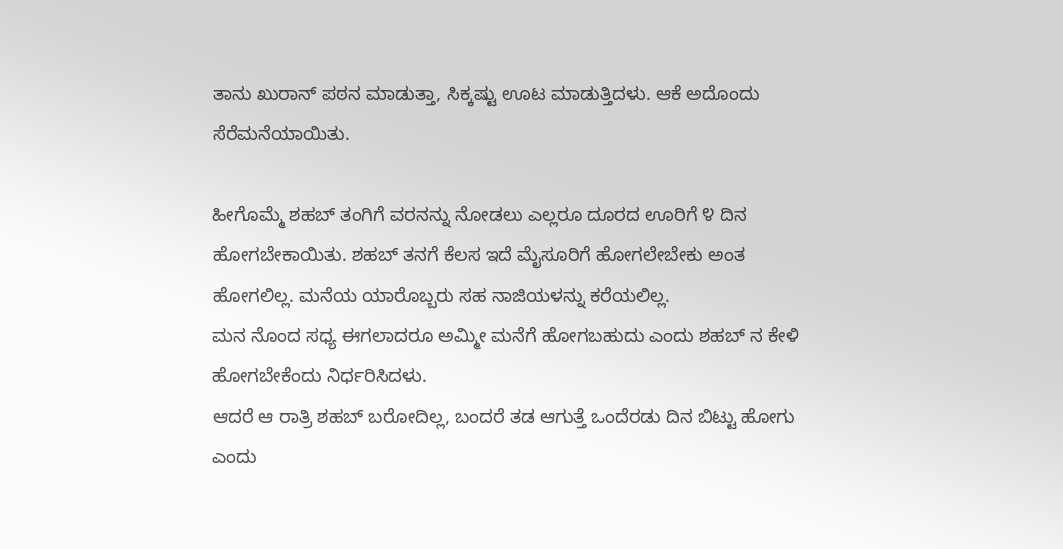ತಾನು ಖುರಾನ್ ಪಠನ ಮಾಡುತ್ತಾ, ಸಿಕ್ಕಷ್ಟು ಊಟ ಮಾಡುತ್ತಿದಳು. ಆಕೆ ಅದೊಂದು ಸೆರೆಮನೆಯಾಯಿತು.

ಹೀಗೊಮ್ಮೆ ಶಹಬ್ ತಂಗಿಗೆ ವರನನ್ನು ನೋಡಲು ಎಲ್ಲರೂ ದೂರದ ಊರಿಗೆ ೪ ದಿನ ಹೋಗಬೇಕಾಯಿತು. ಶಹಬ್ ತನಗೆ ಕೆಲಸ ಇದೆ ಮೈಸೂರಿಗೆ ಹೋಗಲೇಬೇಕು ಅಂತ ಹೋಗಲಿಲ್ಲ. ಮನೆಯ ಯಾರೊಬ್ಬರು ಸಹ ನಾಜಿಯಳನ್ನು ಕರೆಯಲಿಲ್ಲ.
ಮನ ನೊಂದ ಸಧ್ಯ ಈಗಲಾದರೂ ಅಮ್ಮೀ ಮನೆಗೆ ಹೋಗಬಹುದು ಎಂದು ಶಹಬ್ ನ ಕೇಳಿ ಹೋಗಬೇಕೆಂದು ನಿರ್ಧರಿಸಿದಳು.
ಆದರೆ ಆ ರಾತ್ರಿ ಶಹಬ್ ಬರೋದಿಲ್ಲ, ಬಂದರೆ ತಡ ಆಗುತ್ತೆ ಒಂದೆರಡು ದಿನ ಬಿಟ್ಟು ಹೋಗು ಎಂದು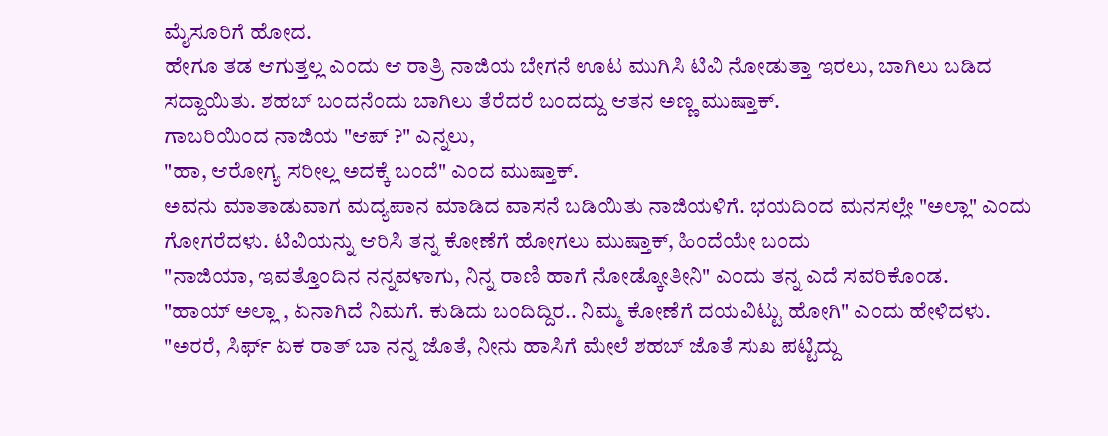ಮೈಸೂರಿಗೆ ಹೋದ.
ಹೇಗೂ ತಡ ಆಗುತ್ತಲ್ಲ ಎಂದು ಆ ರಾತ್ರಿ ನಾಜಿಯ ಬೇಗನೆ ಊಟ ಮುಗಿಸಿ ಟಿವಿ ನೋಡುತ್ತಾ ಇರಲು, ಬಾಗಿಲು ಬಡಿದ ಸದ್ದಾಯಿತು. ಶಹಬ್ ಬಂದನೆಂದು ಬಾಗಿಲು ತೆರೆದರೆ ಬಂದದ್ದು ಆತನ ಅಣ್ಣ ಮುಷ್ತಾಕ್.
ಗಾಬರಿಯಿಂದ ನಾಜಿಯ "ಆಪ್ ?" ಎನ್ನಲು,
"ಹಾ, ಆರೋಗ್ಯ ಸರೀಲ್ಲ ಅದಕ್ಕೆ ಬಂದೆ" ಎಂದ ಮುಷ್ತಾಕ್.
ಅವನು ಮಾತಾಡುವಾಗ ಮದ್ಯಪಾನ ಮಾಡಿದ ವಾಸನೆ ಬಡಿಯಿತು ನಾಜಿಯಳಿಗೆ. ಭಯದಿಂದ ಮನಸಲ್ಲೇ "ಅಲ್ಲಾ" ಎಂದು ಗೋಗರೆದಳು. ಟಿವಿಯನ್ನು ಆರಿಸಿ ತನ್ನ ಕೋಣೆಗೆ ಹೋಗಲು ಮುಷ್ತಾಕ್, ಹಿಂದೆಯೇ ಬಂದು
"ನಾಜಿಯಾ, ಇವತ್ತೊಂದಿನ ನನ್ನವಳಾಗು, ನಿನ್ನ ರಾಣಿ ಹಾಗೆ ನೋಡ್ಕೋತೀನಿ" ಎಂದು ತನ್ನ ಎದೆ ಸವರಿಕೊಂಡ.
"ಹಾಯ್ ಅಲ್ಲಾ , ಏನಾಗಿದೆ ನಿಮಗೆ. ಕುಡಿದು ಬಂದಿದ್ದಿರ.. ನಿಮ್ಮ ಕೋಣೆಗೆ ದಯವಿಟ್ಟು ಹೋಗಿ" ಎಂದು ಹೇಳಿದಳು.
"ಅರರೆ, ಸಿರ್ಫ್ ಏಕ ರಾತ್ ಬಾ ನನ್ನ ಜೊತೆ, ನೀನು ಹಾಸಿಗೆ ಮೇಲೆ ಶಹಬ್ ಜೊತೆ ಸುಖ ಪಟ್ಟಿದ್ದು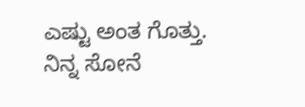ಎಷ್ಟು ಅಂತ ಗೊತ್ತು.
ನಿನ್ನ ಸೋನೆ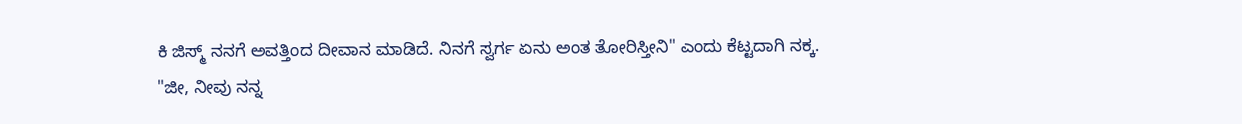ಕಿ ಜಿಸ್ಮ್ ನನಗೆ ಅವತ್ತಿಂದ ದೀವಾನ ಮಾಡಿದೆ. ನಿನಗೆ ಸ್ವರ್ಗ ಏನು ಅಂತ ತೋರಿಸ್ತೀನಿ" ಎಂದು ಕೆಟ್ಟದಾಗಿ ನಕ್ಕ.
"ಜೀ, ನೀವು ನನ್ನ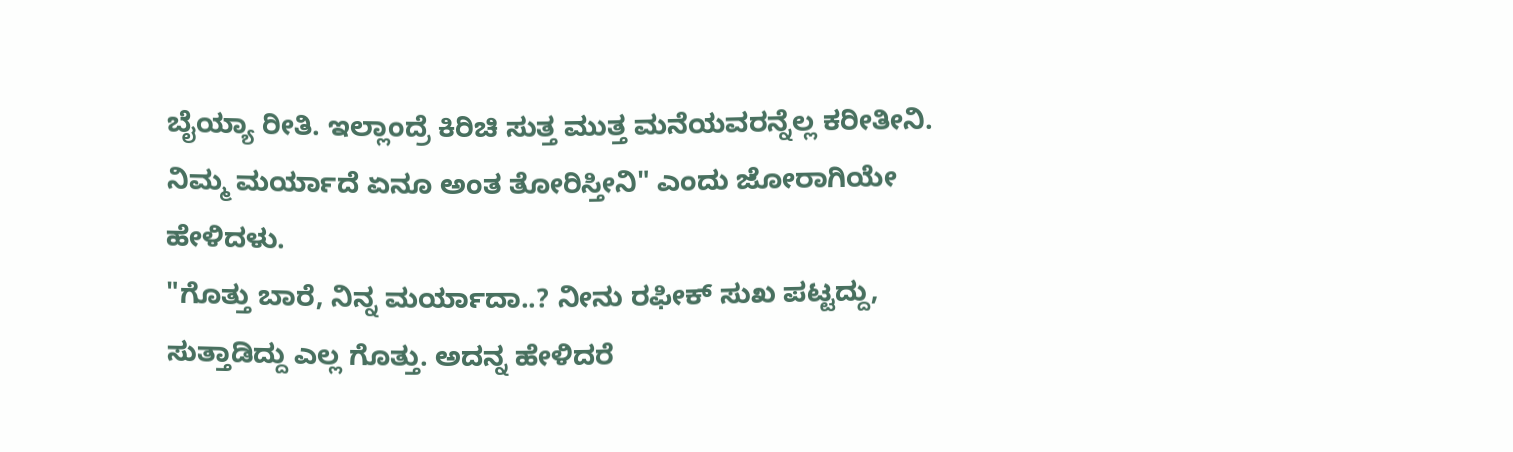ಬೈಯ್ಯಾ ರೀತಿ. ಇಲ್ಲಾಂದ್ರೆ ಕಿರಿಚಿ ಸುತ್ತ ಮುತ್ತ ಮನೆಯವರನ್ನೆಲ್ಲ ಕರೀತೀನಿ. ನಿಮ್ಮ ಮರ್ಯಾದೆ ಏನೂ ಅಂತ ತೋರಿಸ್ತೀನಿ" ಎಂದು ಜೋರಾಗಿಯೇ ಹೇಳಿದಳು.
"ಗೊತ್ತು ಬಾರೆ, ನಿನ್ನ ಮರ್ಯಾದಾ..? ನೀನು ರಫೀಕ್ ಸುಖ ಪಟ್ಟದ್ದು, ಸುತ್ತಾಡಿದ್ದು ಎಲ್ಲ ಗೊತ್ತು. ಅದನ್ನ ಹೇಳಿದರೆ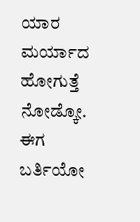ಯಾರ ಮರ್ಯಾದ ಹೋಗುತ್ತೆ ನೋಡ್ಕೋ. ಈಗ ಬರ್ತಿಯೋ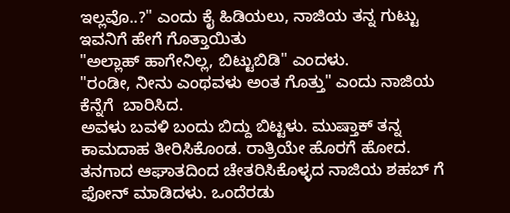ಇಲ್ಲವೊ..?" ಎಂದು ಕೈ ಹಿಡಿಯಲು, ನಾಜಿಯ ತನ್ನ ಗುಟ್ಟು ಇವನಿಗೆ ಹೇಗೆ ಗೊತ್ತಾಯಿತು
"ಅಲ್ಲಾಹ್ ಹಾಗೇನಿಲ್ಲ, ಬಿಟ್ಟುಬಿಡಿ" ಎಂದಳು.
"ರಂಡೀ, ನೀನು ಎಂಥವಳು ಅಂತ ಗೊತ್ತು" ಎಂದು ನಾಜಿಯ ಕೆನ್ನೆಗೆ  ಬಾರಿಸಿದ.
ಅವಳು ಬವಳಿ ಬಂದು ಬಿದ್ದು ಬಿಟ್ಟಳು. ಮುಷ್ತಾಕ್ ತನ್ನ ಕಾಮದಾಹ ತೀರಿಸಿಕೊಂಡ. ರಾತ್ರಿಯೇ ಹೊರಗೆ ಹೋದ.
ತನಗಾದ ಆಘಾತದಿಂದ ಚೇತರಿಸಿಕೊಳ್ಳದ ನಾಜಿಯ ಶಹಬ್ ಗೆ ಫೋನ್ ಮಾಡಿದಳು. ಒಂದೆರಡು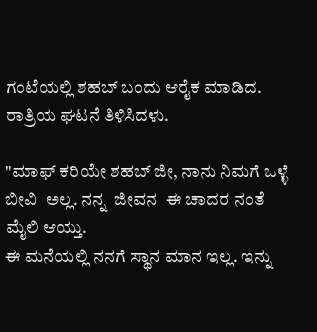ಗಂಟೆಯಲ್ಲಿ ಶಹಬ್ ಬಂದು ಆರೈಕ ಮಾಡಿದ. ರಾತ್ರಿಯ ಘಟನೆ ತಿಳಿಸಿದಳು.

"ಮಾಫ್ ಕರಿಯೇ ಶಹಬ್ ಜೀ, ನಾನು ನಿಮಗೆ ಒಳ್ಳೆ ಬೀವಿ  ಅಲ್ಲ. ನನ್ನ  ಜೀವನ  ಈ ಚಾದರ ನಂತೆ ಮೈಲಿ ಆಯ್ತು.
ಈ ಮನೆಯಲ್ಲಿ ನನಗೆ ಸ್ಥಾನ ಮಾನ ಇಲ್ಲ. ಇನ್ನು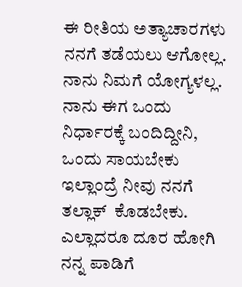ಈ ರೀತಿಯ ಅತ್ಯಾಚಾರಗಳು ನನಗೆ ತಡೆಯಲು ಆಗೋಲ್ಲ. ನಾನು ನಿಮಗೆ ಯೋಗ್ಯಳಲ್ಲ. ನಾನು ಈಗ ಒಂದು ನಿರ್ಧಾರಕ್ಕೆ ಬಂದಿದ್ದೀನಿ, ಒಂದು ಸಾಯಬೇಕು ಇಲ್ಲಾಂದ್ರೆ ನೀವು ನನಗೆ ತಲ್ಲಾಕ್  ಕೊಡಬೇಕು. ಎಲ್ಲಾದರೂ ದೂರ ಹೋಗಿ ನನ್ನ ಪಾಡಿಗೆ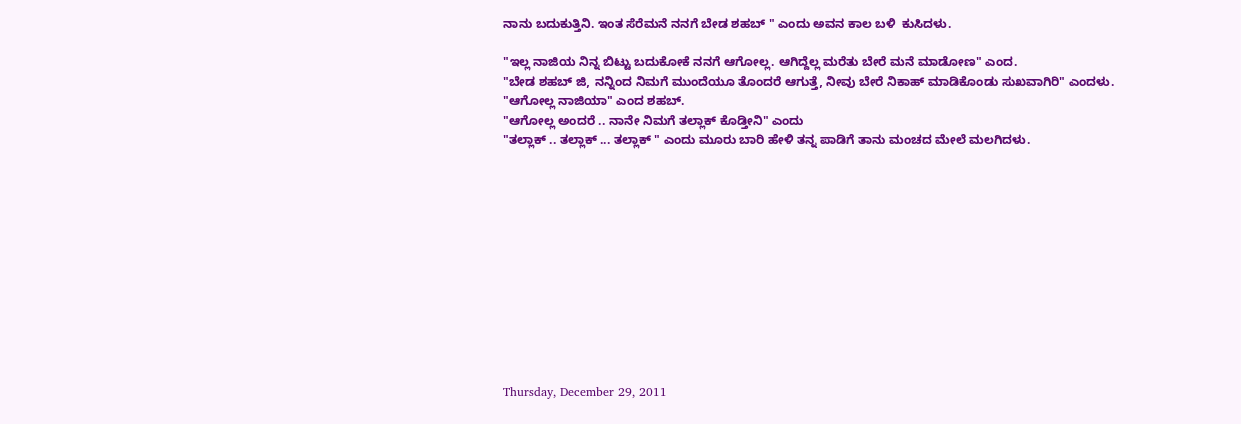ನಾನು ಬದುಕುತ್ತಿನಿ. ಇಂತ ಸೆರೆಮನೆ ನನಗೆ ಬೇಡ ಶಹಬ್ " ಎಂದು ಅವನ ಕಾಲ ಬಳಿ  ಕುಸಿದಳು.

"ಇಲ್ಲ ನಾಜಿಯ ನಿನ್ನ ಬಿಟ್ಟು ಬದುಕೋಕೆ ನನಗೆ ಆಗೋಲ್ಲ. ಆಗಿದ್ದೆಲ್ಲ ಮರೆತು ಬೇರೆ ಮನೆ ಮಾಡೋಣ" ಎಂದ.
"ಬೇಡ ಶಹಬ್ ಜಿ, ನನ್ನಿಂದ ನಿಮಗೆ ಮುಂದೆಯೂ ತೊಂದರೆ ಆಗುತ್ತೆ, ನೀವು ಬೇರೆ ನಿಕಾಹ್ ಮಾಡಿಕೊಂಡು ಸುಖವಾಗಿರಿ" ಎಂದಳು.
"ಆಗೋಲ್ಲ ನಾಜಿಯಾ" ಎಂದ ಶಹಬ್.
"ಆಗೋಲ್ಲ ಅಂದರೆ .. ನಾನೇ ನಿಮಗೆ ತಲ್ಲಾಕ್ ಕೊಡ್ತೀನಿ" ಎಂದು
"ತಲ್ಲಾಕ್ .. ತಲ್ಲಾಕ್ ... ತಲ್ಲಾಕ್ " ಎಂದು ಮೂರು ಬಾರಿ ಹೇಳಿ ತನ್ನ ಪಾಡಿಗೆ ತಾನು ಮಂಚದ ಮೇಲೆ ಮಲಗಿದಳು.












Thursday, December 29, 2011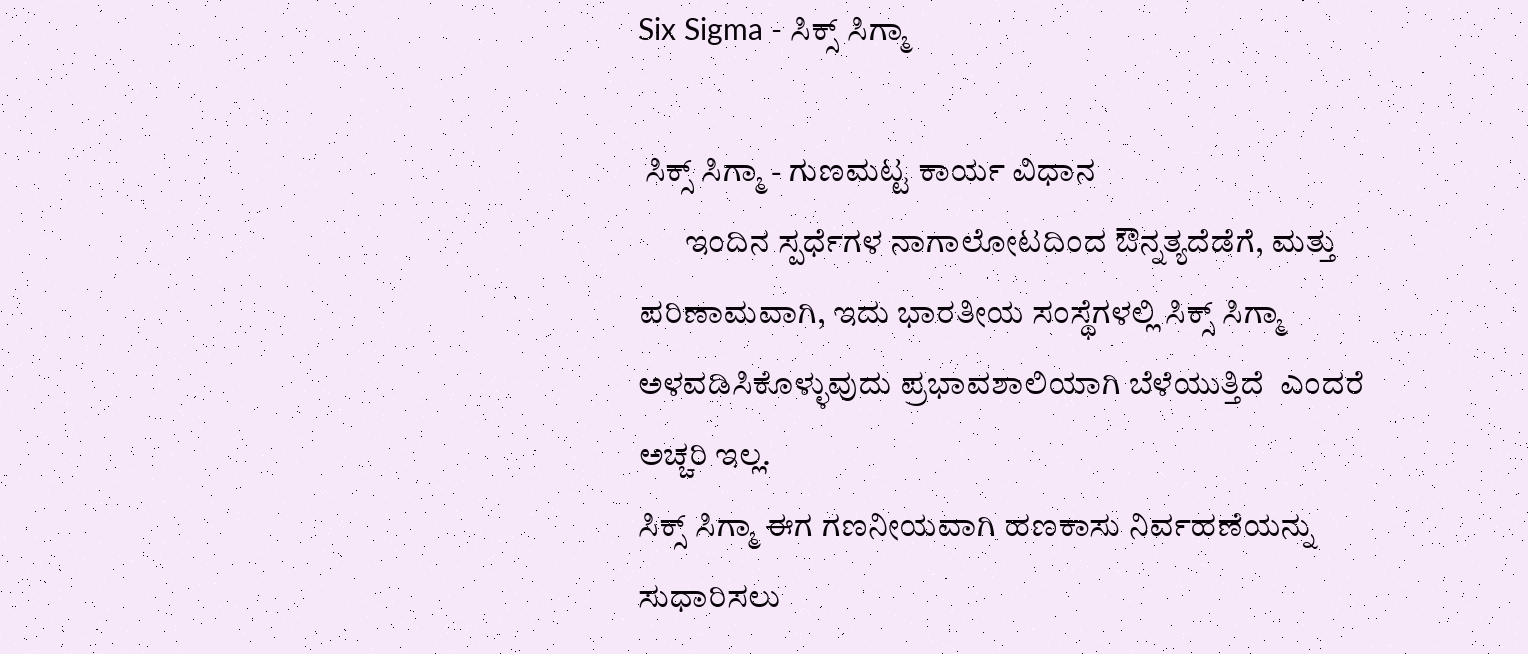Six Sigma - ಸಿಕ್ಸ್ ಸಿಗ್ಮಾ

 ಸಿಕ್ಸ್ ಸಿಗ್ಮಾ - ಗುಣಮಟ್ಟ ಕಾರ್ಯ ವಿಧಾನ
       ಇಂದಿನ ಸ್ಪರ್ಧೆಗಳ ನಾಗಾಲೋಟದಿಂದ ಔನ್ನತ್ಯದೆಡೆಗೆ, ಮತ್ತು ಪರಿಣಾಮವಾಗಿ, ಇದು ಭಾರತೀಯ ಸಂಸ್ಥೆಗಳಲ್ಲಿ ಸಿಕ್ಸ್ ಸಿಗ್ಮಾ ಅಳವಡಿಸಿಕೊಳ್ಳುವುದು ಪ್ರಭಾವಶಾಲಿಯಾಗಿ ಬೆಳೆಯುತ್ತಿದೆ  ಎಂದರೆ ಅಚ್ಚರಿ ಇಲ್ಲ.
ಸಿಕ್ಸ್ ಸಿಗ್ಮಾ ಈಗ ಗಣನೀಯವಾಗಿ ಹಣಕಾಸು ನಿರ್ವಹಣೆಯನ್ನು ಸುಧಾರಿಸಲು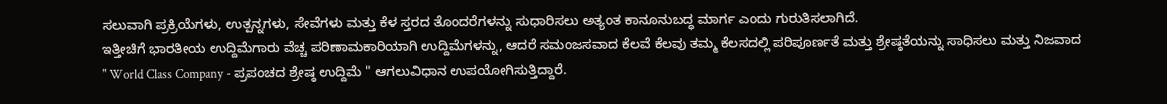ಸಲುವಾಗಿ ಪ್ರಕ್ರಿಯೆಗಳು, ಉತ್ಪನ್ನಗಳು, ಸೇವೆಗಳು ಮತ್ತು ಕೆಳ ಸ್ತರದ ತೊಂದರೆಗಳನ್ನು ಸುಧಾರಿಸಲು ಅತ್ಯಂತ ಕಾನೂನುಬದ್ಧ ಮಾರ್ಗ ಎಂದು ಗುರುತಿಸಲಾಗಿದೆ.
ಇತ್ತೀಚಿಗೆ ಭಾರತೀಯ ಉದ್ದಿಮೆಗಾರು ವೆಚ್ಚ ಪರಿಣಾಮಕಾರಿಯಾಗಿ ಉದ್ದಿಮೆಗಳನ್ನು, ಆದರೆ ಸಮಂಜಸವಾದ ಕೆಲವೆ ಕೆಲವು ತಮ್ಮ ಕೆಲಸದಲ್ಲಿ ಪರಿಪೂರ್ಣತೆ ಮತ್ತು ಶ್ರೇಷ್ಠತೆಯನ್ನು ಸಾಧಿಸಲು ಮತ್ತು ನಿಜವಾದ " World Class Company - ಪ್ರಪಂಚದ ಶ್ರೇಷ್ಠ ಉದ್ದಿಮೆ " ಆಗಲುವಿಧಾನ ಉಪಯೋಗಿಸುತ್ತಿದ್ದಾರೆ.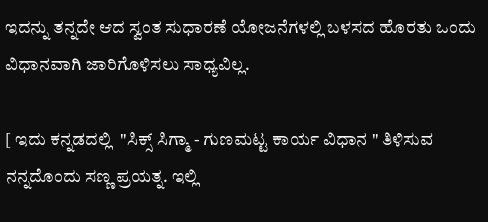ಇದನ್ನು ತನ್ನದೇ ಆದ ಸ್ವಂತ ಸುಧಾರಣೆ ಯೋಜನೆಗಳಲ್ಲಿ ಬಳಸದ ಹೊರತು ಒಂದು ವಿಧಾನವಾಗಿ ಜಾರಿಗೊಳಿಸಲು ಸಾಧ್ಯವಿಲ್ಲ.

[ ಇದು ಕನ್ನಡದಲ್ಲಿ  "ಸಿಕ್ಸ್ ಸಿಗ್ಮಾ - ಗುಣಮಟ್ಟ ಕಾರ್ಯ ವಿಧಾನ " ತಿಳಿಸುವ ನನ್ನದೊಂದು ಸಣ್ಣ ಪ್ರಯತ್ನ. ಇಲ್ಲಿ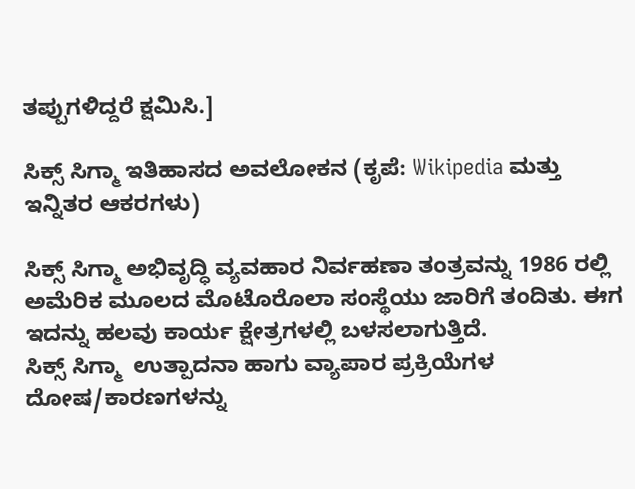ತಪ್ಪುಗಳಿದ್ದರೆ ಕ್ಷಮಿಸಿ.]

ಸಿಕ್ಸ್ ಸಿಗ್ಮಾ ಇತಿಹಾಸದ ಅವಲೋಕನ (ಕೃಪೆ: Wikipedia ಮತ್ತು ಇನ್ನಿತರ ಆಕರಗಳು)

ಸಿಕ್ಸ್ ಸಿಗ್ಮಾ ಅಭಿವೃದ್ಧಿ ವ್ಯವಹಾರ ನಿರ್ವಹಣಾ ತಂತ್ರವನ್ನು 1986 ರಲ್ಲಿ ಅಮೆರಿಕ ಮೂಲದ ಮೊಟೊರೊಲಾ ಸಂಸ್ಥೆಯು ಜಾರಿಗೆ ತಂದಿತು. ಈಗ ಇದನ್ನು ಹಲವು ಕಾರ್ಯ ಕ್ಷೇತ್ರಗಳಲ್ಲಿ ಬಳಸಲಾಗುತ್ತಿದೆ.
ಸಿಕ್ಸ್ ಸಿಗ್ಮಾ  ಉತ್ಪಾದನಾ ಹಾಗು ವ್ಯಾಪಾರ ಪ್ರಕ್ರಿಯೆಗಳ ದೋಷ/ಕಾರಣಗಳನ್ನು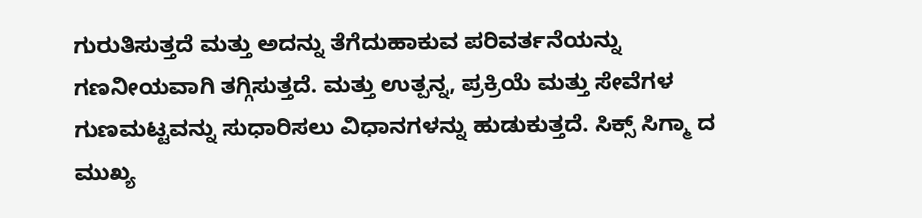ಗುರುತಿಸುತ್ತದೆ ಮತ್ತು ಅದನ್ನು ತೆಗೆದುಹಾಕುವ ಪರಿವರ್ತನೆಯನ್ನು ಗಣನೀಯವಾಗಿ ತಗ್ಗಿಸುತ್ತದೆ. ಮತ್ತು ಉತ್ಪನ್ನ, ಪ್ರಕ್ರಿಯೆ ಮತ್ತು ಸೇವೆಗಳ ಗುಣಮಟ್ಟವನ್ನು ಸುಧಾರಿಸಲು ವಿಧಾನಗಳನ್ನು ಹುಡುಕುತ್ತದೆ. ಸಿಕ್ಸ್ ಸಿಗ್ಮಾ ದ ಮುಖ್ಯ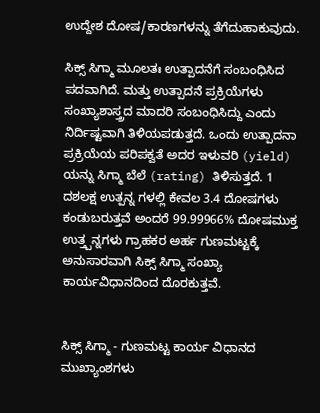ಉದ್ದೇಶ ದೋಷ/ಕಾರಣಗಳನ್ನು ತೆಗೆದುಹಾಕುವುದು.

ಸಿಕ್ಸ್ ಸಿಗ್ಮಾ ಮೂಲತಃ ಉತ್ಪಾದನೆಗೆ ಸಂಬಂಧಿಸಿದ ಪದವಾಗಿದೆ. ಮತ್ತು ಉತ್ಪಾದನೆ ಪ್ರಕ್ರಿಯೆಗಳು ಸಂಖ್ಯಾಶಾಸ್ತ್ರದ ಮಾದರಿ ಸಂಬಂಧಿಸಿದ್ದು ಎಂದು ನಿರ್ದಿಷ್ಟವಾಗಿ ತಿಳಿಯಪಡುತ್ತದೆ. ಒಂದು ಉತ್ಪಾದನಾ ಪ್ರಕ್ರಿಯೆಯ ಪರಿಪಕ್ವತೆ ಅದರ ಇಳುವರಿ (yield) ಯನ್ನು ಸಿಗ್ಮಾ ಬೆಲೆ (rating) ತಿಳಿಸುತ್ತದೆ. 1 ದಶಲಕ್ಷ ಉತ್ಪನ್ನ ಗಳಲ್ಲಿ ಕೇವಲ 3.4 ದೋಷಗಳು ಕಂಡುಬರುತ್ತವೆ ಅಂದರೆ 99.99966% ದೋಷಮುಕ್ತ ಉತ್ತ್ಪನ್ನಗಳು ಗ್ರಾಹಕರ ಅರ್ಹ ಗುಣಮಟ್ಟಕ್ಕೆ ಅನುಸಾರವಾಗಿ ಸಿಕ್ಸ್ ಸಿಗ್ಮಾ ಸಂಖ್ಯಾ ಕಾರ್ಯವಿಧಾನದಿಂದ ದೊರಕುತ್ತವೆ.


ಸಿಕ್ಸ್ ಸಿಗ್ಮಾ - ಗುಣಮಟ್ಟ ಕಾರ್ಯ ವಿಧಾನದ ಮುಖ್ಯಾಂಶಗಳು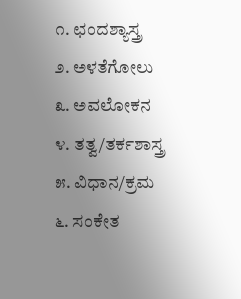೧. ಛಂದಶ್ಯಾಸ್ತ್ರ
೨. ಅಳತೆಗೋಲು
೩. ಅವಲೋಕನ
೪. ತತ್ವ/ತರ್ಕಶಾಸ್ತ್ರ
೫. ವಿಧಾನ/ಕ್ರಮ
೬. ಸಂಕೇತ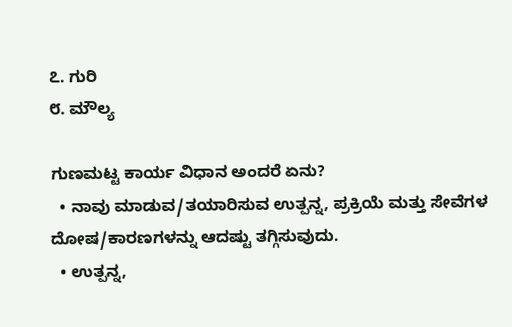೭. ಗುರಿ
೮. ಮೌಲ್ಯ

ಗುಣಮಟ್ಟ ಕಾರ್ಯ ವಿಧಾನ ಅಂದರೆ ಏನು?
  • ನಾವು ಮಾಡುವ/ತಯಾರಿಸುವ ಉತ್ಪನ್ನ, ಪ್ರಕ್ರಿಯೆ ಮತ್ತು ಸೇವೆಗಳ ದೋಷ/ಕಾರಣಗಳನ್ನು ಆದಷ್ಟು ತಗ್ಗಿಸುವುದು.
  • ಉತ್ಪನ್ನ,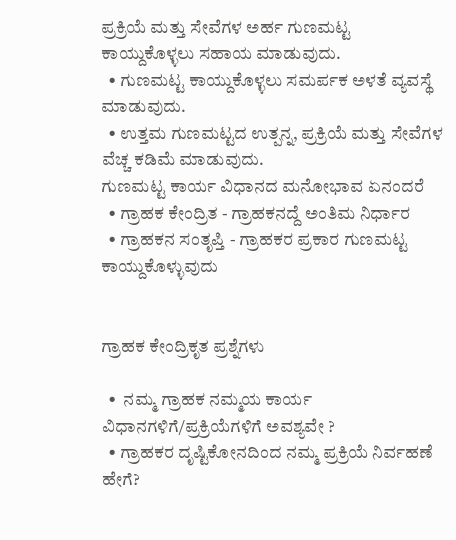ಪ್ರಕ್ರಿಯೆ ಮತ್ತು ಸೇವೆಗಳ ಅರ್ಹ ಗುಣಮಟ್ಟ ಕಾಯ್ದುಕೊಳ್ಳಲು ಸಹಾಯ ಮಾಡುವುದು.
  • ಗುಣಮಟ್ಟ ಕಾಯ್ದುಕೊಳ್ಳಲು ಸಮರ್ಪಕ ಅಳತೆ ವ್ಯವಸ್ಥೆ ಮಾಡುವುದು.
  • ಉತ್ತಮ ಗುಣಮಟ್ಟದ ಉತ್ಪನ್ನ, ಪ್ರಕ್ರಿಯೆ ಮತ್ತು ಸೇವೆಗಳ ವೆಚ್ಚ ಕಡಿಮೆ ಮಾಡುವುದು.
ಗುಣಮಟ್ಟ ಕಾರ್ಯ ವಿಧಾನದ ಮನೋಭಾವ ಏನಂದರೆ
  • ಗ್ರಾಹಕ ಕೇಂದ್ರಿತ - ಗ್ರಾಹಕನದ್ದೆ ಅಂತಿಮ ನಿರ್ಧಾರ
  • ಗ್ರಾಹಕನ ಸಂತೃಪ್ತಿ - ಗ್ರಾಹಕರ ಪ್ರಕಾರ ಗುಣಮಟ್ಟ ಕಾಯ್ದುಕೊಳ್ಳುವುದು


ಗ್ರಾಹಕ ಕೇಂದ್ರಿಕೃತ ಪ್ರಶ್ನೆಗಳು

  •  ನಮ್ಮ ಗ್ರಾಹಕ ನಮ್ಮಯ ಕಾರ್ಯ ವಿಧಾನಗಳಿಗೆ/ಪ್ರಕ್ರಿಯೆಗಳಿಗೆ ಅವಶ್ಯವೇ ?
  • ಗ್ರಾಹಕರ ದೃಷ್ಟಿಕೋನದಿಂದ ನಮ್ಮ ಪ್ರಕ್ರಿಯೆ ನಿರ್ವಹಣೆ ಹೇಗೆ?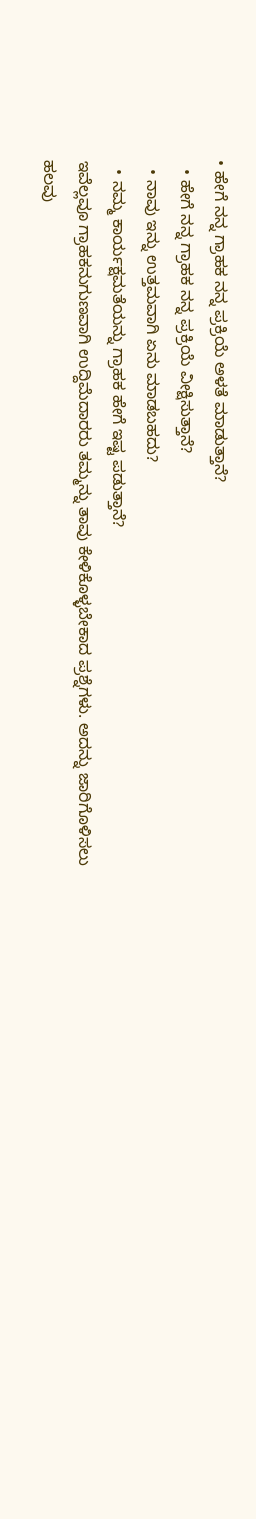• ಹೇಗೆ ನನ್ನ ಗ್ರಾಹಕ ನನ್ನ ಪ್ರಕ್ರಿಯೆ ಅಳತೆ ಮಾಡುತ್ತಾನೆ?
  • ಹೇಗೆ ನನ್ನ ಗ್ರಾಹಕ ನನ್ನ ಪ್ರಕ್ರಿಯೆ ವೀಕ್ಷಿಸುತ್ತಾನೆ?
  • ನಾವು ಇನ್ನು ಉತ್ತಮವಾಗಿ ಏನು ಮಾಡಬಹದು?
  • ನಮ್ಮ ಕಾರ್ಯಕ್ಷಮತೆಯನ್ನು ಗ್ರಾಹಕ ಹೇಗೆ ಇಷ್ಟ ಪಡುತ್ತಾನೆ?
ಇವೆಲ್ಲವೂ ಗ್ರಾಹಕನುಗುಣವಾಗಿ ಉದ್ದಿಮೆದಾರರು ತಮ್ಮನ್ನು ತಾವು ಕೇಳಿಕೊಳ್ಳಬೇಕಾದ ಪ್ರಶ್ನೆಗಳು. ಅದನ್ನು ಜಾರಿಗೊಳಿಸಲು ಹಲವು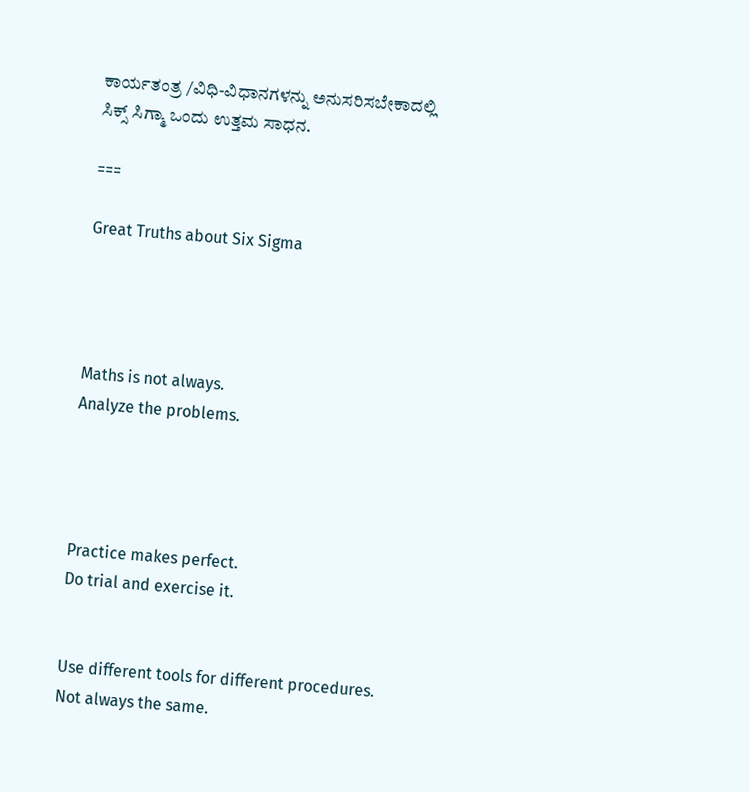ಕಾರ್ಯತಂತ್ರ /ವಿಧಿ-ವಿಧಾನಗಳನ್ನು ಅನುಸರಿಸಬೇಕಾದಲ್ಲಿ  ಸಿಕ್ಸ್ ಸಿಗ್ಮಾ ಒಂದು ಉತ್ತಮ ಸಾಧನ.

===

Great Truths about Six Sigma




Maths is not always.
Analyze the problems.




Practice makes perfect.
Do trial and exercise it.


Use different tools for different procedures.
Not always the same.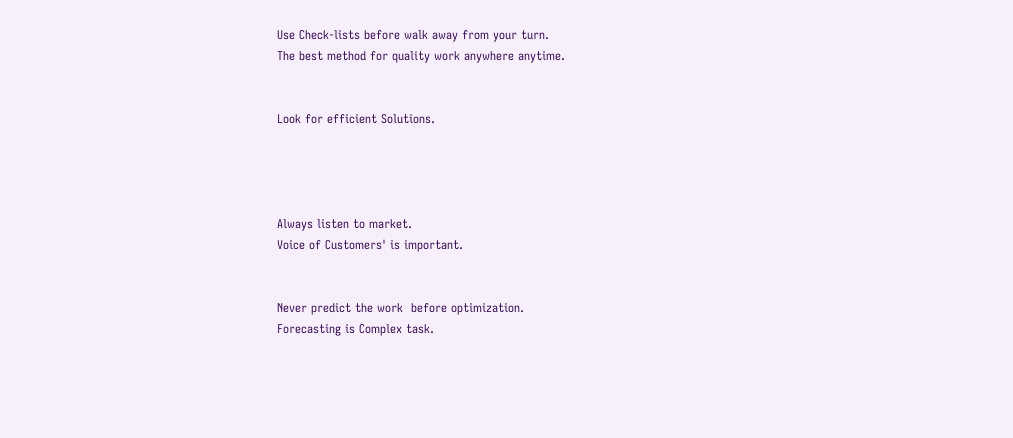Use Check-lists before walk away from your turn.
The best method for quality work anywhere anytime.


Look for efficient Solutions.




Always listen to market.
Voice of Customers' is important.


Never predict the work  before optimization.
Forecasting is Complex task.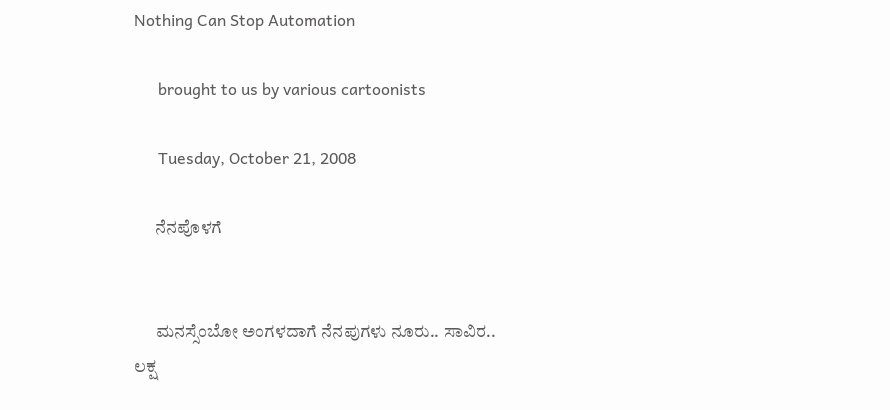Nothing Can Stop Automation

      brought to us by various cartoonists

      Tuesday, October 21, 2008

      ನೆನಪೊಳಗೆ


      ಮನಸ್ಸೆಂಬೋ ಅಂಗಳದಾಗೆ ನೆನಪುಗಳು ನೂರು.. ಸಾವಿರ.. ಲಕ್ಷ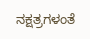ನಕ್ಷತ್ರಗಳಂತೆ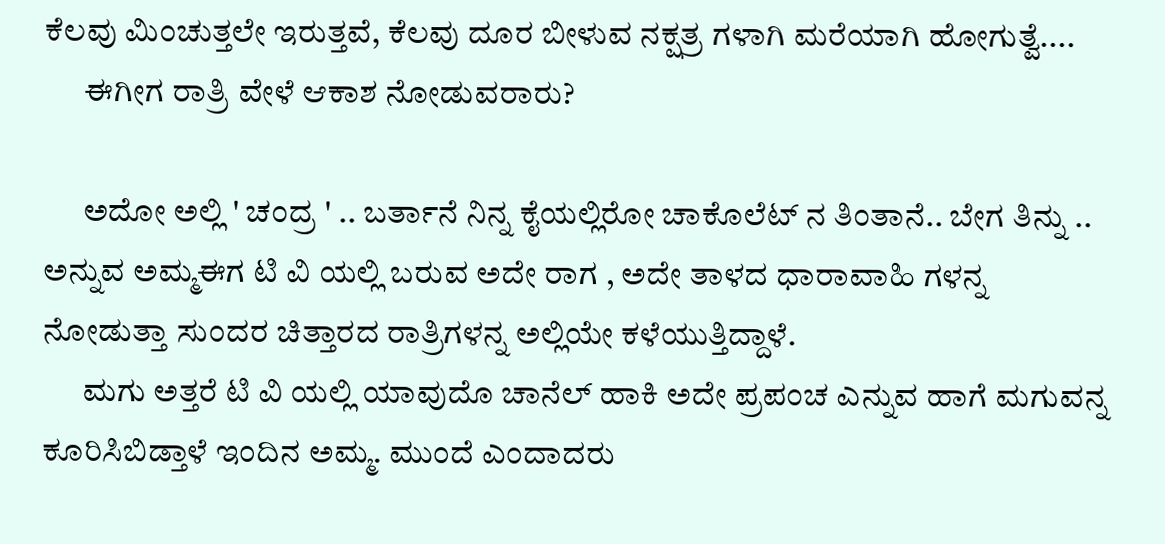ಕೆಲವು ಮಿಂಚುತ್ತಲೇ ಇರುತ್ತವೆ, ಕೆಲವು ದೂರ ಬೀಳುವ ನಕ್ಷತ್ರ ಗಳಾಗಿ ಮರೆಯಾಗಿ ಹೋಗುತ್ವೆ....
      ಈಗೀಗ ರಾತ್ರಿ ವೇಳೆ ಆಕಾಶ ನೋಡುವರಾರು?

      ಅದೋ ಅಲ್ಲಿ ' ಚಂದ್ರ ' .. ಬರ್ತಾನೆ ನಿನ್ನ ಕೈಯಲ್ಲಿರೋ ಚಾಕೊಲೆಟ್ ನ ತಿಂತಾನೆ.. ಬೇಗ ತಿನ್ನು .. ಅನ್ನುವ ಅಮ್ಮಈಗ ಟಿ ವಿ ಯಲ್ಲಿ ಬರುವ ಅದೇ ರಾಗ , ಅದೇ ತಾಳದ ಧಾರಾವಾಹಿ ಗಳನ್ನ ನೋಡುತ್ತಾ ಸುಂದರ ಚಿತ್ತಾರದ ರಾತ್ರಿಗಳನ್ನ ಅಲ್ಲಿಯೇ ಕಳೆಯುತ್ತಿದ್ದಾಳೆ.
      ಮಗು ಅತ್ತರೆ ಟಿ ವಿ ಯಲ್ಲಿ ಯಾವುದೊ ಚಾನೆಲ್ ಹಾಕಿ ಅದೇ ಪ್ರಪಂಚ ಎನ್ನುವ ಹಾಗೆ ಮಗುವನ್ನ ಕೂರಿಸಿಬಿಡ್ತಾಳೆ ಇಂದಿನ ಅಮ್ಮ. ಮುಂದೆ ಎಂದಾದರು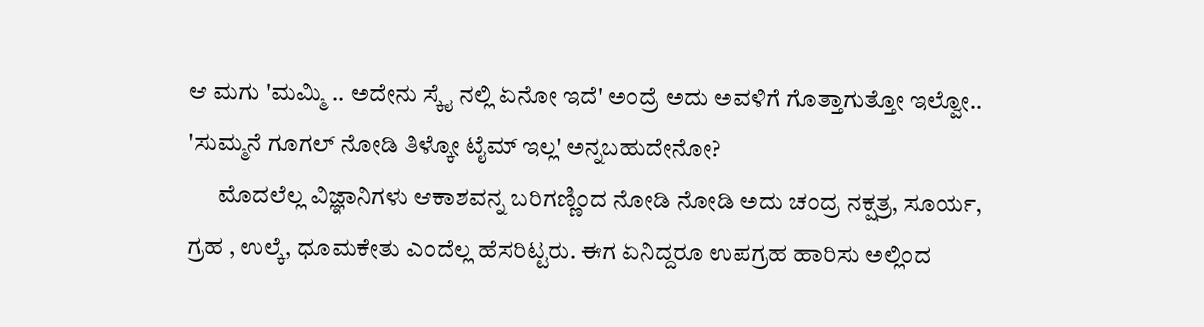ಆ ಮಗು 'ಮಮ್ಮಿ .. ಅದೇನು ಸ್ಕೈ ನಲ್ಲಿ ಏನೋ ಇದೆ' ಅಂದ್ರೆ ಅದು ಅವಳಿಗೆ ಗೊತ್ತಾಗುತ್ತೋ ಇಲ್ವೋ.. 'ಸುಮ್ಮನೆ ಗೂಗಲ್ ನೋಡಿ ತಿಳ್ಕೋ ಟೈಮ್ ಇಲ್ಲ' ಅನ್ನಬಹುದೇನೋ?
      ಮೊದಲೆಲ್ಲ ವಿಜ್ಞಾನಿಗಳು ಆಕಾಶವನ್ನ ಬರಿಗಣ್ಣಿಂದ ನೋಡಿ ನೋಡಿ ಅದು ಚಂದ್ರ ನಕ್ಷತ್ರ, ಸೂರ್ಯ, ಗ್ರಹ , ಉಲ್ಕೆ, ಧೂಮಕೇತು ಎಂದೆಲ್ಲ ಹೆಸರಿಟ್ಟರು. ಈಗ ಏನಿದ್ದರೂ ಉಪಗ್ರಹ ಹಾರಿಸು ಅಲ್ಲಿಂದ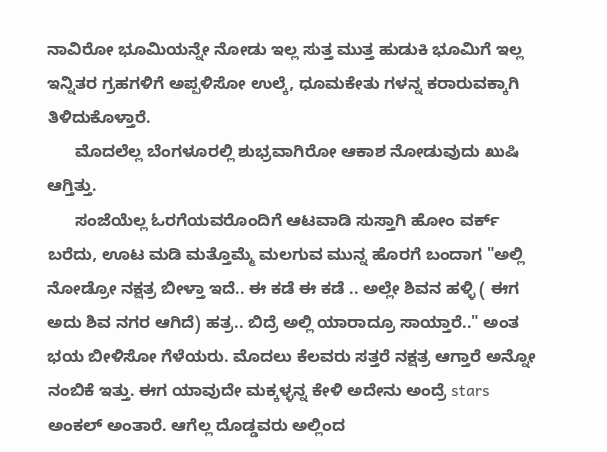ನಾವಿರೋ ಭೂಮಿಯನ್ನೇ ನೋಡು ಇಲ್ಲ ಸುತ್ತ ಮುತ್ತ ಹುಡುಕಿ ಭೂಮಿಗೆ ಇಲ್ಲ ಇನ್ನಿತರ ಗ್ರಹಗಳಿಗೆ ಅಪ್ಪಳಿಸೋ ಉಲ್ಕೆ, ಧೂಮಕೇತು ಗಳನ್ನ ಕರಾರುವಕ್ಕಾಗಿ ತಿಳಿದುಕೊಳ್ತಾರೆ.
      ಮೊದಲೆಲ್ಲ ಬೆಂಗಳೂರಲ್ಲಿ ಶುಭ್ರವಾಗಿರೋ ಆಕಾಶ ನೋಡುವುದು ಖುಷಿ ಆಗ್ತಿತ್ತು.
      ಸಂಜೆಯೆಲ್ಲ ಓರಗೆಯವರೊಂದಿಗೆ ಆಟವಾಡಿ ಸುಸ್ತಾಗಿ ಹೋಂ ವರ್ಕ್ ಬರೆದು, ಊಟ ಮಡಿ ಮತ್ತೊಮ್ಮೆ ಮಲಗುವ ಮುನ್ನ ಹೊರಗೆ ಬಂದಾಗ "ಅಲ್ಲಿ ನೋಡ್ರೋ ನಕ್ಷತ್ರ ಬೀಳ್ತಾ ಇದೆ.. ಈ ಕಡೆ ಈ ಕಡೆ .. ಅಲ್ಲೇ ಶಿವನ ಹಳ್ಳಿ ( ಈಗ ಅದು ಶಿವ ನಗರ ಆಗಿದೆ) ಹತ್ರ.. ಬಿದ್ರೆ ಅಲ್ಲಿ ಯಾರಾದ್ರೂ ಸಾಯ್ತಾರೆ.." ಅಂತ ಭಯ ಬೀಳಿಸೋ ಗೆಳೆಯರು. ಮೊದಲು ಕೆಲವರು ಸತ್ತರೆ ನಕ್ಷತ್ರ ಆಗ್ತಾರೆ ಅನ್ನೋ ನಂಬಿಕೆ ಇತ್ತು. ಈಗ ಯಾವುದೇ ಮಕ್ಕಳ್ಳನ್ನ ಕೇಳಿ ಅದೇನು ಅಂದ್ರೆ stars ಅಂಕಲ್ ಅಂತಾರೆ. ಆಗೆಲ್ಲ ದೊಡ್ಡವರು ಅಲ್ಲಿಂದ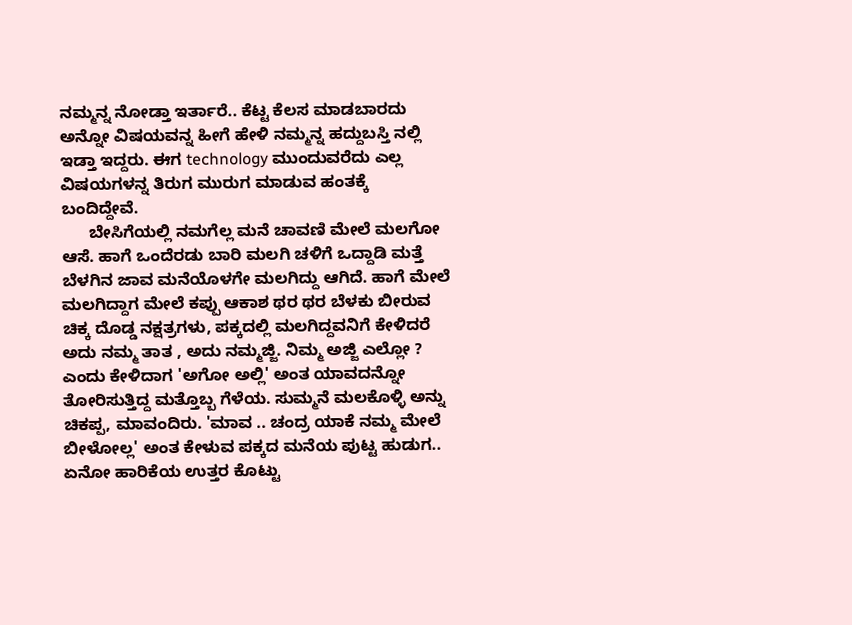ನಮ್ಮನ್ನ ನೋಡ್ತಾ ಇರ್ತಾರೆ.. ಕೆಟ್ಟ ಕೆಲಸ ಮಾಡಬಾರದು ಅನ್ನೋ ವಿಷಯವನ್ನ ಹೀಗೆ ಹೇಳಿ ನಮ್ಮನ್ನ ಹದ್ದುಬಸ್ತಿ ನಲ್ಲಿ ಇಡ್ತಾ ಇದ್ದರು. ಈಗ technology ಮುಂದುವರೆದು ಎಲ್ಲ ವಿಷಯಗಳನ್ನ ತಿರುಗ ಮುರುಗ ಮಾಡುವ ಹಂತಕ್ಕೆ ಬಂದಿದ್ದೇವೆ.
      ಬೇಸಿಗೆಯಲ್ಲಿ ನಮಗೆಲ್ಲ ಮನೆ ಚಾವಣಿ ಮೇಲೆ ಮಲಗೋ ಆಸೆ. ಹಾಗೆ ಒಂದೆರಡು ಬಾರಿ ಮಲಗಿ ಚಳಿಗೆ ಒದ್ದಾಡಿ ಮತ್ತೆ ಬೆಳಗಿನ ಜಾವ ಮನೆಯೊಳಗೇ ಮಲಗಿದ್ದು ಆಗಿದೆ. ಹಾಗೆ ಮೇಲೆ ಮಲಗಿದ್ದಾಗ ಮೇಲೆ ಕಪ್ಪು ಆಕಾಶ ಥರ ಥರ ಬೆಳಕು ಬೀರುವ ಚಿಕ್ಕ ದೊಡ್ಡ ನಕ್ಷತ್ರಗಳು, ಪಕ್ಕದಲ್ಲಿ ಮಲಗಿದ್ದವನಿಗೆ ಕೇಳಿದರೆ ಅದು ನಮ್ಮ ತಾತ , ಅದು ನಮ್ಮಜ್ಜಿ. ನಿಮ್ಮ ಅಜ್ಜಿ ಎಲ್ಲೋ ? ಎಂದು ಕೇಳಿದಾಗ 'ಅಗೋ ಅಲ್ಲಿ' ಅಂತ ಯಾವದನ್ನೋ ತೋರಿಸುತ್ತಿದ್ದ ಮತ್ತೊಬ್ಬ ಗೆಳೆಯ. ಸುಮ್ಮನೆ ಮಲಕೊಳ್ಳಿ ಅನ್ನು ಚಿಕಪ್ಪ, ಮಾವಂದಿರು. 'ಮಾವ .. ಚಂದ್ರ ಯಾಕೆ ನಮ್ಮ ಮೇಲೆ ಬೀಳೋಲ್ಲ' ಅಂತ ಕೇಳುವ ಪಕ್ಕದ ಮನೆಯ ಪುಟ್ಟ ಹುಡುಗ.. ಏನೋ ಹಾರಿಕೆಯ ಉತ್ತರ ಕೊಟ್ಟು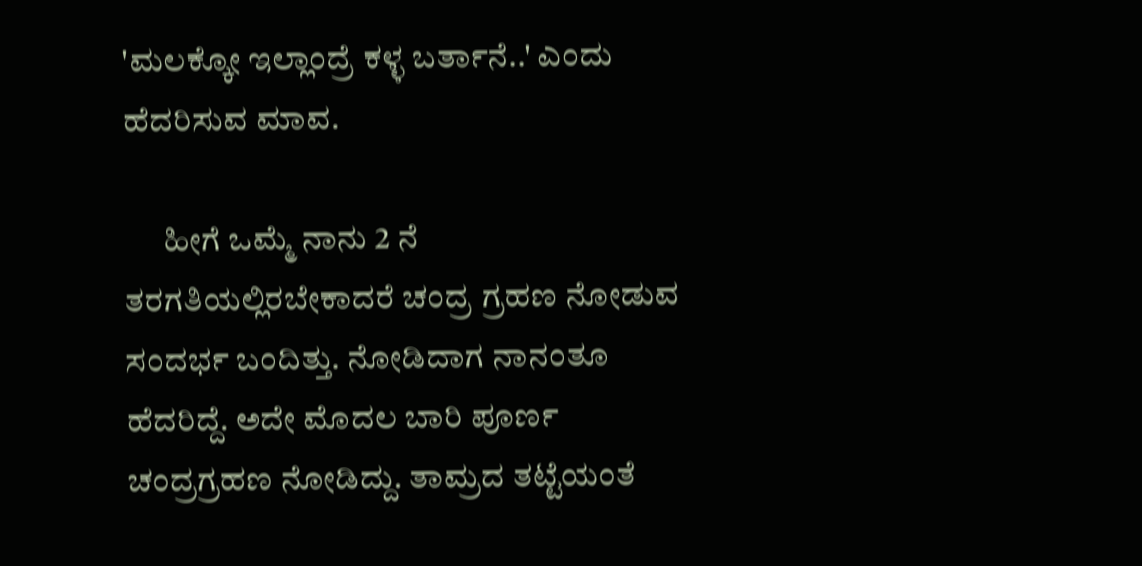'ಮಲಕ್ಕೋ ಇಲ್ಲಾಂದ್ರೆ ಕಳ್ಳ ಬರ್ತಾನೆ..' ಎಂದು ಹೆದರಿಸುವ ಮಾವ.

      ಹೀಗೆ ಒಮ್ಮೆ ನಾನು 2 ನೆ ತರಗತಿಯಲ್ಲಿರಬೇಕಾದರೆ ಚಂದ್ರ ಗ್ರಹಣ ನೋಡುವ ಸಂದರ್ಭ ಬಂದಿತ್ತು. ನೋಡಿದಾಗ ನಾನಂತೂ ಹೆದರಿದ್ದೆ. ಅದೇ ಮೊದಲ ಬಾರಿ ಪೂರ್ಣ ಚಂದ್ರಗ್ರಹಣ ನೋಡಿದ್ದು. ತಾಮ್ರದ ತಟ್ಟೆಯಂತೆ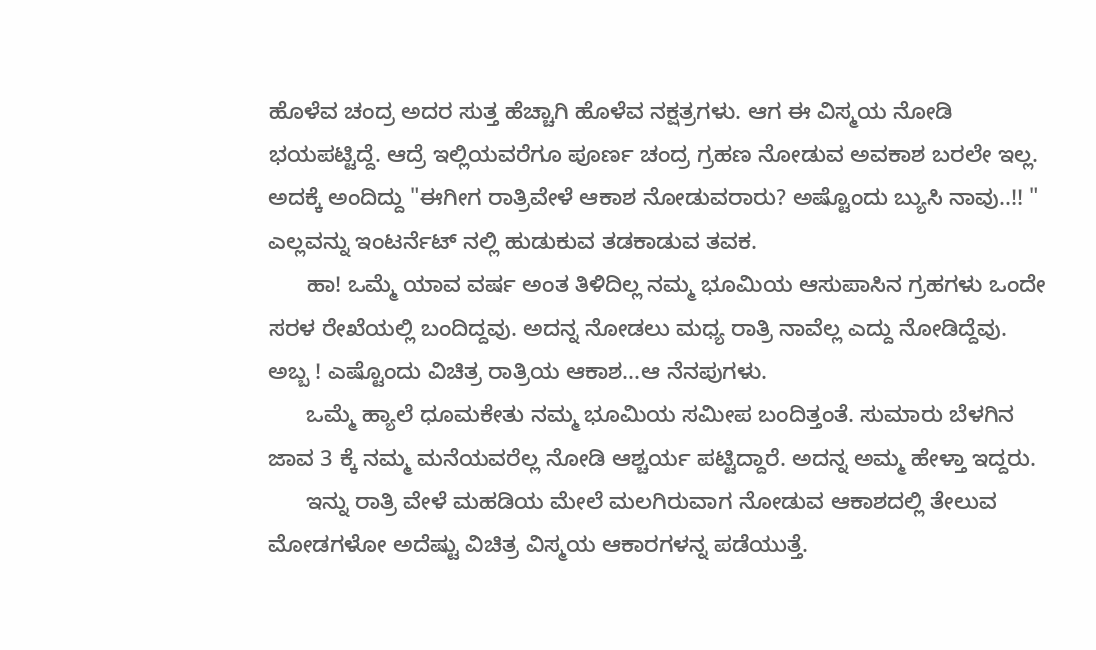ಹೊಳೆವ ಚಂದ್ರ ಅದರ ಸುತ್ತ ಹೆಚ್ಚಾಗಿ ಹೊಳೆವ ನಕ್ಷತ್ರಗಳು. ಆಗ ಈ ವಿಸ್ಮಯ ನೋಡಿ ಭಯಪಟ್ಟಿದ್ದೆ. ಆದ್ರೆ ಇಲ್ಲಿಯವರೆಗೂ ಪೂರ್ಣ ಚಂದ್ರ ಗ್ರಹಣ ನೋಡುವ ಅವಕಾಶ ಬರಲೇ ಇಲ್ಲ. ಅದಕ್ಕೆ ಅಂದಿದ್ದು "ಈಗೀಗ ರಾತ್ರಿವೇಳೆ ಆಕಾಶ ನೋಡುವರಾರು? ಅಷ್ಟೊಂದು ಬ್ಯುಸಿ ನಾವು..!! " ಎಲ್ಲವನ್ನು ಇಂಟರ್ನೆಟ್ ನಲ್ಲಿ ಹುಡುಕುವ ತಡಕಾಡುವ ತವಕ.
      ಹಾ! ಒಮ್ಮೆ ಯಾವ ವರ್ಷ ಅಂತ ತಿಳಿದಿಲ್ಲ ನಮ್ಮ ಭೂಮಿಯ ಆಸುಪಾಸಿನ ಗ್ರಹಗಳು ಒಂದೇ ಸರಳ ರೇಖೆಯಲ್ಲಿ ಬಂದಿದ್ದವು. ಅದನ್ನ ನೋಡಲು ಮಧ್ಯ ರಾತ್ರಿ ನಾವೆಲ್ಲ ಎದ್ದು ನೋಡಿದ್ದೆವು. ಅಬ್ಬ ! ಎಷ್ಟೊಂದು ವಿಚಿತ್ರ ರಾತ್ರಿಯ ಆಕಾಶ...ಆ ನೆನಪುಗಳು.
      ಒಮ್ಮೆ ಹ್ಯಾಲೆ ಧೂಮಕೇತು ನಮ್ಮ ಭೂಮಿಯ ಸಮೀಪ ಬಂದಿತ್ತಂತೆ. ಸುಮಾರು ಬೆಳಗಿನ ಜಾವ 3 ಕ್ಕೆ ನಮ್ಮ ಮನೆಯವರೆಲ್ಲ ನೋಡಿ ಆಶ್ಚರ್ಯ ಪಟ್ಟಿದ್ದಾರೆ. ಅದನ್ನ ಅಮ್ಮ ಹೇಳ್ತಾ ಇದ್ದರು.
      ಇನ್ನು ರಾತ್ರಿ ವೇಳೆ ಮಹಡಿಯ ಮೇಲೆ ಮಲಗಿರುವಾಗ ನೋಡುವ ಆಕಾಶದಲ್ಲಿ ತೇಲುವ ಮೋಡಗಳೋ ಅದೆಷ್ಟು ವಿಚಿತ್ರ ವಿಸ್ಮಯ ಆಕಾರಗಳನ್ನ ಪಡೆಯುತ್ತೆ.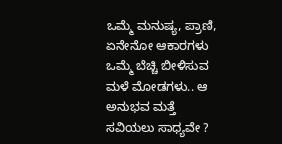ಒಮ್ಮೆ ಮನುಷ್ಯ, ಪ್ರಾಣಿ, ಏನೇನೋ ಆಕಾರಗಳು ಒಮ್ಮೆ ಬೆಚ್ಚಿ ಬೀಳಿಸುವ ಮಳೆ ಮೋಡಗಳು.. ಆ ಅನುಭವ ಮತ್ತೆ ಸವಿಯಲು ಸಾಧ್ಯವೇ ?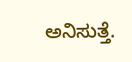ಅನಿಸುತ್ತೆ.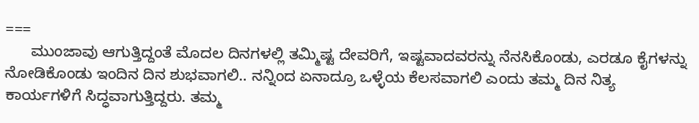===
      ಮುಂಜಾವು ಆಗುತ್ತಿದ್ದಂತೆ ಮೊದಲ ದಿನಗಳಲ್ಲಿ ತಮ್ಮಿಷ್ಟ ದೇವರಿಗೆ, ಇಷ್ಟವಾದವರನ್ನು ನೆನಸಿಕೊಂಡು, ಎರಡೂ ಕೈಗಳನ್ನು ನೋಡಿಕೊಂಡು ಇಂದಿನ ದಿನ ಶುಭವಾಗಲಿ.. ನನ್ನಿಂದ ಏನಾದ್ರೂ ಒಳ್ಳೆಯ ಕೆಲಸವಾಗಲಿ ಎಂದು ತಮ್ಮ ದಿನ ನಿತ್ಯ ಕಾರ್ಯಗಳಿಗೆ ಸಿದ್ಧವಾಗುತ್ತಿದ್ದರು. ತಮ್ಮ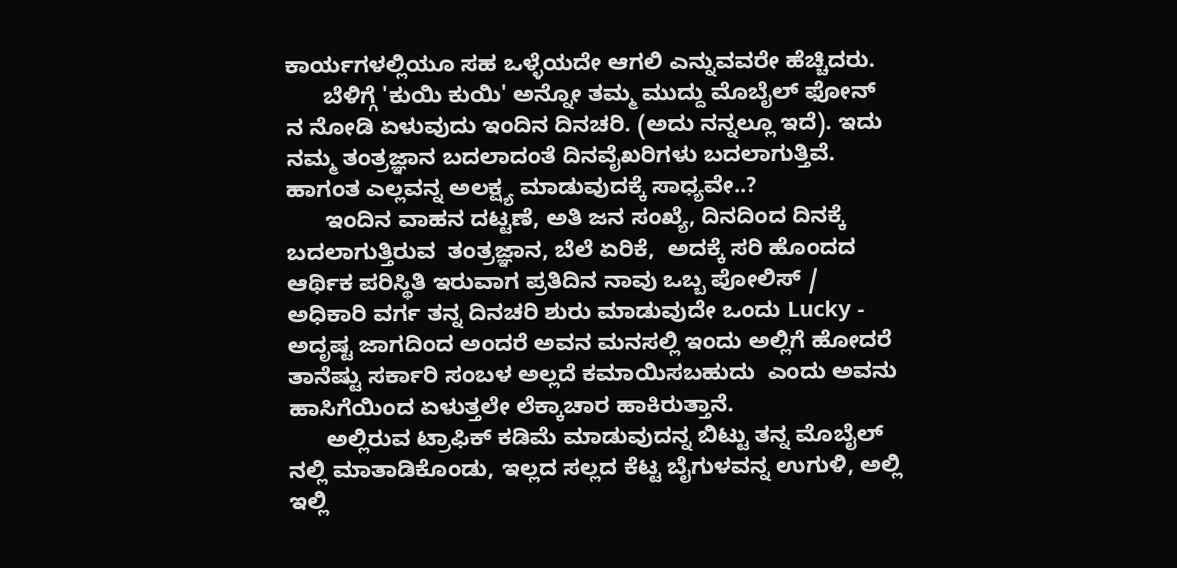ಕಾರ್ಯಗಳಲ್ಲಿಯೂ ಸಹ ಒಳ್ಳೆಯದೇ ಆಗಲಿ ಎನ್ನುವವರೇ ಹೆಚ್ಚಿದರು.
      ಬೆಳಿಗ್ಗೆ 'ಕುಯಿ ಕುಯಿ' ಅನ್ನೋ ತಮ್ಮ ಮುದ್ದು ಮೊಬೈಲ್ ಫೋನ್ ನ ನೋಡಿ ಏಳುವುದು ಇಂದಿನ ದಿನಚರಿ. (ಅದು ನನ್ನಲ್ಲೂ ಇದೆ). ಇದು ನಮ್ಮ ತಂತ್ರಜ್ಞಾನ ಬದಲಾದಂತೆ ದಿನವೈಖರಿಗಳು ಬದಲಾಗುತ್ತಿವೆ. ಹಾಗಂತ ಎಲ್ಲವನ್ನ ಅಲಕ್ಷ್ಯ ಮಾಡುವುದಕ್ಕೆ ಸಾಧ್ಯವೇ..?
      ಇಂದಿನ ವಾಹನ ದಟ್ಟಣೆ, ಅತಿ ಜನ ಸಂಖ್ಯೆ, ದಿನದಿಂದ ದಿನಕ್ಕೆ ಬದಲಾಗುತ್ತಿರುವ  ತಂತ್ರಜ್ಞಾನ, ಬೆಲೆ ಏರಿಕೆ,  ಅದಕ್ಕೆ ಸರಿ ಹೊಂದದ ಆರ್ಥಿಕ ಪರಿಸ್ಥಿತಿ ಇರುವಾಗ ಪ್ರತಿದಿನ ನಾವು ಒಬ್ಬ ಪೋಲಿಸ್ / ಅಧಿಕಾರಿ ವರ್ಗ ತನ್ನ ದಿನಚರಿ ಶುರು ಮಾಡುವುದೇ ಒಂದು Lucky - ಅದೃಷ್ಟ ಜಾಗದಿಂದ ಅಂದರೆ ಅವನ ಮನಸಲ್ಲಿ ಇಂದು ಅಲ್ಲಿಗೆ ಹೋದರೆ ತಾನೆಷ್ಟು ಸರ್ಕಾರಿ ಸಂಬಳ ಅಲ್ಲದೆ ಕಮಾಯಿಸಬಹುದು  ಎಂದು ಅವನು ಹಾಸಿಗೆಯಿಂದ ಏಳುತ್ತಲೇ ಲೆಕ್ಕಾಚಾರ ಹಾಕಿರುತ್ತಾನೆ.
      ಅಲ್ಲಿರುವ ಟ್ರಾಫಿಕ್ ಕಡಿಮೆ ಮಾಡುವುದನ್ನ ಬಿಟ್ಟು ತನ್ನ ಮೊಬೈಲ್ ನಲ್ಲಿ ಮಾತಾಡಿಕೊಂಡು, ಇಲ್ಲದ ಸಲ್ಲದ ಕೆಟ್ಟ ಬೈಗುಳವನ್ನ ಉಗುಳಿ, ಅಲ್ಲಿ ಇಲ್ಲಿ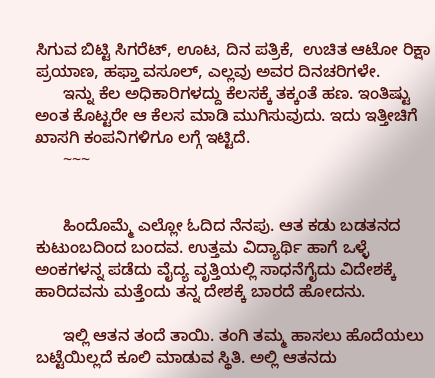ಸಿಗುವ ಬಿಟ್ಟಿ ಸಿಗರೆಟ್, ಊಟ, ದಿನ ಪತ್ರಿಕೆ,  ಉಚಿತ ಆಟೋ ರಿಕ್ಷಾ ಪ್ರಯಾಣ, ಹಫ್ತಾ ವಸೂಲ್, ಎಲ್ಲವು ಅವರ ದಿನಚರಿಗಳೇ.
      ಇನ್ನು ಕೆಲ ಅಧಿಕಾರಿಗಳದ್ದು ಕೆಲಸಕ್ಕೆ ತಕ್ಕಂತೆ ಹಣ. ಇಂತಿಷ್ಟು ಅಂತ ಕೊಟ್ಟರೇ ಆ ಕೆಲಸ ಮಾಡಿ ಮುಗಿಸುವುದು. ಇದು ಇತ್ತೀಚಿಗೆ ಖಾಸಗಿ ಕಂಪನಿಗಳಿಗೂ ಲಗ್ಗೆ ಇಟ್ಟಿದೆ.
      ~~~


      ಹಿಂದೊಮ್ಮೆ ಎಲ್ಲೋ ಓದಿದ ನೆನಪು. ಆತ ಕಡು ಬಡತನದ ಕುಟುಂಬದಿಂದ ಬಂದವ. ಉತ್ತಮ ವಿದ್ಯಾರ್ಥಿ ಹಾಗೆ ಒಳ್ಳೆ ಅಂಕಗಳನ್ನ ಪಡೆದು ವೈದ್ಯ ವೃತ್ತಿಯಲ್ಲಿ ಸಾಧನೆಗೈದು ವಿದೇಶಕ್ಕೆ ಹಾರಿದವನು ಮತ್ತೆಂದು ತನ್ನ ದೇಶಕ್ಕೆ ಬಾರದೆ ಹೋದನು.

      ಇಲ್ಲಿ ಆತನ ತಂದೆ ತಾಯಿ. ತಂಗಿ ತಮ್ಮ ಹಾಸಲು ಹೊದೆಯಲು ಬಟ್ಟೆಯಿಲ್ಲದೆ ಕೂಲಿ ಮಾಡುವ ಸ್ಥಿತಿ. ಅಲ್ಲಿ ಆತನದು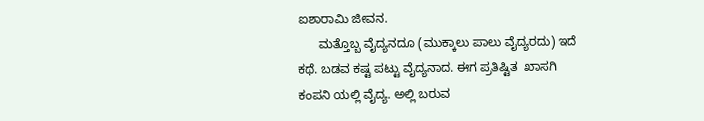ಐಶಾರಾಮಿ ಜೀವನ.
      ಮತ್ತೊಬ್ಬ ವೈದ್ಯನದೂ (ಮುಕ್ಕಾಲು ಪಾಲು ವೈದ್ಯರದು) ಇದೆ ಕಥೆ. ಬಡವ ಕಷ್ಟ ಪಟ್ಟು ವೈದ್ಯನಾದ. ಈಗ ಪ್ರತಿಷ್ಟಿತ  ಖಾಸಗಿ ಕಂಪನಿ ಯಲ್ಲಿ ವೈದ್ಯ. ಅಲ್ಲಿ ಬರುವ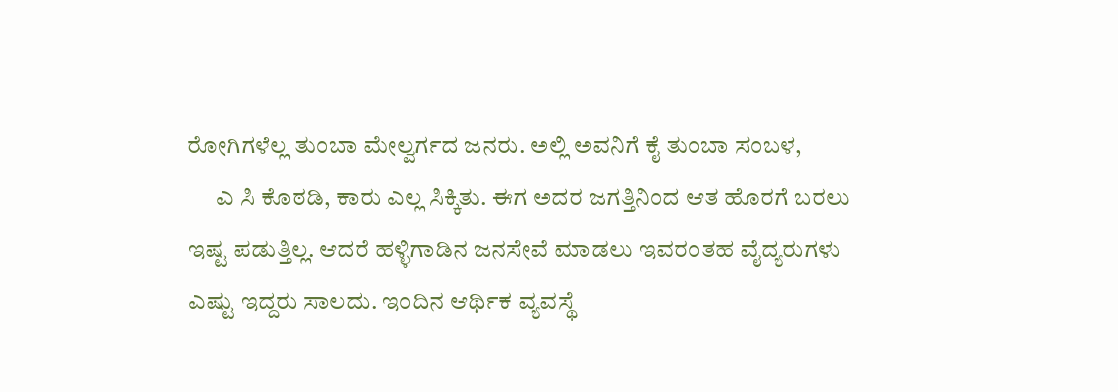ರೋಗಿಗಳೆಲ್ಲ ತುಂಬಾ ಮೇಲ್ವರ್ಗದ ಜನರು. ಅಲ್ಲಿ ಅವನಿಗೆ ಕೈ ತುಂಬಾ ಸಂಬಳ,
      ಎ ಸಿ ಕೊಠಡಿ, ಕಾರು ಎಲ್ಲ ಸಿಕ್ಕಿತು. ಈಗ ಅದರ ಜಗತ್ತಿನಿಂದ ಆತ ಹೊರಗೆ ಬರಲು ಇಷ್ಟ ಪಡುತ್ತಿಲ್ಲ. ಆದರೆ ಹಳ್ಳಿಗಾಡಿನ ಜನಸೇವೆ ಮಾಡಲು ಇವರಂತಹ ವೈದ್ಯರುಗಳು ಎಷ್ಟು ಇದ್ದರು ಸಾಲದು. ಇಂದಿನ ಆರ್ಥಿಕ ವ್ಯವಸ್ಥೆ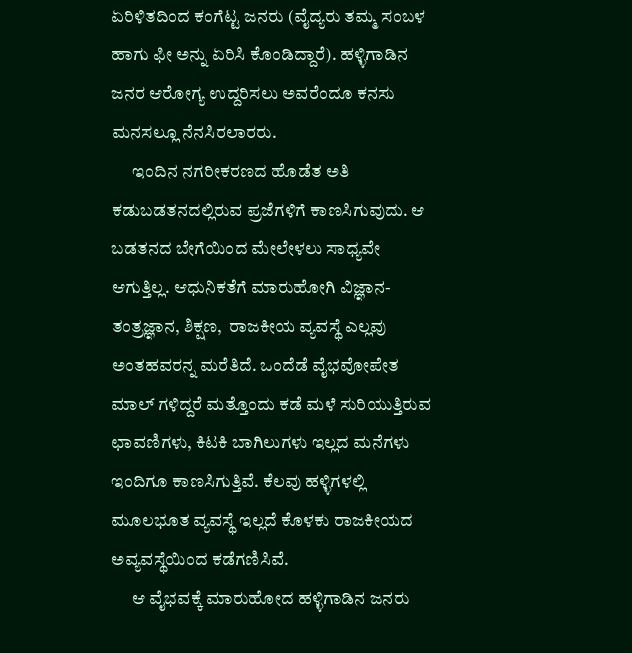ಏರಿಳಿತದಿಂದ ಕಂಗೆಟ್ಟ ಜನರು (ವೈದ್ಯರು ತಮ್ಮ ಸಂಬಳ ಹಾಗು ಫೀ ಅನ್ನು ಏರಿಸಿ ಕೊಂಡಿದ್ದಾರೆ). ಹಳ್ಳಿಗಾಡಿನ ಜನರ ಆರೋಗ್ಯ ಉದ್ದರಿಸಲು ಅವರೆಂದೂ ಕನಸು ಮನಸಲ್ಲೂ ನೆನಸಿರಲಾರರು.
      ಇಂದಿನ ನಗರೀಕರಣದ ಹೊಡೆತ ಅತಿ ಕಡುಬಡತನದಲ್ಲಿರುವ ಪ್ರಜೆಗಳಿಗೆ ಕಾಣಸಿಗುವುದು. ಆ ಬಡತನದ ಬೇಗೆಯಿಂದ ಮೇಲೇಳಲು ಸಾಧ್ಯವೇ ಆಗುತ್ತಿಲ್ಲ. ಆಧುನಿಕತೆಗೆ ಮಾರುಹೋಗಿ ವಿಜ್ಞಾನ-ತಂತ್ರಜ್ಞಾನ, ಶಿಕ್ಷಣ,  ರಾಜಕೀಯ ವ್ಯವಸ್ಥೆ ಎಲ್ಲವು ಅಂತಹವರನ್ನ ಮರೆತಿದೆ. ಒಂದೆಡೆ ವೈಭವೋಪೇತ ಮಾಲ್ ಗಳಿದ್ದರೆ ಮತ್ತೊಂದು ಕಡೆ ಮಳೆ ಸುರಿಯುತ್ತಿರುವ  ಛಾವಣಿಗಳು, ಕಿಟಕಿ ಬಾಗಿಲುಗಳು ಇಲ್ಲದ ಮನೆಗಳು ಇಂದಿಗೂ ಕಾಣಸಿಗುತ್ತಿವೆ. ಕೆಲವು ಹಳ್ಳಿಗಳಲ್ಲಿ ಮೂಲಭೂತ ವ್ಯವಸ್ಥೆ ಇಲ್ಲದೆ ಕೊಳಕು ರಾಜಕೀಯದ ಅವ್ಯವಸ್ಥೆಯಿಂದ ಕಡೆಗಣಿಸಿವೆ.
      ಆ ವೈಭವಕ್ಕೆ ಮಾರುಹೋದ ಹಳ್ಳಿಗಾಡಿನ ಜನರು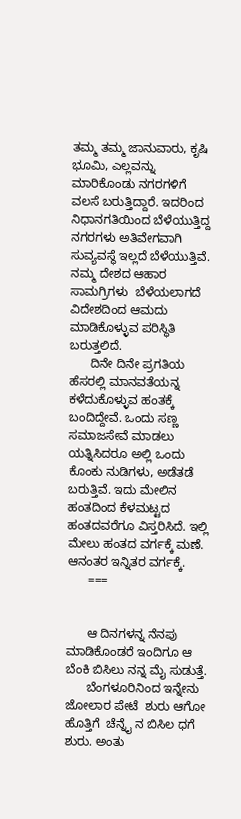ತಮ್ಮ ತಮ್ಮ ಜಾನುವಾರು, ಕೃಷಿ ಭೂಮಿ, ಎಲ್ಲವನ್ನು ಮಾರಿಕೊಂಡು ನಗರಗಳಿಗೆ ವಲಸೆ ಬರುತ್ತಿದ್ದಾರೆ. ಇದರಿಂದ ನಿಧಾನಗತಿಯಿಂದ ಬೆಳೆಯುತ್ತಿದ್ದ ನಗರಗಳು ಅತಿವೇಗವಾಗಿ ಸುವ್ಯವಸ್ಥೆ ಇಲ್ಲದೆ ಬೆಳೆಯುತ್ತಿವೆ. ನಮ್ಮ ದೇಶದ ಆಹಾರ ಸಾಮಗ್ರಿಗಳು  ಬೆಳೆಯಲಾಗದೆ ವಿದೇಶದಿಂದ ಆಮದು ಮಾಡಿಕೊಳ್ಳುವ ಪರಿಸ್ಥಿತಿ ಬರುತ್ತಲಿದೆ.
      ದಿನೇ ದಿನೇ ಪ್ರಗತಿಯ ಹೆಸರಲ್ಲಿ ಮಾನವತೆಯನ್ನ ಕಳೆದುಕೊಳ್ಳುವ ಹಂತಕ್ಕೆ ಬಂದಿದ್ದೇವೆ. ಒಂದು ಸಣ್ಣ ಸಮಾಜಸೇವೆ ಮಾಡಲು ಯತ್ನಿಸಿದರೂ ಅಲ್ಲಿ ಒಂದು ಕೊಂಕು ನುಡಿಗಳು, ಅಡೆತಡೆ ಬರುತ್ತಿವೆ. ಇದು ಮೇಲಿನ ಹಂತದಿಂದ ಕೆಳಮಟ್ಟದ ಹಂತದವರೆಗೂ ವಿಸ್ತರಿಸಿದೆ. ಇಲ್ಲಿ ಮೇಲು ಹಂತದ ವರ್ಗಕ್ಕೆ ಮಣೆ. ಆನಂತರ ಇನ್ನಿತರ ವರ್ಗಕ್ಕೆ.
      ===


      ಆ ದಿನಗಳನ್ನ ನೆನಪು ಮಾಡಿಕೊಂಡರೆ ಇಂದಿಗೂ ಆ ಬೆಂಕಿ ಬಿಸಿಲು ನನ್ನ ಮೈ ಸುಡುತ್ತೆ.
      ಬೆಂಗಳೂರಿನಿಂದ ಇನ್ನೇನು ಜೋಲಾರ ಪೇಟೆ  ಶುರು ಆಗೋ ಹೊತ್ತಿಗೆ  ಚೆನ್ನೈ ನ ಬಿಸಿಲ ಧಗೆ ಶುರು. ಅಂತು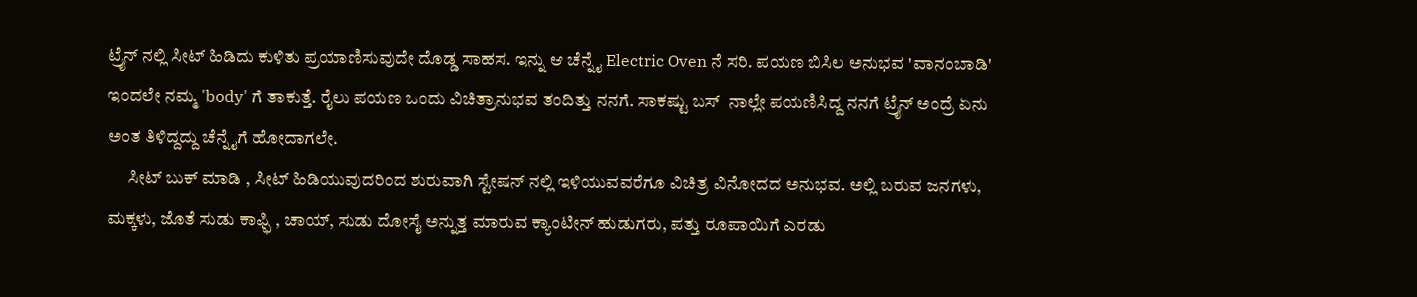ಟ್ರೈನ್ ನಲ್ಲಿ ಸೀಟ್ ಹಿಡಿದು ಕುಳಿತು ಪ್ರಯಾಣಿಸುವುದೇ ದೊಡ್ಡ ಸಾಹಸ. ಇನ್ನು ಆ ಚೆನ್ನೈ Electric Oven ನೆ ಸರಿ. ಪಯಣ ಬಿಸಿಲ ಅನುಭವ 'ವಾನಂಬಾಡಿ' ಇಂದಲೇ ನಮ್ಮ 'body' ಗೆ ತಾಕುತ್ತೆ. ರೈಲು ಪಯಣ ಒಂದು ವಿಚಿತ್ರಾನುಭವ ತಂದಿತ್ತು ನನಗೆ. ಸಾಕಷ್ಟು ಬಸ್  ನಾಲ್ಲೇ ಪಯಣಿಸಿದ್ದ ನನಗೆ ಟ್ರೈನ್ ಅಂದ್ರೆ ಏನು ಅಂತ ತಿಳಿದ್ದದ್ದು ಚೆನ್ನೈಗೆ ಹೋದಾಗಲೇ.
      ಸೀಟ್ ಬುಕ್ ಮಾಡಿ , ಸೀಟ್ ಹಿಡಿಯುವುದರಿಂದ ಶುರುವಾಗಿ ಸ್ಟೇಷನ್ ನಲ್ಲಿ ಇಳಿಯುವವರೆಗೂ ವಿಚಿತ್ರ ವಿನೋದದ ಅನುಭವ. ಅಲ್ಲಿ ಬರುವ ಜನಗಳು, ಮಕ್ಕಳು, ಜೊತೆ ಸುಡು ಕಾಫ್ಫಿ , ಚಾಯ್, ಸುಡು ದೋಸೈ ಅನ್ನುತ್ತ ಮಾರುವ ಕ್ಯಾಂಟೀನ್ ಹುಡುಗರು, ಪತ್ತು ರೂಪಾಯಿಗೆ ಎರಡು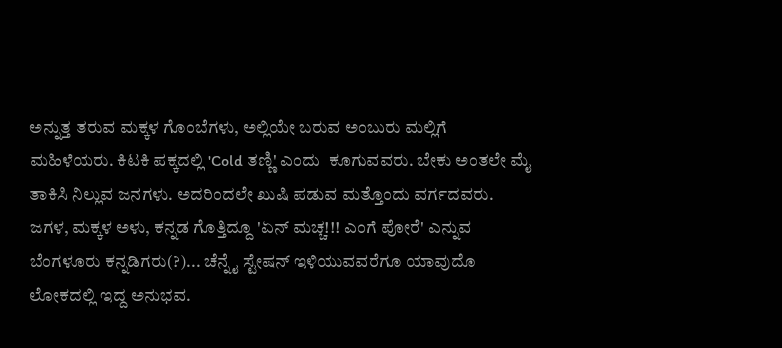ಅನ್ನುತ್ತ ತರುವ ಮಕ್ಕಳ ಗೊಂಬೆಗಳು, ಅಲ್ಲಿಯೇ ಬರುವ ಅಂಬುರು ಮಲ್ಲಿಗೆ ಮಹಿಳೆಯರು. ಕಿಟಕಿ ಪಕ್ಕದಲ್ಲಿ 'Cold ತಣ್ಣಿ' ಎಂದು  ಕೂಗುವವರು. ಬೇಕು ಅಂತಲೇ ಮೈ ತಾಕಿಸಿ ನಿಲ್ಲುವ ಜನಗಳು. ಅದರಿಂದಲೇ ಖುಷಿ ಪಡುವ ಮತ್ತೊಂದು ವರ್ಗದವರು. ಜಗಳ, ಮಕ್ಕಳ ಅಳು, ಕನ್ನಡ ಗೊತ್ತಿದ್ದೂ 'ಏನ್ ಮಚ್ಚ!!! ಎಂಗೆ ಪೋರೆ' ಎನ್ನುವ ಬೆಂಗಳೂರು ಕನ್ನಡಿಗರು(?)... ಚೆನ್ನೈ ಸ್ಟೇಷನ್ ಇಳಿಯುವವರೆಗೂ ಯಾವುದೊ ಲೋಕದಲ್ಲಿ ಇದ್ದ ಅನುಭವ.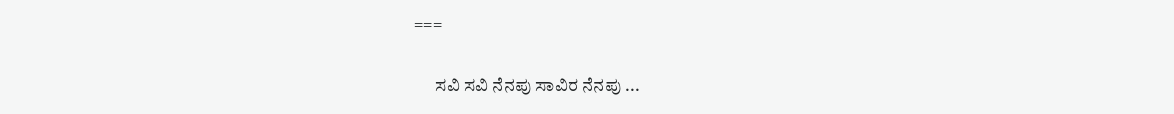===

      ಸವಿ ಸವಿ ನೆನಪು ಸಾವಿರ ನೆನಪು ...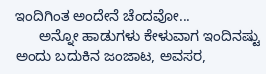ಇಂದಿಗಿಂತ ಅಂದೇನೆ ಚೆಂದವೋ...
      ಅನ್ನೋ ಹಾಡುಗಳು ಕೇಳುವಾಗ ಇಂದಿನಷ್ಟು ಅಂದು ಬದುಕಿನ ಜಂಜಾಟ, ಅವಸರ,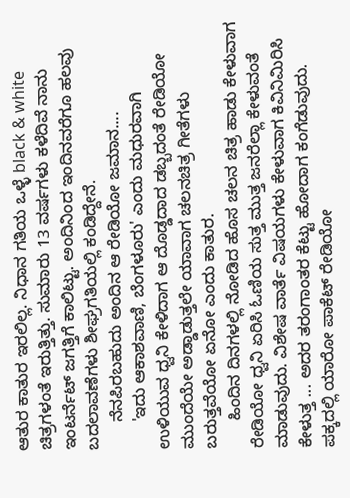ಆತುರ ಕಾತುರ ಇರಲಿಲ್ಲ. ನಿಧಾನ ಗತಿಯ ಒಳ್ಳೆ black & white ಚಿತ್ರಗಳಂತೆ ಇರುತ್ತಿತ್ತು. ಸುಮಾರು 13 ವರ್ಷಗಳು ಕಳೆದಿವೆ ನಾನು ಇಂಟರ್ನೆಟ್ ಜಗತ್ತಿಗೆ ಕಾಲಿಟ್ಟು. ಅಂದಿನಿಂದ ಇಂದಿನವರೆಗೂ ಹಲವು ಬದಲಾವಣೆಗಳು ಶೀಘ್ರಗತಿಯಲ್ಲಿ ಕಂಡಿದ್ದೇನೆ.
      ನೆನಪಿರಬಹುದು ಅಂದಿನ ಆ ರೇಡಿಯೋ ಜಮಾನ....
      'ಇದು ಆಕಾಶವಾಣಿ, ಬೆಂಗಳೂರು' ಎಂದು ಮಧುರವಾಗಿ ಉಳಿಯುವ ಧ್ವನಿ ಕೇಳಿದಾಗ ಆ ದೊಡ್ಡದಾದ ಡಬ್ಬದಂತೆ ರೇಡಿಯೋ ಮುಂದೆಯೇ ಅಡ್ಡಾಡುತ್ತಲೇ ಯಾವಾಗ ಚಲನಚಿತ್ರ ಗೀತೆಗಳು ಬರುತ್ತವೆಯೋ ಏನೋ ಎಂದು ಕಾತುರ.
      ಹಿಂದಿನ ದಿನಗಳಲ್ಲಿ ನೋಡಿದ ಹೊಸ ಚಲನ ಚಿತ್ರ ಹಾಡು ಕೇಳುವಾಗ ರೇಡಿಯೋ ಧ್ವನಿ ಏರಿಸಿ ಓಣಿಯ ಸುತ್ತ ಮುತ್ತ ಜನರೆಲ್ಲಾ ಕೇಳುವಂತೆ ಮಾಡುವುದು. ವಿಶೇಷ ವಾರ್ತೆ ವಿಷಯಗಳು ಕೇಳುವಾಗ ಕಿವಿನಿಮಿರಿಸಿ ಕೇಳುತ್ತ ... ಅದರ ತರಂಗಾಂತರ ಕೆಟ್ಟು ಹೋದಾಗ ಕಂಗೆಡುವುದು. ಪಕ್ಕದಲ್ಲಿ ಯಾರೋ ಪಾಕೆಟ್ ರೇಡಿಯೋ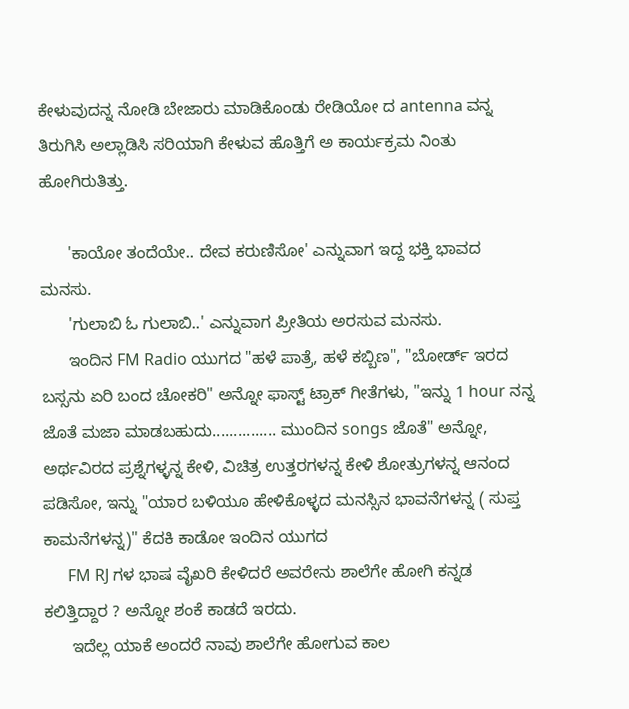ಕೇಳುವುದನ್ನ ನೋಡಿ ಬೇಜಾರು ಮಾಡಿಕೊಂಡು ರೇಡಿಯೋ ದ antenna ವನ್ನ ತಿರುಗಿಸಿ ಅಲ್ಲಾಡಿಸಿ ಸರಿಯಾಗಿ ಕೇಳುವ ಹೊತ್ತಿಗೆ ಅ ಕಾರ್ಯಕ್ರಮ ನಿಂತು ಹೋಗಿರುತಿತ್ತು.

      'ಕಾಯೋ ತಂದೆಯೇ.. ದೇವ ಕರುಣಿಸೋ' ಎನ್ನುವಾಗ ಇದ್ದ ಭಕ್ತಿ ಭಾವದ ಮನಸು.
      'ಗುಲಾಬಿ ಓ ಗುಲಾಬಿ..' ಎನ್ನುವಾಗ ಪ್ರೀತಿಯ ಅರಸುವ ಮನಸು.
      ಇಂದಿನ FM Radio ಯುಗದ "ಹಳೆ ಪಾತ್ರೆ, ಹಳೆ ಕಬ್ಬಿಣ", "ಬೋರ್ಡ್ ಇರದ ಬಸ್ಸನು ಏರಿ ಬಂದ ಚೋಕರಿ" ಅನ್ನೋ ಫಾಸ್ಟ್ ಟ್ರಾಕ್ ಗೀತೆಗಳು, "ಇನ್ನು 1 hour ನನ್ನ ಜೊತೆ ಮಜಾ ಮಾಡಬಹುದು............... ಮುಂದಿನ songs ಜೊತೆ" ಅನ್ನೋ, ಅರ್ಥವಿರದ ಪ್ರಶ್ನೆಗಳ್ಳನ್ನ ಕೇಳಿ, ವಿಚಿತ್ರ ಉತ್ತರಗಳನ್ನ ಕೇಳಿ ಶೋತ್ರುಗಳನ್ನ ಆನಂದ ಪಡಿಸೋ, ಇನ್ನು "ಯಾರ ಬಳಿಯೂ ಹೇಳಿಕೊಳ್ಳದ ಮನಸ್ಸಿನ ಭಾವನೆಗಳನ್ನ ( ಸುಪ್ತ ಕಾಮನೆಗಳನ್ನ)" ಕೆದಕಿ ಕಾಡೋ ಇಂದಿನ ಯುಗದ
      FM RJ ಗಳ ಭಾಷ ವೈಖರಿ ಕೇಳಿದರೆ ಅವರೇನು ಶಾಲೆಗೇ ಹೋಗಿ ಕನ್ನಡ ಕಲಿತ್ತಿದ್ದಾರ ? ಅನ್ನೋ ಶಂಕೆ ಕಾಡದೆ ಇರದು.
      ಇದೆಲ್ಲ ಯಾಕೆ ಅಂದರೆ ನಾವು ಶಾಲೆಗೇ ಹೋಗುವ ಕಾಲ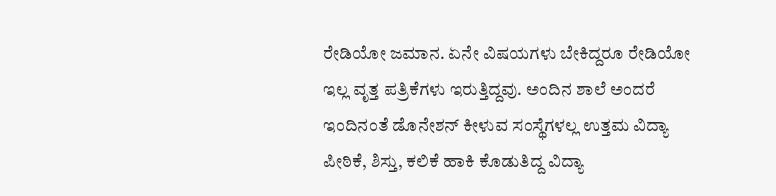ರೇಡಿಯೋ ಜಮಾನ. ಏನೇ ವಿಷಯಗಳು ಬೇಕಿದ್ದರೂ ರೇಡಿಯೋ ಇಲ್ಲ ವೃತ್ತ ಪತ್ರಿಕೆಗಳು ಇರುತ್ತಿದ್ದವು. ಅಂದಿನ ಶಾಲೆ ಅಂದರೆ ಇಂದಿನಂತೆ ಡೊನೇಶನ್ ಕೀಳುವ ಸಂಸ್ಥೆಗಳಲ್ಲ ಉತ್ತಮ ವಿದ್ಯಾ ಪೀಠಿಕೆ, ಶಿಸ್ತು, ಕಲಿಕೆ ಹಾಕಿ ಕೊಡುತಿದ್ದ ವಿದ್ಯಾ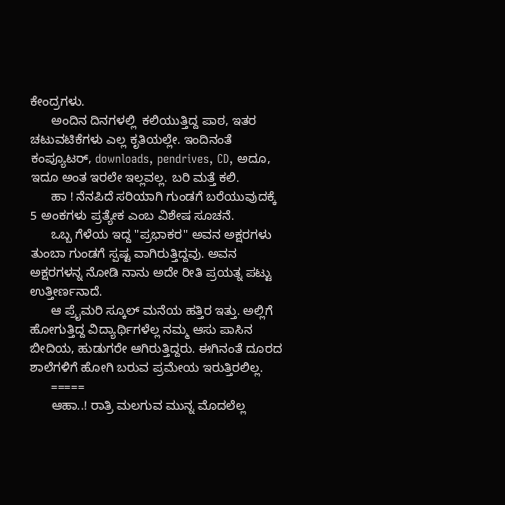ಕೇಂದ್ರಗಳು.
      ಅಂದಿನ ದಿನಗಳಲ್ಲಿ  ಕಲಿಯುತ್ತಿದ್ದ ಪಾಠ, ಇತರ ಚಟುವಟಿಕೆಗಳು ಎಲ್ಲ ಕೃತಿಯಲ್ಲೇ. ಇಂದಿನಂತೆ ಕಂಪ್ಯೂಟರ್, downloads, pendrives, CD, ಅದೂ, ಇದೂ ಅಂತ ಇರಲೇ ಇಲ್ಲವಲ್ಲ. ಬರಿ ಮತ್ತೆ ಕಲಿ.
      ಹಾ ! ನೆನಪಿದೆ ಸರಿಯಾಗಿ ಗುಂಡಗೆ ಬರೆಯುವುದಕ್ಕೆ 5 ಅಂಕಗಳು ಪ್ರತ್ಯೇಕ ಎಂಬ ವಿಶೇಷ ಸೂಚನೆ.
      ಒಬ್ಬ ಗೆಳೆಯ ಇದ್ದ "ಪ್ರಭಾಕರ" ಅವನ ಅಕ್ಷರಗಳು ತುಂಬಾ ಗುಂಡಗೆ ಸ್ಪಷ್ಟ ವಾಗಿರುತ್ತಿದ್ದವು. ಅವನ ಅಕ್ಷರಗಳನ್ನ ನೋಡಿ ನಾನು ಅದೇ ರೀತಿ ಪ್ರಯತ್ನ ಪಟ್ಟು ಉತ್ತೀರ್ಣನಾದೆ.
      ಆ ಪ್ರೈಮರಿ ಸ್ಕೂಲ್ ಮನೆಯ ಹತ್ತಿರ ಇತ್ತು. ಅಲ್ಲಿಗೆ ಹೋಗುತ್ತಿದ್ದ ವಿದ್ಯಾರ್ಥಿಗಳೆಲ್ಲ ನಮ್ಮ ಆಸು ಪಾಸಿನ ಬೀದಿಯ, ಹುಡುಗರೇ ಆಗಿರುತ್ತಿದ್ದರು. ಈಗಿನಂತೆ ದೂರದ ಶಾಲೆಗಳಿಗೆ ಹೋಗಿ ಬರುವ ಪ್ರಮೇಯ ಇರುತ್ತಿರಲಿಲ್ಲ.
      =====
      ಆಹಾ..! ರಾತ್ರಿ ಮಲಗುವ ಮುನ್ನ ಮೊದಲೆಲ್ಲ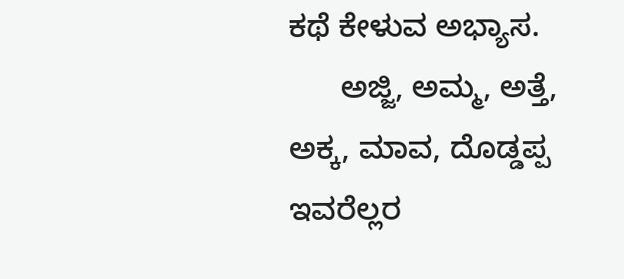ಕಥೆ ಕೇಳುವ ಅಭ್ಯಾಸ.
      ಅಜ್ಜಿ, ಅಮ್ಮ, ಅತ್ತೆ, ಅಕ್ಕ, ಮಾವ, ದೊಡ್ಡಪ್ಪ ಇವರೆಲ್ಲರ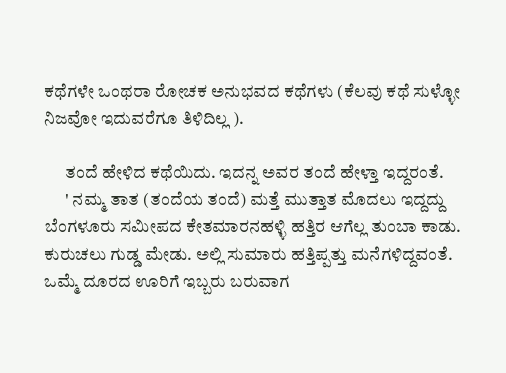ಕಥೆಗಳೇ ಒಂಥರಾ ರೋಚಕ ಅನುಭವದ ಕಥೆಗಳು (ಕೆಲವು ಕಥೆ ಸುಳ್ಳೋ ನಿಜವೋ ಇದುವರೆಗೂ ತಿಳಿದಿಲ್ಲ ).

      ತಂದೆ ಹೇಳಿದ ಕಥೆಯಿದು. ಇದನ್ನ ಅವರ ತಂದೆ ಹೇಳ್ತಾ ಇದ್ದರಂತೆ.
      ' ನಮ್ಮ ತಾತ (ತಂದೆಯ ತಂದೆ) ಮತ್ತೆ ಮುತ್ತಾತ ಮೊದಲು ಇದ್ದದ್ದು ಬೆಂಗಳೂರು ಸಮೀಪದ ಕೇತಮಾರನಹಳ್ಳಿ ಹತ್ತಿರ ಆಗೆಲ್ಲ ತುಂಬಾ ಕಾಡು. ಕುರುಚಲು ಗುಡ್ಡ ಮೇಡು. ಅಲ್ಲಿ ಸುಮಾರು ಹತ್ತಿಪ್ಪತ್ತು ಮನೆಗಳಿದ್ದವಂತೆ. ಒಮ್ಮೆ ದೂರದ ಊರಿಗೆ ಇಬ್ಬರು ಬರುವಾಗ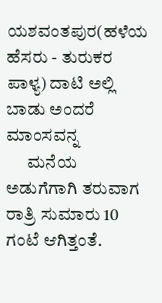ಯಶವಂತಪುರ(ಹಳೆಯ ಹೆಸರು - ತುರುಕರ ಪಾಳ್ಯ) ದಾಟಿ ಅಲ್ಲಿ ಬಾಡು ಅಂದರೆ ಮಾಂಸವನ್ನ
      ಮನೆಯ ಅಡುಗೆಗಾಗಿ ತರುವಾಗ ರಾತ್ರಿ ಸುಮಾರು 10 ಗಂಟೆ ಆಗಿತ್ತಂತೆ.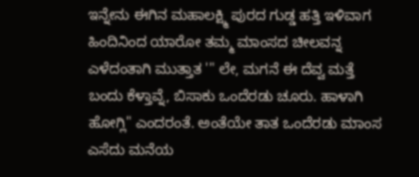ಇನ್ನೇನು ಈಗಿನ ಮಹಾಲಕ್ಷ್ಮಿ ಪುರದ ಗುಡ್ಡ ಹತ್ತಿ ಇಳಿವಾಗ ಹಿಂದಿನಿಂದ ಯಾರೋ ತಮ್ಮ ಮಾಂಸದ ಚೀಲವನ್ನ ಎಳೆದಂತಾಗಿ ಮುತ್ತಾತ '" ಲೇ, ಮಗನೆ ಈ ದೆವ್ವ ಮತ್ತೆ ಬಂದು ಕೆಳ್ತಾವ್ನೆ, ಬಿಸಾಕು ಒಂದೆರಡು ಚೂರು. ಹಾಳಾಗಿ ಹೋಗ್ಲಿ" ಎಂದರಂತೆ. ಅಂತೆಯೇ ತಾತ ಒಂದೆರಡು ಮಾಂಸ ಎಸೆದು ಮನೆಯ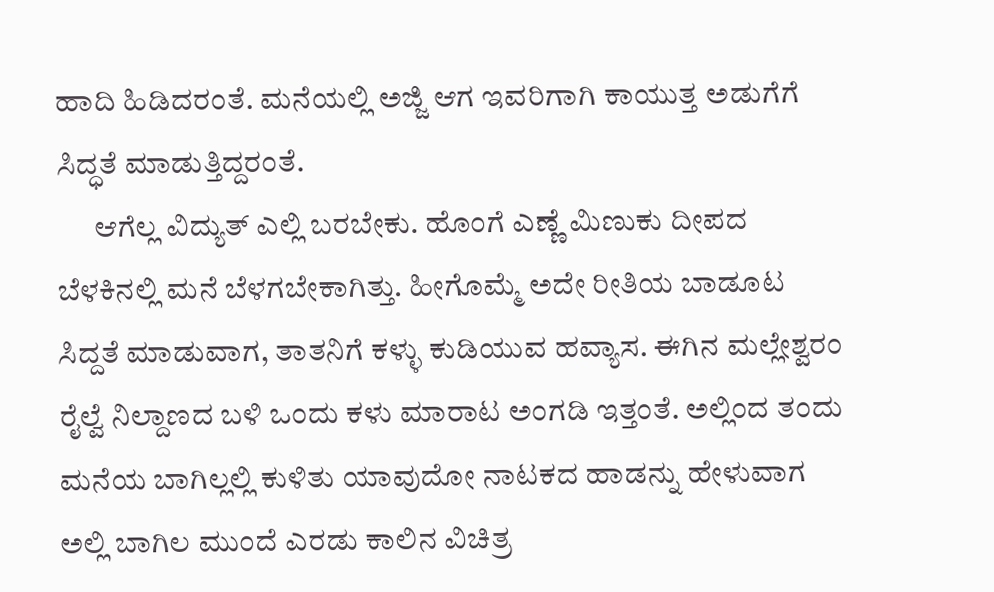ಹಾದಿ ಹಿಡಿದರಂತೆ. ಮನೆಯಲ್ಲಿ ಅಜ್ಜಿ ಆಗ ಇವರಿಗಾಗಿ ಕಾಯುತ್ತ ಅಡುಗೆಗೆ ಸಿದ್ಧತೆ ಮಾಡುತ್ತಿದ್ದರಂತೆ.
      ಆಗೆಲ್ಲ ವಿದ್ಯುತ್ ಎಲ್ಲಿ ಬರಬೇಕು. ಹೊಂಗೆ ಎಣ್ಣೆ ಮಿಣುಕು ದೀಪದ ಬೆಳಕಿನಲ್ಲಿ ಮನೆ ಬೆಳಗಬೇಕಾಗಿತ್ತು. ಹೀಗೊಮ್ಮೆ ಅದೇ ರೀತಿಯ ಬಾಡೂಟ ಸಿದ್ದತೆ ಮಾಡುವಾಗ, ತಾತನಿಗೆ ಕಳ್ಳು ಕುಡಿಯುವ ಹವ್ಯಾಸ. ಈಗಿನ ಮಲ್ಲೇಶ್ವರಂ ರೈಲ್ವೆ ನಿಲ್ದಾಣದ ಬಳಿ ಒಂದು ಕಳು ಮಾರಾಟ ಅಂಗಡಿ ಇತ್ತಂತೆ. ಅಲ್ಲಿಂದ ತಂದು ಮನೆಯ ಬಾಗಿಲ್ಲಲ್ಲಿ ಕುಳಿತು ಯಾವುದೋ ನಾಟಕದ ಹಾಡನ್ನು ಹೇಳುವಾಗ ಅಲ್ಲಿ ಬಾಗಿಲ ಮುಂದೆ ಎರಡು ಕಾಲಿನ ವಿಚಿತ್ರ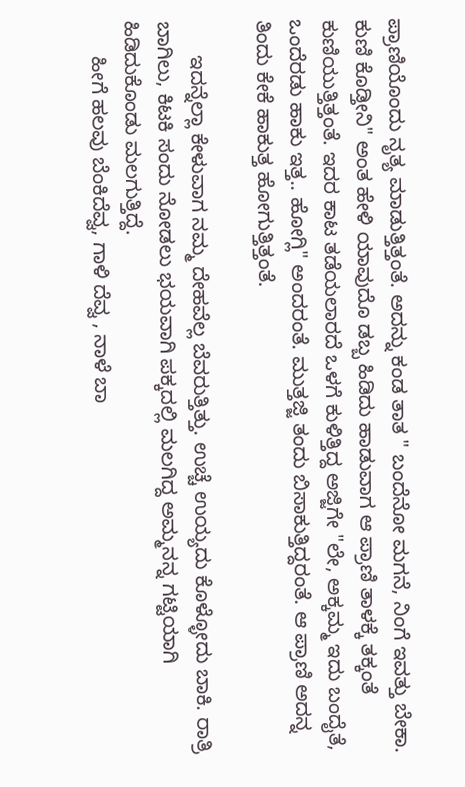ಪ್ರಾಣಿಯೊಂದು ನೃತ್ಯ ಮಾಡುತ್ತಿತ್ತಂತೆ. ಅದನ್ನು ಕಂಡ ತಾತ " ಬಂದೆನೋ ಮಗನೆ, ನಿಂಗೆ ಇವತ್ತು ಬೇಕಾ. ಕುಣಿ ಕೊಡ್ತೀನಿ" ಅಂತ ಹೇಳಿ ಯಾವುದೊ ಡಬ್ಬ ಹಿಡಿದು ಹಾಡುವಾಗ ಆ ಪ್ರಾಣಿ ತಾಳಕ್ಕೆ ತಕ್ಕಂತೆ ಕುಣಿಯುತ್ತಿತ್ತಂತೆ. ಇದರ ಕಾಟ ತಡೆಯಲಾರದೆ ಒಳಗೆ ಕುಳಿತ್ತಿದ್ದ ಅಜ್ಜಿಗೇ "ಲೇ, ಅಕ್ಕಮ್ಮ ಇದು ಬಂದೈತೆ, ಒಂದೆರಡು ಹಾಕು ಇತ್ತ.. ಹೋಗ್ಲಿ" ಅಂದರಂತೆ. ಮುತ್ತಜ್ಜಿ ತಂದು ಬಿಸಾಕುತ್ತಿದ್ದರಂತೆ. ಆ ಪ್ರಾಣಿ ಅದನ್ನ ತಿಂದು ಕೇಕೆ ಹಾಕುತ್ತ ಹೋಗುತ್ತಿತ್ತಂತೆ.

      ಇದನ್ನೆಲ್ಲಾ ಕೇಳುವಾಗ ನಮ್ಮ ದೇಹವೆಲ್ಲ ಬೆವರುತ್ತಿತ್ತು. ಉಚ್ಚೆ ಉಯ್ಯದು ಕೊಳ್ಳೋದು ಬಾಕಿ. ರಾತ್ರಿ ಬಾಗಿಲು, ಕಿಟಕಿ ಸಂದು ನೋಡಲು ಭಯವಾಗಿ ಪಕ್ಕದಲ್ಲಿ ಮಲಗಿದ್ದ ಅಮ್ಮನನ್ನ ಗಟ್ಟಿಯಾಗಿ ಹಿಡಿದುಕೊಂಡು ಮಲಗುತ್ತಿದ್ದೆ.
      ಹೀಗೆ ಹಲವು ಬೆಂಕಿದೆವ್ವ, ಗಾಳಿ ದೆವ್ವ , ನಾಳೆ ಬಾ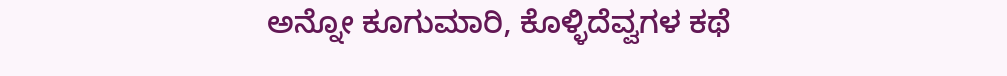ಅನ್ನೋ ಕೂಗುಮಾರಿ, ಕೊಳ್ಳಿದೆವ್ವಗಳ ಕಥೆ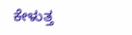ಕೇಳುತ್ತ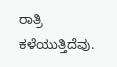ರಾತ್ರಿ ಕಳೆಯುತ್ತಿದೆವು.